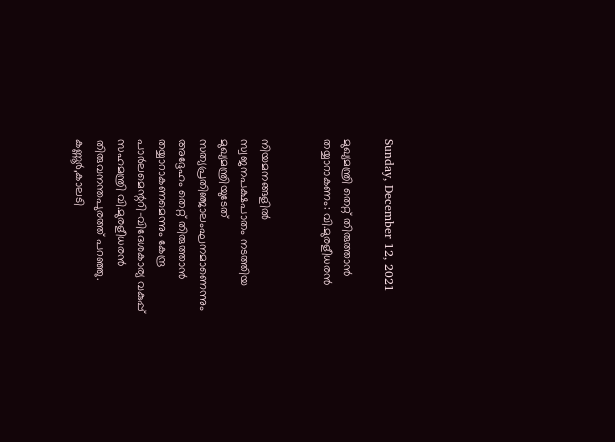Sunday, December 12, 2021

മുഖ്യമന്ത്രി തെറ്റ് തിരുത്താൻ തയ്യാറാകണം: വി.മുരളീധരൻ


നിയമനങ്ങളിൽ   സ്വജനപക്ഷപാതം നടത്തിയ മുഖ്യമന്ത്രിയുടേത് സത്യപ്രതിഞ്ജാലംഘനമാണെന്നും അദ്ദേഹം തെറ്റ് തിരുത്താൻ തയ്യാറാകണമെന്നും കേന്ദ്ര പാർലമെന്ററി-വിദേശകാര്യ വകുപ്പ് സഹമന്ത്രി വി.മുരളീധരൻ തിരുവനന്തപുരത്ത് പറഞ്ഞു.  കണ്ണൂർ,കാലടി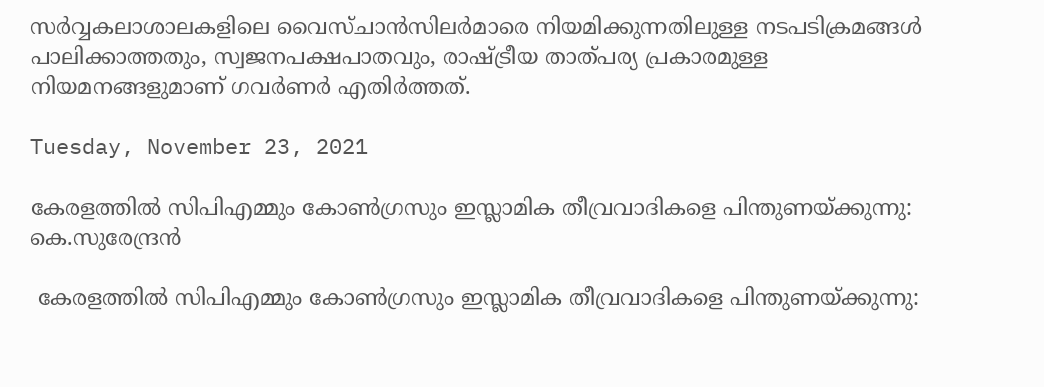സർവ്വകലാശാലകളിലെ വൈസ്ചാൻസിലർമാരെ നിയമിക്കുന്നതിലുള്ള നടപടിക്രമങ്ങൾ പാലിക്കാത്തതും, സ്വജനപക്ഷപാതവും, രാഷ്ട്രീയ താത്പര്യ പ്രകാരമുള്ള നിയമനങ്ങളുമാണ് ഗവർണർ എതിർത്തത്.

Tuesday, November 23, 2021

കേരളത്തിൽ സിപിഎമ്മും കോൺഗ്രസും ഇസ്ലാമിക തീവ്രവാദികളെ പിന്തുണയ്ക്കുന്നു: കെ.സുരേന്ദ്രൻ

 കേരളത്തിൽ സിപിഎമ്മും കോൺഗ്രസും ഇസ്ലാമിക തീവ്രവാദികളെ പിന്തുണയ്ക്കുന്നു: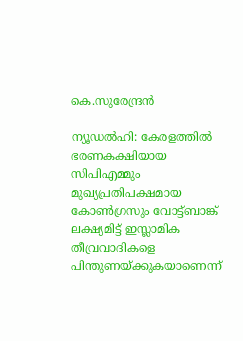കെ.സുരേന്ദ്രൻ

ന്യൂഡൽഹി: കേരളത്തിൽ ഭരണകക്ഷിയായ സിപിഎമ്മും മുഖ്യപ്രതിപക്ഷമായ കോൺഗ്രസും വോട്ട്ബാങ്ക് ലക്ഷ്യമിട്ട് ഇസ്ലാമിക തീവ്രവാദികളെ പിന്തുണയ്ക്കുകയാണെന്ന്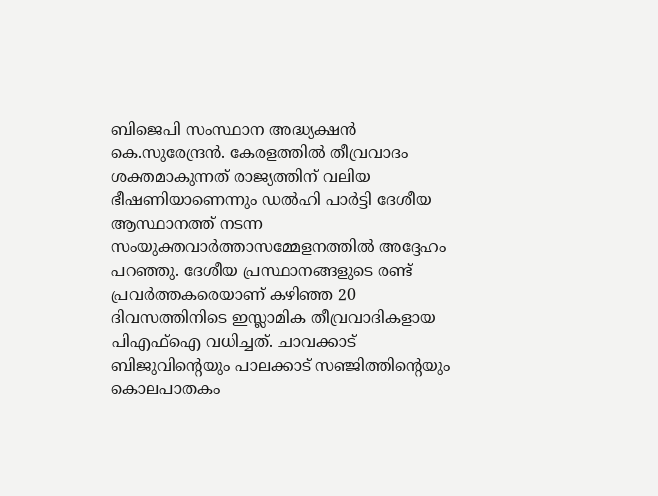ബിജെപി സംസ്ഥാന അദ്ധ്യക്ഷൻ കെ.സുരേന്ദ്രൻ. കേരളത്തിൽ തീവ്രവാദം ശക്തമാകുന്നത് രാജ്യത്തിന് വലിയ ഭീഷണിയാണെന്നും ഡൽഹി പാർട്ടി ദേശീയ ആസ്ഥാനത്ത് നടന്ന സംയുക്തവാർത്താസമ്മേളനത്തിൽ അദ്ദേഹം പറഞ്ഞു. ദേശീയ പ്രസ്ഥാനങ്ങളുടെ രണ്ട് പ്രവർത്തകരെയാണ് കഴിഞ്ഞ 20 ദിവസത്തിനിടെ ഇസ്ലാമിക തീവ്രവാദികളായ പിഎഫ്ഐ വധിച്ചത്. ചാവക്കാട് ബിജുവിന്റെയും പാലക്കാട് സഞ്ജിത്തിന്റെയും കൊലപാതകം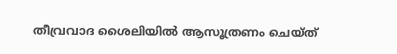തീവ്രവാദ ശൈലിയിൽ ആസൂത്രണം ചെയ്ത്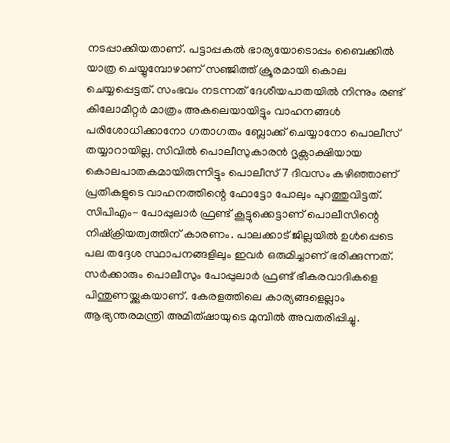നടപ്പാക്കിയതാണ്. പട്ടാപ്പകൽ ഭാര്യയോടൊപ്പം ബൈക്കിൽ യാത്ര ചെയ്യുമ്പോഴാണ് സഞ്ജിത്ത് ക്രൂരമായി കൊല ചെയ്യപ്പെട്ടത്. സംഭവം നടന്നത് ദേശീയപാതയിൽ നിന്നും രണ്ട് കിലോമീറ്റർ മാത്രം അകലെയായിട്ടും വാഹനങ്ങൾ പരിശോധിക്കാനോ ഗതാഗതം ബ്ലോക്ക് ചെയ്യാനോ പൊലീസ് തയ്യാറായില്ല. സിവിൽ പൊലീസുകാരൻ ദൃക്സാക്ഷിയായ കൊലപാതകമായിരുന്നിട്ടും പൊലീസ് 7 ദിവസം കഴിഞ്ഞാണ് പ്രതികളുടെ വാഹനത്തിന്റെ ഫോട്ടോ പോലും പുറത്തുവിട്ടത്. സിപിഎം- പോപ്പുലാർ ഫ്രണ്ട് കൂട്ടുക്കെട്ടാണ് പൊലീസിന്റെ നിഷ്ക്രിയത്വത്തിന് കാരണം. പാലക്കാട് ജില്ലയിൽ ഉൾപ്പെടെ പല തദ്ദേശ സ്ഥാപനങ്ങളിലും ഇവർ ഒരുമിച്ചാണ് ഭരിക്കുന്നത്. സർക്കാരും പൊലീസും പോപ്പുലാർ ഫ്രണ്ട് ഭീകരവാദികളെ പിന്തുണയ്ക്കുകയാണ്. കേരളത്തിലെ കാര്യങ്ങളെല്ലാം ആഭ്യന്തരമന്ത്രി അമിത്ഷായുടെ മുമ്പിൽ അവതരിപ്പിച്ചു.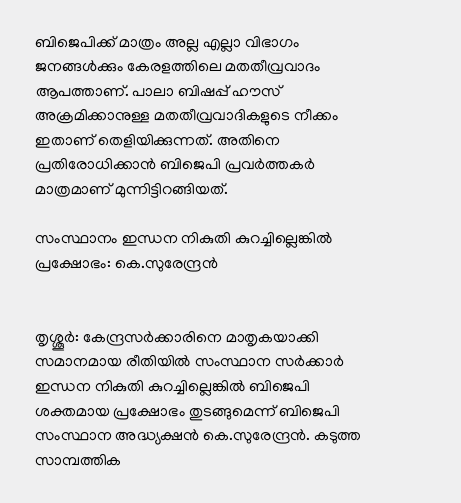ബിജെപിക്ക് മാത്രം അല്ല എല്ലാ വിഭാഗം ജനങ്ങൾക്കും കേരളത്തിലെ മതതീവ്രവാദം ആപത്താണ്. പാലാ ബിഷപ്പ് ഹൗസ് അക്രമിക്കാനുള്ള മതതീവ്രവാദികളുടെ നീക്കം ഇതാണ് തെളിയിക്കുന്നത്. അതിനെ പ്രതിരോധിക്കാൻ ബിജെപി പ്രവർത്തകർ മാത്രമാണ് മുന്നിട്ടിറങ്ങിയത്.

സംസ്ഥാനം ഇന്ധന നികുതി കുറച്ചില്ലെങ്കിൽ പ്രക്ഷോഭം: കെ.സുരേന്ദ്രൻ


തൃശ്ശൂർ: കേന്ദ്രസർക്കാരിനെ മാതൃകയാക്കി സമാനമായ രീതിയിൽ സംസ്ഥാന സർക്കാർ ഇന്ധന നികുതി കുറച്ചില്ലെങ്കിൽ ബിജെപി ശക്തമായ പ്രക്ഷോഭം തുടങ്ങുമെന്ന് ബിജെപി സംസ്ഥാന അദ്ധ്യക്ഷൻ കെ.സുരേന്ദ്രൻ. കടുത്ത സാമ്പത്തിക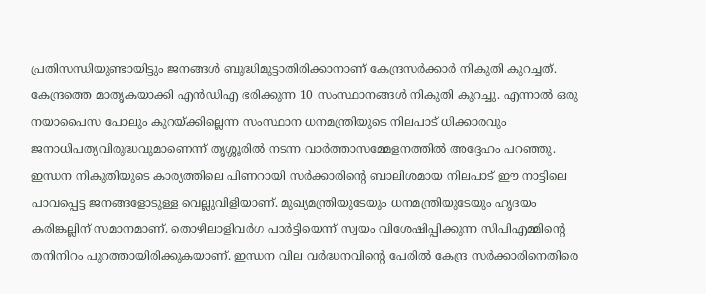പ്രതിസന്ധിയുണ്ടായിട്ടും ജനങ്ങൾ ബുദ്ധിമുട്ടാതിരിക്കാനാണ് കേന്ദ്രസർക്കാർ നികുതി കുറച്ചത്. കേന്ദ്രത്തെ മാതൃകയാക്കി എൻഡിഎ ഭരിക്കുന്ന 10 സംസ്ഥാനങ്ങൾ നികുതി കുറച്ചു. എന്നാൽ ഒരു നയാപൈസ പോലും കുറയ്ക്കില്ലെന്ന സംസ്ഥാന ധനമന്ത്രിയുടെ നിലപാട് ധിക്കാരവും ജനാധിപത്യവിരുദ്ധവുമാണെന്ന് തൃശ്ശൂരിൽ നടന്ന വാർത്താസമ്മേളനത്തിൽ അദ്ദേഹം പറഞ്ഞു. ഇന്ധന നികുതിയുടെ കാര്യത്തിലെ പിണറായി സർക്കാരിന്റെ ബാലിശമായ നിലപാട് ഈ നാട്ടിലെ പാവപ്പെട്ട ജനങ്ങളോടുള്ള വെല്ലുവിളിയാണ്. മുഖ്യമന്ത്രിയുടേയും ധനമന്ത്രിയുടേയും ഹൃദയം കരിങ്കല്ലിന് സമാനമാണ്. തൊഴിലാളിവർഗ പാർട്ടിയെന്ന് സ്വയം വിശേഷിപ്പിക്കുന്ന സിപിഎമ്മിന്റെ തനിനിറം പുറത്തായിരിക്കുകയാണ്. ഇന്ധന വില വർദ്ധനവിന്റെ പേരിൽ കേന്ദ്ര സർക്കാരിനെതിരെ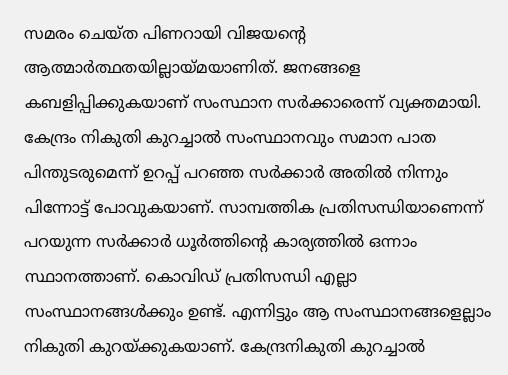സമരം ചെയ്ത പിണറായി വിജയന്റെ ആത്മാർത്ഥതയില്ലായ്മയാണിത്. ജനങ്ങളെ കബളിപ്പിക്കുകയാണ് സംസ്ഥാന സർക്കാരെന്ന് വ്യക്തമായി. കേന്ദ്രം നികുതി കുറച്ചാൽ സംസ്ഥാനവും സമാന പാത പിന്തുടരുമെന്ന് ഉറപ്പ് പറഞ്ഞ സർക്കാർ അതിൽ നിന്നും പിന്നോട്ട് പോവുകയാണ്. സാമ്പത്തിക പ്രതിസന്ധിയാണെന്ന് പറയുന്ന സർക്കാർ ധൂർത്തിന്റെ കാര്യത്തിൽ ഒന്നാം സ്ഥാനത്താണ്. കൊവിഡ് പ്രതിസന്ധി എല്ലാ സംസ്ഥാനങ്ങൾക്കും ഉണ്ട്. എന്നിട്ടും ആ സംസ്ഥാനങ്ങളെല്ലാം നികുതി കുറയ്ക്കുകയാണ്. കേന്ദ്രനികുതി കുറച്ചാൽ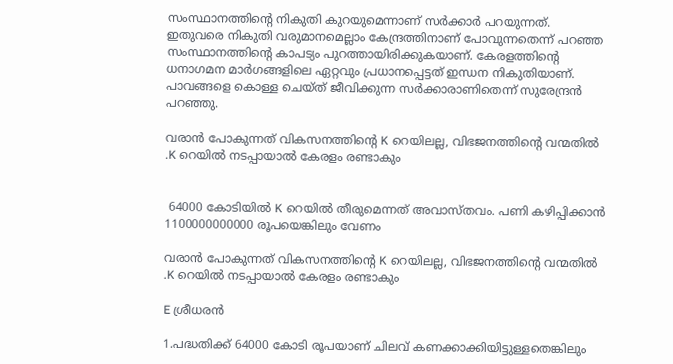സംസ്ഥാനത്തിന്റെ നികുതി കുറയുമെന്നാണ് സർക്കാർ പറയുന്നത്. ഇതുവരെ നികുതി വരുമാനമെല്ലാം കേന്ദ്രത്തിനാണ് പോവുന്നതെന്ന് പറഞ്ഞ സംസ്ഥാനത്തിന്റെ കാപട്യം പുറത്തായിരിക്കുകയാണ്. കേരളത്തിന്റെ ധനാഗമന മാർഗങ്ങളിലെ ഏറ്റവും പ്രധാനപ്പെട്ടത് ഇന്ധന നികുതിയാണ്. പാവങ്ങളെ കൊള്ള ചെയ്ത് ജീവിക്കുന്ന സർക്കാരാണിതെന്ന് സുരേന്ദ്രൻ പറഞ്ഞു.

വരാൻ പോകുന്നത് വികസനത്തിന്റെ K റെയിലല്ല, വിഭജനത്തിന്റെ വന്മതിൽ .K റെയിൽ നടപ്പായാൽ കേരളം രണ്ടാകും


 64000 കോടിയിൽ K റെയിൽ തീരുമെന്നത് അവാസ്തവം. പണി കഴിപ്പിക്കാൻ 1100000000000 രൂപയെങ്കിലും വേണം

വരാൻ പോകുന്നത് വികസനത്തിന്റെ K റെയിലല്ല, വിഭജനത്തിന്റെ വന്മതിൽ .K റെയിൽ നടപ്പായാൽ കേരളം രണ്ടാകും

E ശ്രീധരൻ

1.പദ്ധതിക്ക് 64000 കോടി രൂപയാണ് ചിലവ് കണക്കാക്കിയിട്ടുള്ളതെങ്കിലും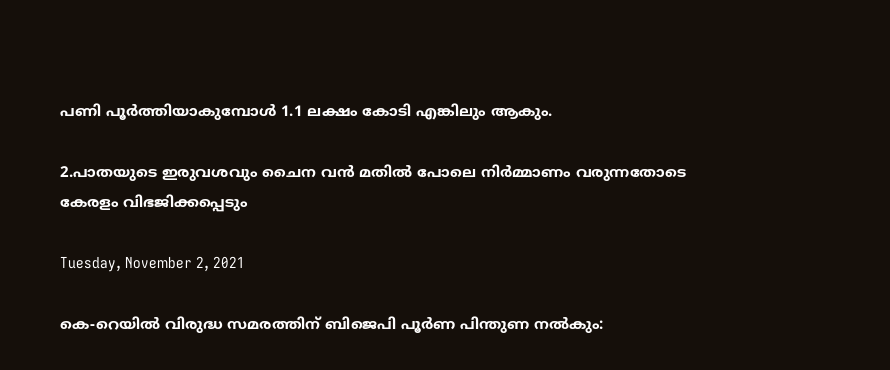പണി പൂർത്തിയാകുമ്പോൾ 1.1 ലക്ഷം കോടി എങ്കിലും ആകും.

2.പാതയുടെ ഇരുവശവും ചൈന വൻ മതിൽ പോലെ നിർമ്മാണം വരുന്നതോടെ കേരളം വിഭജിക്കപ്പെടും

Tuesday, November 2, 2021

കെ-റെയിൽ വിരുദ്ധ സമരത്തിന് ബിജെപി പൂർണ പിന്തുണ നൽകും: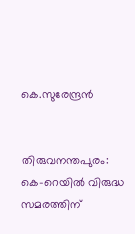കെ.സുരേന്ദ്രൻ


തിരുവനന്തപുരം: കെ-റെയിൽ വിരുദ്ധ സമരത്തിന്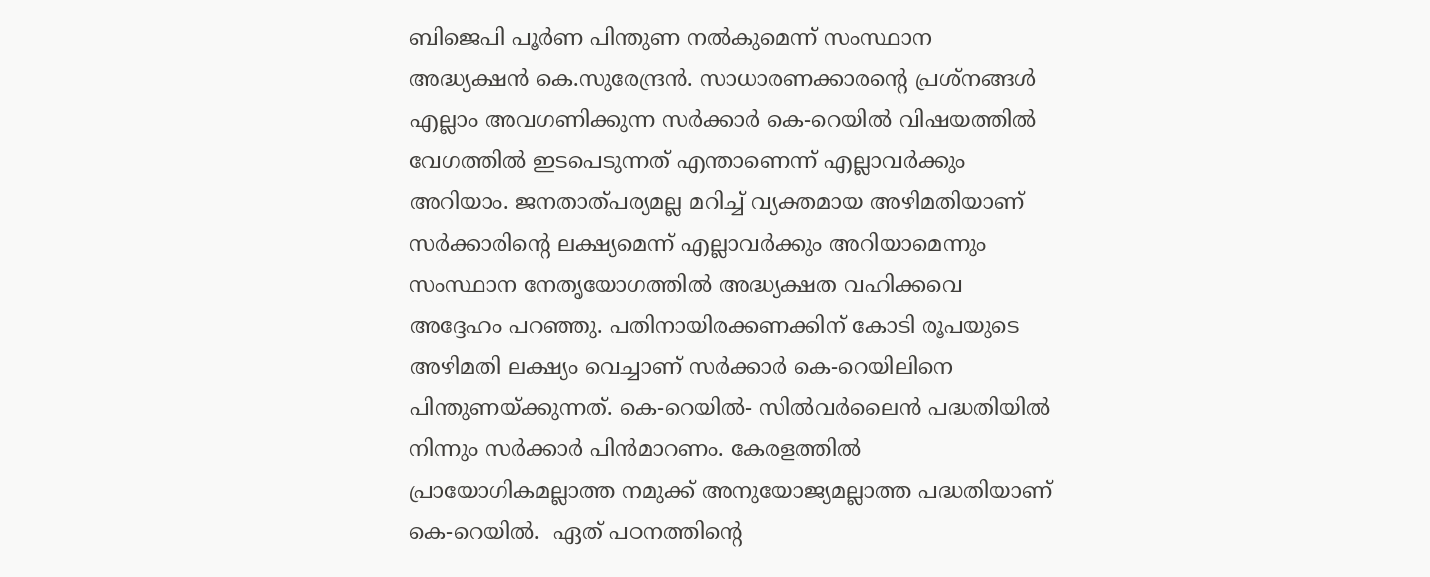ബിജെപി പൂർണ പിന്തുണ നൽകുമെന്ന് സംസ്ഥാന അദ്ധ്യക്ഷൻ കെ.സുരേന്ദ്രൻ. സാധാരണക്കാരന്റെ പ്രശ്നങ്ങൾ എല്ലാം അവഗണിക്കുന്ന സർക്കാർ കെ-റെയിൽ വിഷയത്തിൽ വേഗത്തിൽ ഇടപെടുന്നത് എന്താണെന്ന് എല്ലാവർക്കും അറിയാം. ജനതാത്പര്യമല്ല മറിച്ച് വ്യക്തമായ അഴിമതിയാണ് സർക്കാരിന്റെ ലക്ഷ്യമെന്ന് എല്ലാവർക്കും അറിയാമെന്നും സംസ്ഥാന നേതൃയോഗത്തിൽ അദ്ധ്യക്ഷത വഹിക്കവെ അദ്ദേഹം പറഞ്ഞു. പതിനായിരക്കണക്കിന് കോടി രൂപയുടെ അഴിമതി ലക്ഷ്യം വെച്ചാണ് സർക്കാർ കെ-റെയിലിനെ പിന്തുണയ്ക്കുന്നത്. കെ-റെയിൽ- സിൽവർലൈൻ പദ്ധതിയിൽ നിന്നും സർക്കാർ പിൻമാറണം. കേരളത്തിൽ പ്രായോഗികമല്ലാത്ത നമുക്ക് അനുയോജ്യമല്ലാത്ത പദ്ധതിയാണ് കെ-റെയിൽ.  ഏത് പഠനത്തിന്റെ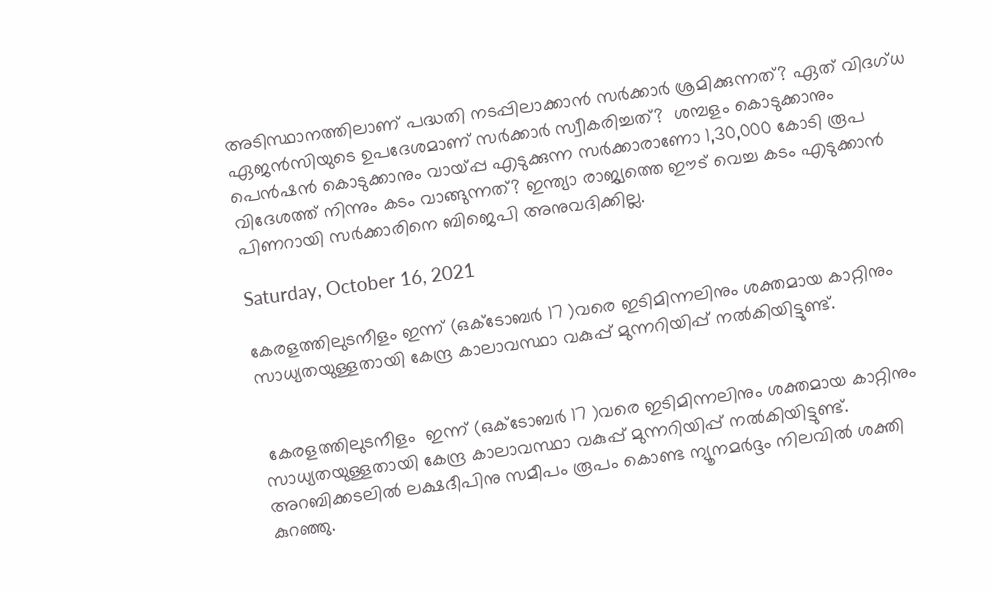അടിസ്ഥാനത്തിലാണ് പദ്ധതി നടപ്പിലാക്കാൻ സർക്കാർ ശ്രമിക്കുന്നത്? ഏത് വിദഗ്ധ ഏജൻസിയുടെ ഉപദേശമാണ് സർക്കാർ സ്വീകരിച്ചത്?  ശമ്പളം കൊടുക്കാനും പെൻഷൻ കൊടുക്കാനും വായ്പ്പ എടുക്കുന്ന സർക്കാരാണോ 1,30,000 കോടി രൂപ വിദേശത്ത് നിന്നും കടം വാങ്ങുന്നത്? ഇന്ത്യാ രാജ്യത്തെ ഈട് വെച്ച കടം എടുക്കാൻ പിണറായി സർക്കാരിനെ ബിജെപി അനുവദിക്കില്ല.

Saturday, October 16, 2021

കേരളത്തിലുടനീളം ഇന്ന് (ഒക്ടോബർ 17 )വരെ ഇടിമിന്നലിനും ശക്തമായ കാറ്റിനും സാധ്യതയുള്ളതായി കേന്ദ്ര കാലാവസ്ഥാ വകുപ്പ് മുന്നറിയിപ്പ് നൽകിയിട്ടുണ്ട്.


 കേരളത്തിലുടനീളം  ഇന്ന് (ഒക്ടോബർ 17 )വരെ ഇടിമിന്നലിനും ശക്തമായ കാറ്റിനും സാധ്യതയുള്ളതായി കേന്ദ്ര കാലാവസ്ഥാ വകുപ്പ് മുന്നറിയിപ്പ് നൽകിയിട്ടുണ്ട്. അറബിക്കടലിൽ ലക്ഷദീപിനു സമീപം രൂപം കൊണ്ട ന്യൂനമർദ്ദം നിലവിൽ ശക്തി കുറഞ്ഞു.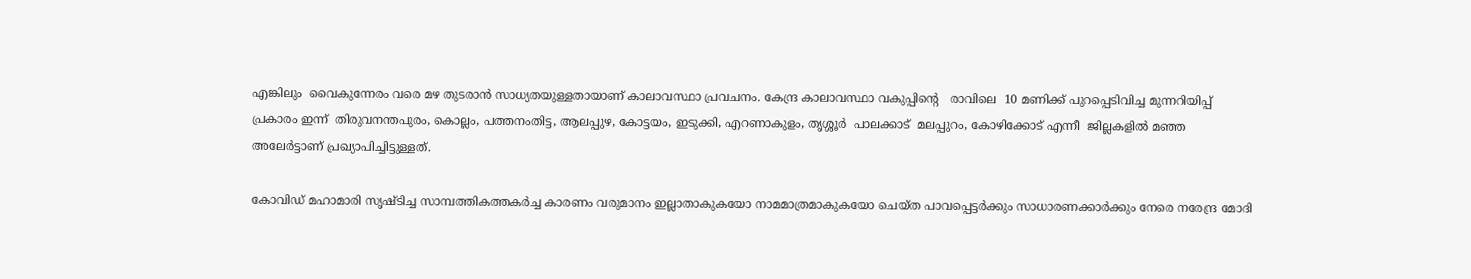എങ്കിലും  വൈകുന്നേരം വരെ മഴ തുടരാൻ സാധ്യതയുള്ളതായാണ് കാലാവസ്ഥാ പ്രവചനം. കേന്ദ്ര കാലാവസ്ഥാ വകുപ്പിന്റെ   രാവിലെ  10 മണിക്ക് പുറപ്പെടിവിച്ച മുന്നറിയിപ്പ് പ്രകാരം ഇന്ന്  തിരുവനന്തപുരം, കൊല്ലം, പത്തനംതിട്ട, ആലപ്പുഴ, കോട്ടയം, ഇടുക്കി, എറണാകുളം, തൃശ്ശൂർ  പാലക്കാട്  മലപ്പുറം, കോഴിക്കോട് എന്നീ  ജില്ലകളിൽ മഞ്ഞ അലേർട്ടാണ് പ്രഖ്യാപിച്ചിട്ടുള്ളത്.

കോവിഡ് മഹാമാരി സൃഷ്ടിച്ച സാമ്പത്തികത്തകർച്ച കാരണം വരുമാനം ഇല്ലാതാകുകയോ നാമമാത്രമാകുകയോ ചെയ്ത പാവപ്പെട്ടർക്കും സാധാരണക്കാർക്കും നേരെ നരേന്ദ്ര മോദി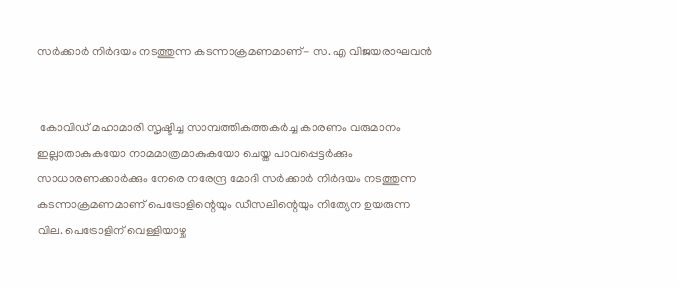സർക്കാർ നിർദയം നടത്തുന്ന കടന്നാക്രമണമാണ്- സ. എ വിജയരാഘവൻ


 കോവിഡ് മഹാമാരി സൃഷ്ടിച്ച സാമ്പത്തികത്തകർച്ച കാരണം വരുമാനം ഇല്ലാതാകുകയോ നാമമാത്രമാകുകയോ ചെയ്ത പാവപ്പെട്ടർക്കും സാധാരണക്കാർക്കും നേരെ നരേന്ദ്ര മോദി സർക്കാർ നിർദയം നടത്തുന്ന കടന്നാക്രമണമാണ് പെട്രോളിന്റെയും ഡീസലിന്റെയും നിത്യേന ഉയരുന്ന വില. പെട്രോളിന് വെള്ളിയാഴ്ച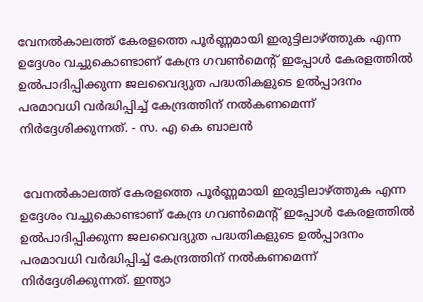വേനല്‍കാലത്ത്‌ കേരളത്തെ പൂര്‍ണ്ണമായി ഇരുട്ടിലാഴ്‌ത്തുക എന്ന ഉദ്ദേശം വച്ചുകൊണ്ടാണ്‌ കേന്ദ്ര ഗവണ്‍മെന്റ്‌ ഇപ്പോള്‍ കേരളത്തില്‍ ഉല്‍പാദിപ്പിക്കുന്ന ജലവൈദ്യുത പദ്ധതികളുടെ ഉല്‍പ്പാദനം പരമാവധി വര്‍ദ്ധിപ്പിച്ച്‌ കേന്ദ്രത്തിന്‌ നല്‍കണമെന്ന്‌ നിര്‍ദ്ദേശിക്കുന്നത്‌. - സ. എ കെ ബാലൻ


 വേനല്‍കാലത്ത്‌ കേരളത്തെ പൂര്‍ണ്ണമായി ഇരുട്ടിലാഴ്‌ത്തുക എന്ന ഉദ്ദേശം വച്ചുകൊണ്ടാണ്‌ കേന്ദ്ര ഗവണ്‍മെന്റ്‌ ഇപ്പോള്‍ കേരളത്തില്‍ ഉല്‍പാദിപ്പിക്കുന്ന ജലവൈദ്യുത പദ്ധതികളുടെ ഉല്‍പ്പാദനം പരമാവധി വര്‍ദ്ധിപ്പിച്ച്‌ കേന്ദ്രത്തിന്‌ നല്‍കണമെന്ന്‌ നിര്‍ദ്ദേശിക്കുന്നത്‌. ഇന്ത്യാ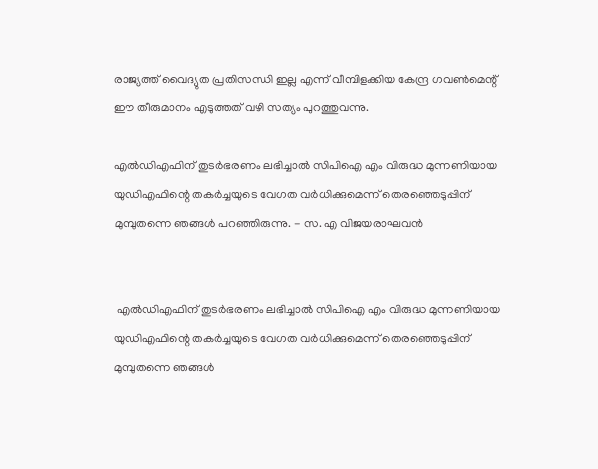രാജ്യത്ത്‌ വൈദ്യുത പ്രതിസന്ധി ഇല്ല എന്ന്‌ വീമ്പിളക്കിയ കേന്ദ്ര ഗവണ്‍മെന്റ്‌ ഈ തീരുമാനം എടുത്തത്‌ വഴി സത്യം പുറത്തുവന്നു.

എൽഡിഎഫിന് തുടർഭരണം ലഭിച്ചാൽ സിപിഐ എം വിരുദ്ധ മുന്നണിയായ യുഡിഎഫിന്റെ തകർച്ചയുടെ വേഗത വർധിക്കുമെന്ന് തെരഞ്ഞെടുപ്പിന് മുമ്പുതന്നെ ഞങ്ങൾ പറഞ്ഞിരുന്നു. - സ. എ വിജയരാഘവൻ


 എൽഡിഎഫിന് തുടർഭരണം ലഭിച്ചാൽ സിപിഐ എം വിരുദ്ധ മുന്നണിയായ യുഡിഎഫിന്റെ തകർച്ചയുടെ വേഗത വർധിക്കുമെന്ന് തെരഞ്ഞെടുപ്പിന് മുമ്പുതന്നെ ഞങ്ങൾ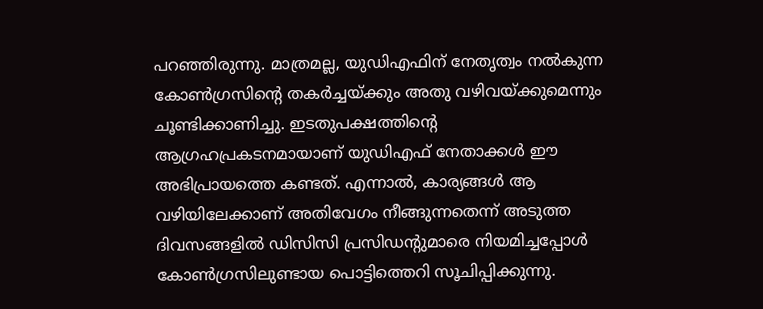പറഞ്ഞിരുന്നു. മാത്രമല്ല, യുഡിഎഫിന് നേതൃത്വം നൽകുന്ന കോൺഗ്രസിന്റെ തകർച്ചയ്ക്കും അതു വഴിവയ്ക്കുമെന്നും ചൂണ്ടിക്കാണിച്ചു. ഇടതുപക്ഷത്തിന്റെ ആഗ്രഹപ്രകടനമായാണ് യുഡിഎഫ് നേതാക്കൾ ഈ അഭിപ്രായത്തെ കണ്ടത്. എന്നാൽ, കാര്യങ്ങൾ ആ വഴിയിലേക്കാണ് അതിവേഗം നീങ്ങുന്നതെന്ന് അടുത്ത ദിവസങ്ങളിൽ ഡിസിസി പ്രസിഡന്റുമാരെ നിയമിച്ചപ്പോൾ കോൺഗ്രസിലുണ്ടായ പൊട്ടിത്തെറി സൂചിപ്പിക്കുന്നു.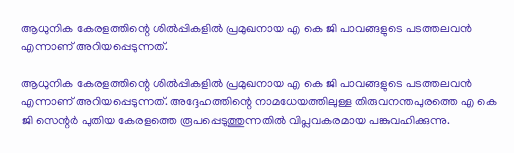ആധുനിക കേരളത്തിന്റെ ശിൽപ്പികളിൽ പ്രമുഖനായ എ കെ ജി പാവങ്ങളുടെ പടത്തലവൻ എന്നാണ് അറിയപ്പെടുന്നത്.

ആധുനിക കേരളത്തിന്റെ ശിൽപ്പികളിൽ പ്രമുഖനായ എ കെ ജി പാവങ്ങളുടെ പടത്തലവൻ എന്നാണ് അറിയപ്പെടുന്നത്. അദ്ദേഹത്തിന്റെ നാമധേയത്തിലുള്ള തിരുവനന്തപുരത്തെ എ കെ ജി സെന്റർ പുതിയ കേരളത്തെ രൂപപ്പെടുത്തുന്നതിൽ വിപ്ലവകരമായ പങ്കുവഹിക്കുന്നു.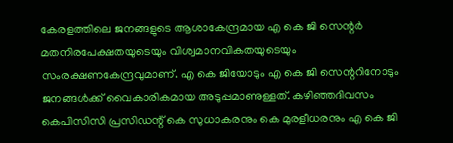കേരളത്തിലെ ജനങ്ങളുടെ ആശാകേന്ദ്രമായ എ കെ ജി സെന്റർ മതനിരപേക്ഷതയുടെയും വിശ്വമാനവികതയുടെയും സംരക്ഷണകേന്ദ്രവുമാണ്. എ കെ ജിയോടും എ കെ ജി സെന്ററിനോടും ജനങ്ങൾക്ക് വൈകാരികമായ അടുപ്പമാണുള്ളത്. കഴിഞ്ഞദിവസം കെപിസിസി പ്രസിഡന്റ്‌ കെ സുധാകരനും കെ മുരളീധരനും എ കെ ജി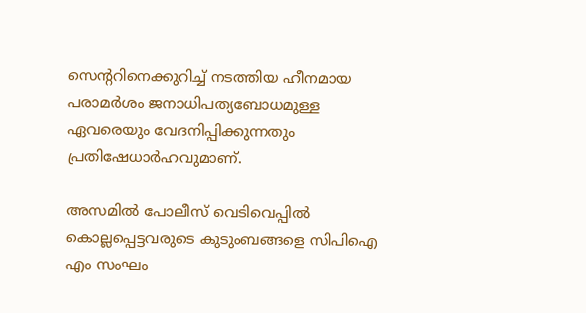സെന്ററിനെക്കുറിച്ച് നടത്തിയ ഹീനമായ പരാമർശം ജനാധിപത്യബോധമുള്ള ഏവരെയും വേദനിപ്പിക്കുന്നതും പ്രതിഷേധാർഹവുമാണ്.

അസമിൽ പോലീസ് വെടിവെപ്പിൽ കൊല്ലപ്പെട്ടവരുടെ കുടുംബങ്ങളെ സിപിഐ എം സംഘം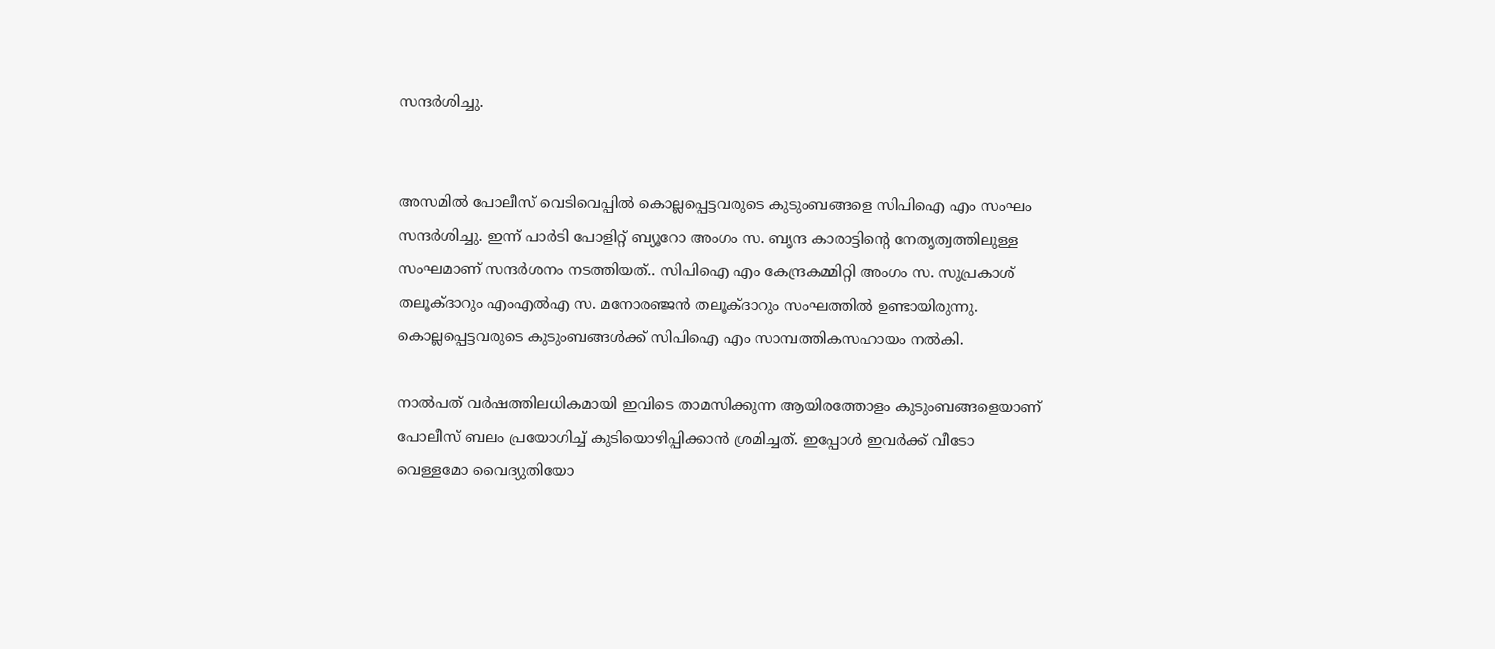സന്ദർശിച്ചു.


അസമിൽ പോലീസ് വെടിവെപ്പിൽ കൊല്ലപ്പെട്ടവരുടെ കുടുംബങ്ങളെ സിപിഐ എം സംഘം സന്ദർശിച്ചു. ഇന്ന് പാർടി പോളിറ്റ് ബ്യൂറോ അംഗം സ. ബൃന്ദ കാരാട്ടിൻ്റെ നേതൃത്വത്തിലുള്ള സംഘമാണ് സന്ദർശനം നടത്തിയത്.. സിപിഐ എം കേന്ദ്രകമ്മിറ്റി അംഗം സ. സുപ്രകാശ് തലൂക്ദാറും എംഎൽഎ സ. മനോരഞ്ജൻ തലൂക്ദാറും സംഘത്തിൽ ഉണ്ടായിരുന്നു. കൊല്ലപ്പെട്ടവരുടെ കുടുംബങ്ങൾക്ക് സിപിഐ എം സാമ്പത്തികസഹായം നൽകി.

നാൽപത് വർഷത്തിലധികമായി ഇവിടെ താമസിക്കുന്ന ആയിരത്തോളം കുടുംബങ്ങളെയാണ് പോലീസ് ബലം പ്രയോഗിച്ച് കുടിയൊഴിപ്പിക്കാൻ ശ്രമിച്ചത്. ഇപ്പോൾ ഇവർക്ക് വീടോ വെള്ളമോ വൈദ്യുതിയോ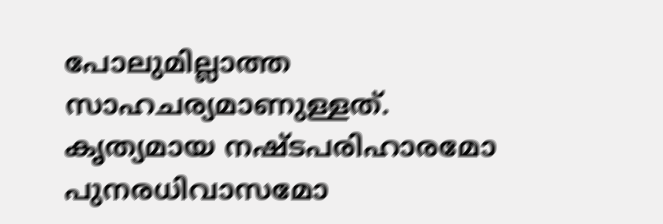പോലുമില്ലാത്ത സാഹചര്യമാണുള്ളത്. കൃത്യമായ നഷ്ടപരിഹാരമോ പുനരധിവാസമോ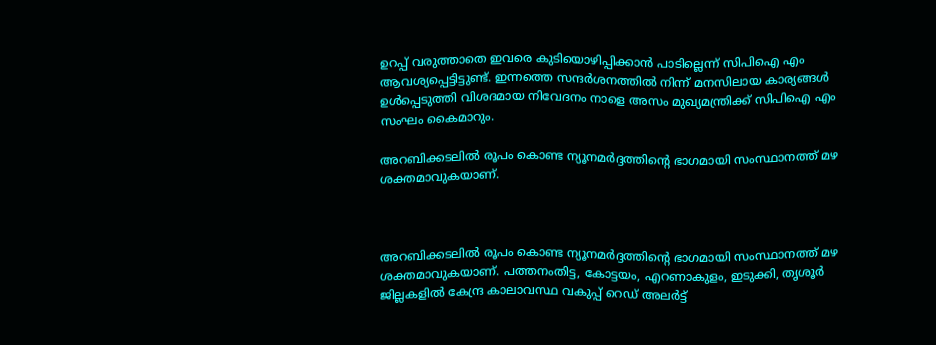ഉറപ്പ് വരുത്താതെ ഇവരെ കുടിയൊഴിപ്പിക്കാൻ പാടില്ലെന്ന് സിപിഐ എം ആവശ്യപ്പെട്ടിട്ടുണ്ട്. ഇന്നത്തെ സന്ദർശനത്തിൽ നിന്ന് മനസിലായ കാര്യങ്ങൾ ഉൾപ്പെടുത്തി വിശദമായ നിവേദനം നാളെ അസം മുഖ്യമന്ത്രിക്ക് സിപിഐ എം സംഘം കൈമാറും.

അറബിക്കടലിൽ രൂപം കൊണ്ട ന്യൂനമർദ്ദത്തിൻ്റെ ഭാഗമായി സംസ്ഥാനത്ത് മഴ ശക്തമാവുകയാണ്.



അറബിക്കടലിൽ രൂപം കൊണ്ട ന്യൂനമർദ്ദത്തിൻ്റെ ഭാഗമായി സംസ്ഥാനത്ത് മഴ ശക്തമാവുകയാണ്. പത്തനംതിട്ട, കോട്ടയം, എറണാകുളം, ഇടുക്കി, തൃശൂർ ജില്ലകളിൽ കേന്ദ്ര കാലാവസ്ഥ വകുപ്പ് റെഡ് അലർട്ട്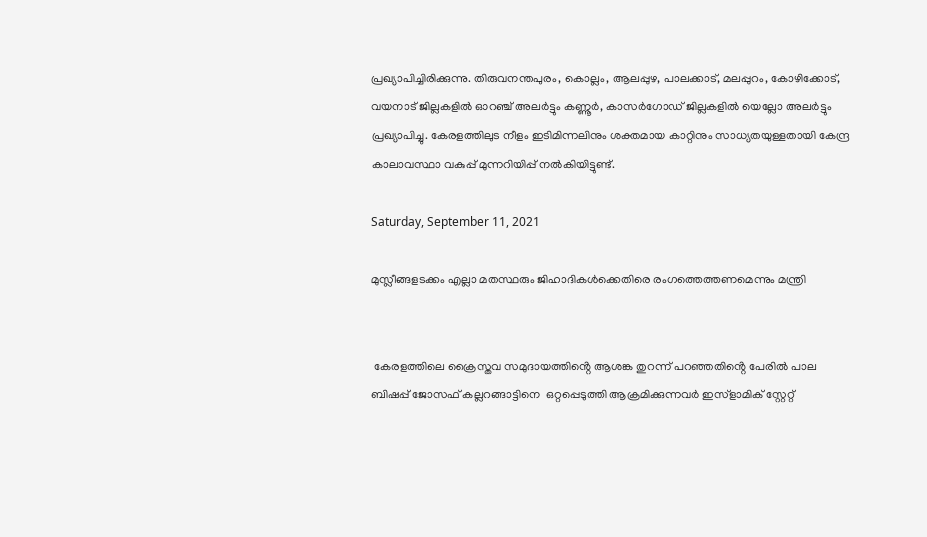പ്രഖ്യാപിച്ചിരിക്കുന്നു. തിരുവനന്തപുരം, കൊല്ലം, ആലപ്പുഴ, പാലക്കാട്, മലപ്പുറം, കോഴിക്കോട്, വയനാട് ജില്ലകളിൽ ഓറഞ്ച് അലർട്ടും കണ്ണൂർ, കാസർഗോഡ് ജില്ലകളിൽ യെല്ലോ അലർട്ടും പ്രഖ്യാപിച്ചു. കേരളത്തിലുട നീളം ഇടിമിന്നലിനും ശക്തമായ കാറ്റിനും സാധ്യതയുള്ളതായി കേന്ദ്ര കാലാവസ്ഥാ വകുപ്പ് മുന്നറിയിപ്പ് നൽകിയിട്ടുണ്ട്.

Saturday, September 11, 2021

മുസ്ലീങ്ങളടക്കം എല്ലാ മതസ്ഥരും ജിഹാദികൾക്കെതിരെ രംഗത്തെത്തണമെന്നും മന്ത്രി


 കേരളത്തിലെ ക്രൈസ്തവ സമുദായത്തിൻ്റെ ആശങ്ക തുറന്ന് പറഞ്ഞതിൻ്റെ പേരിൽ പാല  ബിഷപ്പ് ജോസഫ് കല്ലറങ്ങാട്ടിനെ  ഒറ്റപ്പെടുത്തി ആക്രമിക്കുന്നവർ ഇസ്ളാമിക് സ്റ്റേറ്റ്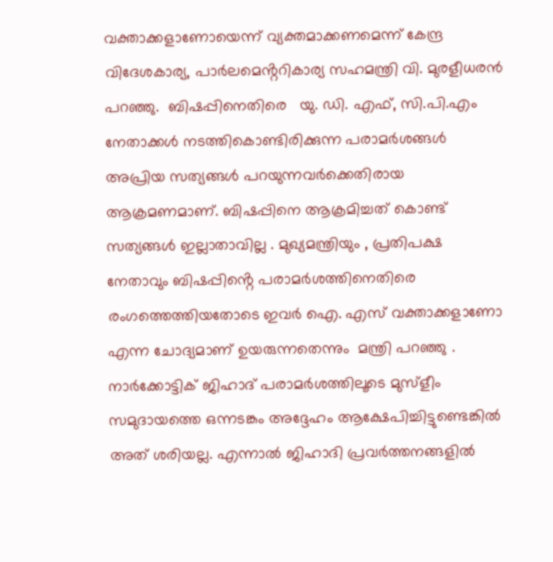വക്താക്കളാണോയെന്ന് വ്യക്തമാക്കണമെന്ന് കേന്ദ്ര വിദേശകാര്യ, പാർലമെൻ്ററികാര്യ സഹമന്ത്രി വി. മുരളീധരൻ പറഞ്ഞു.  ബിഷപ്പിനെതിരെ   യു. ഡി. എഫ്, സി.പി.എം നേതാക്കൾ നടത്തികൊണ്ടിരിക്കുന്ന പരാമർശങ്ങൾ  അപ്രിയ സത്യങ്ങൾ പറയുന്നവർക്കെതിരായ  ആക്രമണമാണ്. ബിഷപ്പിനെ ആക്രമിച്ചത് കൊണ്ട് സത്യങ്ങൾ ഇല്ലാതാവില്ല . മുഖ്യമന്ത്രിയും , പ്രതിപക്ഷ നേതാവും ബിഷപ്പിൻ്റെ പരാമർശത്തിനെതിരെ രംഗത്തെത്തിയതോടെ ഇവർ ഐ. എസ് വക്താക്കളാണോ എന്ന ചോദ്യമാണ് ഉയരുന്നതെന്നും  മന്ത്രി പറഞ്ഞു . നാർക്കോട്ടിക് ജിഹാദ് പരാമർശത്തിലൂടെ മുസ്ളീം സമുദായത്തെ ഒന്നടങ്കം അദ്ദേഹം ആക്ഷേപിച്ചിട്ടുണ്ടെങ്കിൽ അത് ശരിയല്ല. എന്നാൽ ജിഹാദി പ്രവർത്തനങ്ങളിൽ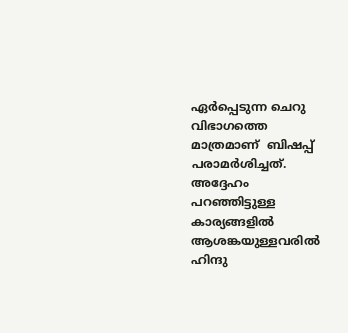ഏർപ്പെടുന്ന ചെറു വിഭാഗത്തെ  മാത്രമാണ്  ബിഷപ്പ് പരാമർശിച്ചത്. അദ്ദേഹം പറഞ്ഞിട്ടുള്ള കാര്യങ്ങളിൽ ആശങ്കയുള്ളവരിൽ ഹിന്ദു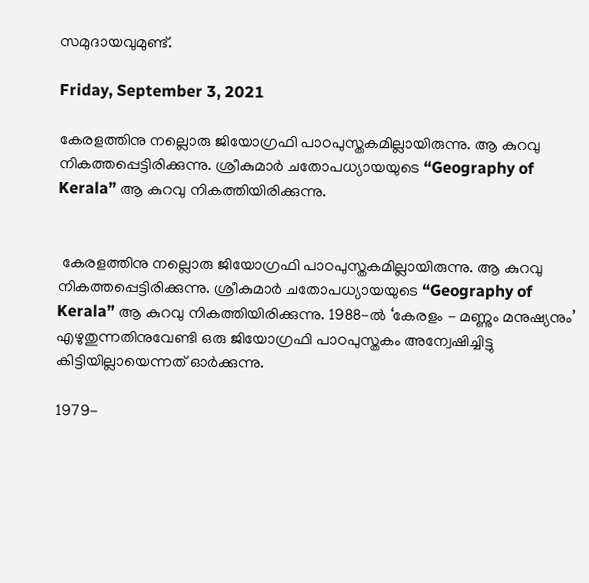സമുദായവുമുണ്ട്.

Friday, September 3, 2021

കേരളത്തിനു നല്ലൊരു ജിയോഗ്രഫി പാഠപുസ്തകമില്ലായിരുന്നു. ആ കുറവു നികത്തപ്പെട്ടിരിക്കുന്നു. ശ്രീകുമാർ ചതോപധ്യായയുടെ “Geography of Kerala” ആ കുറവു നികത്തിയിരിക്കുന്നു.


 കേരളത്തിനു നല്ലൊരു ജിയോഗ്രഫി പാഠപുസ്തകമില്ലായിരുന്നു. ആ കുറവു നികത്തപ്പെട്ടിരിക്കുന്നു. ശ്രീകുമാർ ചതോപധ്യായയുടെ “Geography of Kerala” ആ കുറവു നികത്തിയിരിക്കുന്നു. 1988-ൽ ‘കേരളം - മണ്ണും മനുഷ്യനും’ എഴുതുന്നതിനുവേണ്ടി ഒരു ജിയോഗ്രഫി പാഠപുസ്തകം അന്വേഷിച്ചിട്ടു കിട്ടിയില്ലായെന്നത് ഓർക്കുന്നു.

1979-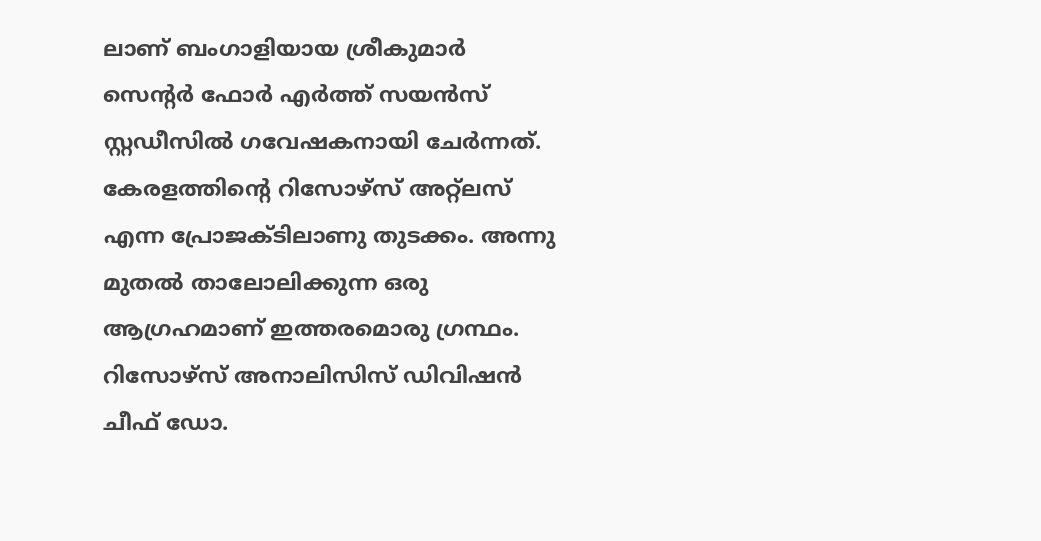ലാണ് ബംഗാളിയായ ശ്രീകുമാർ സെന്റർ ഫോർ എർത്ത് സയൻസ് സ്റ്റഡീസിൽ ഗവേഷകനായി ചേർന്നത്. കേരളത്തിന്റെ റിസോഴ്സ് അറ്റ്ലസ് എന്ന പ്രോജക്ടിലാണു തുടക്കം. അന്നു മുതൽ താലോലിക്കുന്ന ഒരു ആഗ്രഹമാണ് ഇത്തരമൊരു ഗ്രന്ഥം. റിസോഴ്സ് അനാലിസിസ് ഡിവിഷൻ ചീഫ് ഡോ.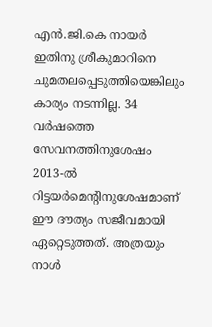എൻ.ജി.കെ നായർ ഇതിനു ശ്രീകുമാറിനെ ചുമതലപ്പെടുത്തിയെങ്കിലും കാര്യം നടന്നില്ല. 34 വർഷത്തെ സേവനത്തിനുശേഷം 2013-ൽ റിട്ടയർമെന്റിനുശേഷമാണ് ഈ ദൗത്യം സജീവമായി ഏറ്റെടുത്തത്. അത്രയും നാൾ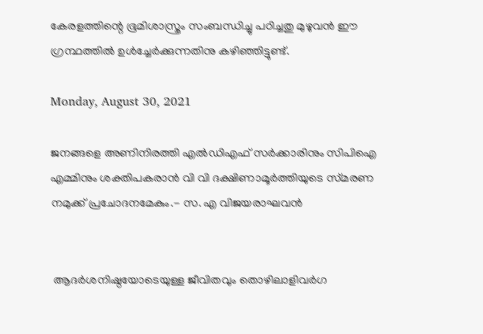കേരളത്തിന്റെ ഭൂമിശാസ്ത്രം സംബന്ധിച്ചു പഠിച്ചതു മുഴുവൻ ഈ ഗ്രന്ഥത്തിൽ ഉൾച്ചേർക്കുന്നതിനു കഴിഞ്ഞിട്ടുണ്ട്.

Monday, August 30, 2021

ജനങ്ങളെ അണിനിരത്തി എൽഡിഎഫ്‌ സർക്കാരിനും സിപിഐ എമ്മിനും ശക്തിപകരാൻ വി വി ദക്ഷിണാമൂർത്തിയുടെ സ്‌മരണ നമുക്ക്‌ പ്രചോദനമേകും.- സ. എ വിജയരാഘവൻ


 ആദർശനിഷ്ഠയോടെയുള്ള ജീവിതവും തൊഴിലാളിവർഗ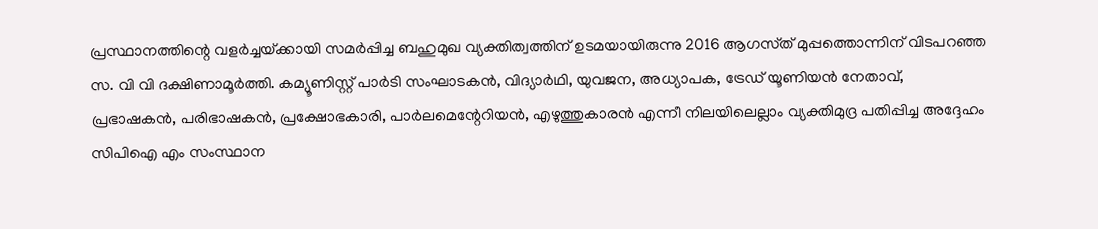പ്രസ്ഥാനത്തിന്റെ വളർച്ചയ്‌ക്കായി സമർപ്പിച്ച ബഹുമുഖ വ്യക്തിത്വത്തിന് ഉടമയായിരുന്നു 2016 ആഗസ്‌ത്‌ മുപ്പത്തൊന്നിന്‌ വിടപറഞ്ഞ സ. വി വി ദക്ഷിണാമൂർത്തി. കമ്യൂണിസ്റ്റ് പാർടി സംഘാടകൻ, വിദ്യാർഥി, യുവജന, അധ്യാപക, ട്രേഡ്‌ യൂണിയൻ നേതാവ്, പ്രഭാഷകൻ, പരിഭാഷകൻ, പ്രക്ഷോഭകാരി, പാർലമെന്റേറിയൻ, എഴുത്തുകാരൻ എന്നീ നിലയിലെല്ലാം വ്യക്തിമുദ്ര പതിപ്പിച്ച അദ്ദേഹം സിപിഐ എം സംസ്ഥാന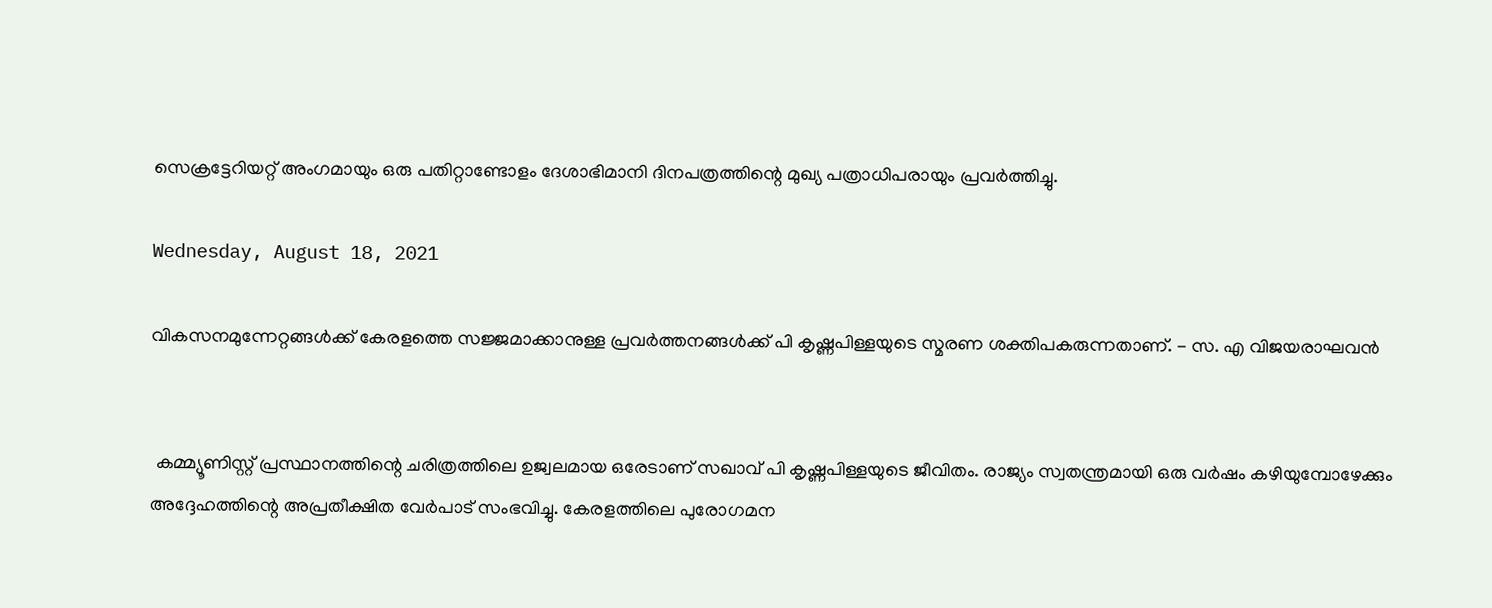സെക്രട്ടേറിയറ്റ് അംഗമായും ഒരു പതിറ്റാണ്ടോളം ദേശാഭിമാനി ദിനപത്രത്തിന്റെ മുഖ്യ പത്രാധിപരായും പ്രവർത്തിച്ചു.

Wednesday, August 18, 2021

വികസനമുന്നേറ്റങ്ങൾക്ക് കേരളത്തെ സജ്ജമാക്കാനുള്ള പ്രവർത്തനങ്ങൾക്ക് പി കൃഷ്ണപിള്ളയുടെ സ്മരണ ശക്തിപകരുന്നതാണ്. - സ. എ വിജയരാഘവൻ


 കമ്മ്യൂണിസ്റ്റ്‌ പ്രസ്ഥാനത്തിന്റെ ചരിത്രത്തിലെ ഉജ്വലമായ ഒരേടാണ് സഖാവ് പി കൃഷ്ണപിള്ളയുടെ ജീവിതം. രാജ്യം സ്വതന്ത്രമായി ഒരു വർഷം കഴിയുമ്പോഴേക്കും അദ്ദേഹത്തിന്റെ അപ്രതീക്ഷിത വേർപാട് സംഭവിച്ചു. കേരളത്തിലെ പുരോഗമന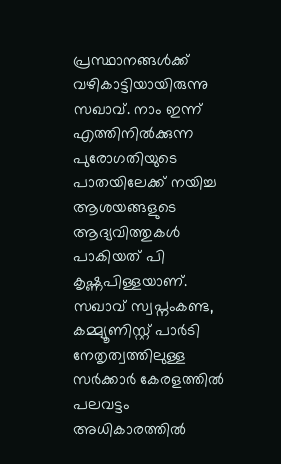പ്രസ്ഥാനങ്ങൾക്ക് വഴികാട്ടിയായിരുന്നു സഖാവ്. നാം ഇന്ന്‌ എത്തിനിൽക്കുന്ന പുരോഗതിയുടെ പാതയിലേക്ക് നയിച്ച ആശയങ്ങളുടെ ആദ്യവിത്തുകൾ പാകിയത് പി കൃഷ്ണപിള്ളയാണ്. സഖാവ് സ്വപ്നംകണ്ട, കമ്മ്യൂണിസ്റ്റ് പാർടി നേതൃത്വത്തിലുള്ള സർക്കാർ കേരളത്തിൽ പലവട്ടം അധികാരത്തിൽ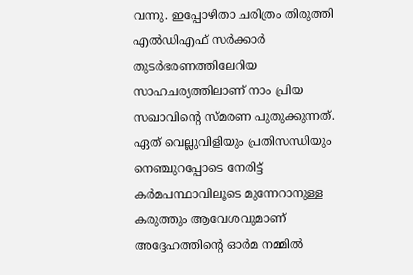വന്നു. ഇപ്പോഴിതാ ചരിത്രം തിരുത്തി എൽഡിഎഫ് സർക്കാർ തുടർഭരണത്തിലേറിയ സാഹചര്യത്തിലാണ് നാം പ്രിയ സഖാവിന്റെ സ്മരണ പുതുക്കുന്നത്. ഏത്‌ വെല്ലുവിളിയും പ്രതിസന്ധിയും നെഞ്ചുറപ്പോടെ നേരിട്ട് കർമപന്ഥാവിലൂടെ മുന്നേറാനുള്ള കരുത്തും ആവേശവുമാണ് അദ്ദേഹത്തിന്റെ ഓർമ നമ്മിൽ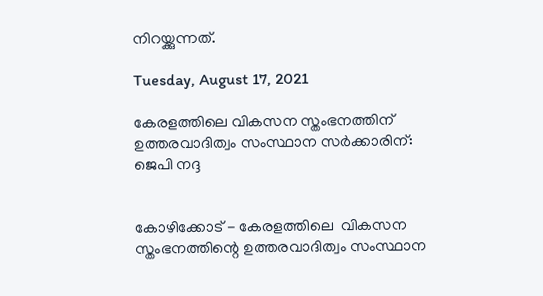നിറയ്ക്കുന്നത്.

Tuesday, August 17, 2021

കേരളത്തിലെ വികസന സ്തംഭനത്തിന് ഉത്തരവാദിത്വം സംസ്ഥാന സർക്കാരിന്: ജെപി നദ്ദ


കോഴിക്കോട് - കേരളത്തിലെ  വികസന സ്തംഭനത്തിന്റെ ഉത്തരവാദിത്വം സംസ്ഥാന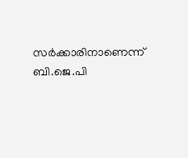സർക്കാരിനാണെന്ന് ബി.ജെ.പി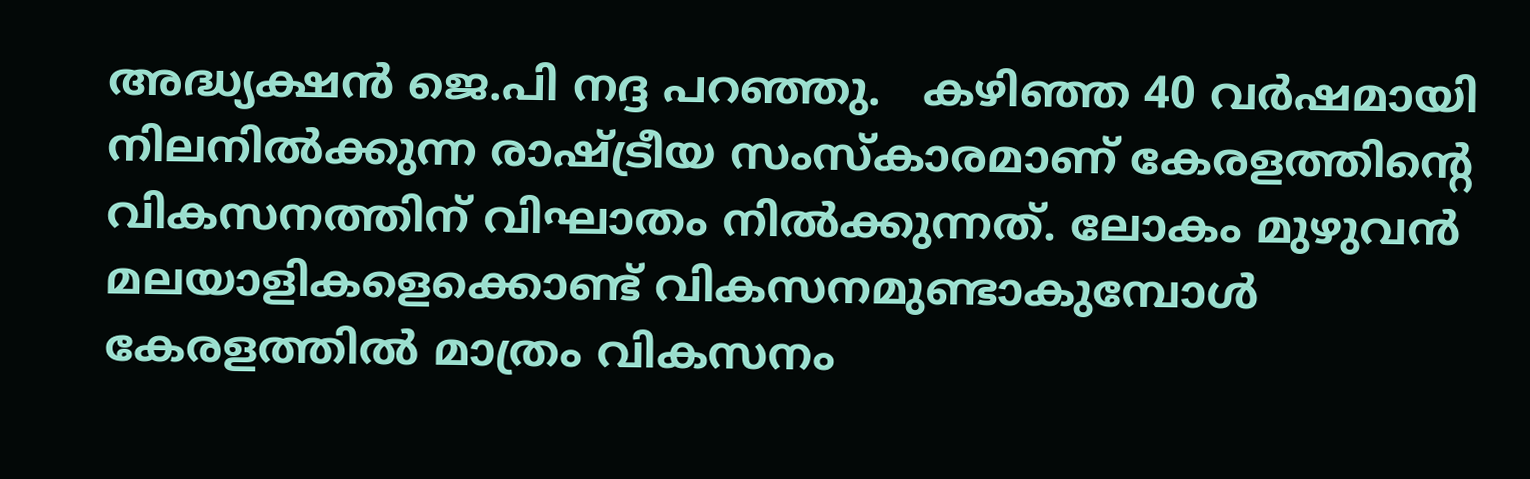അദ്ധ്യക്ഷൻ ജെ.പി നദ്ദ പറ‍ഞ്ഞു.   കഴിഞ്ഞ 40 വ‌ർഷമായി നിലനിൽക്കുന്ന രാഷ്ട്രീയ സംസ്കാരമാണ് കേരളത്തിന്റെ വികസനത്തിന് വിഘാതം നിൽക്കുന്നത്. ലോകം മുഴുവൻ മലയാളികളെക്കൊണ്ട് വികസനമുണ്ടാകുമ്പോൾ കേരളത്തിൽ മാത്രം വികസനം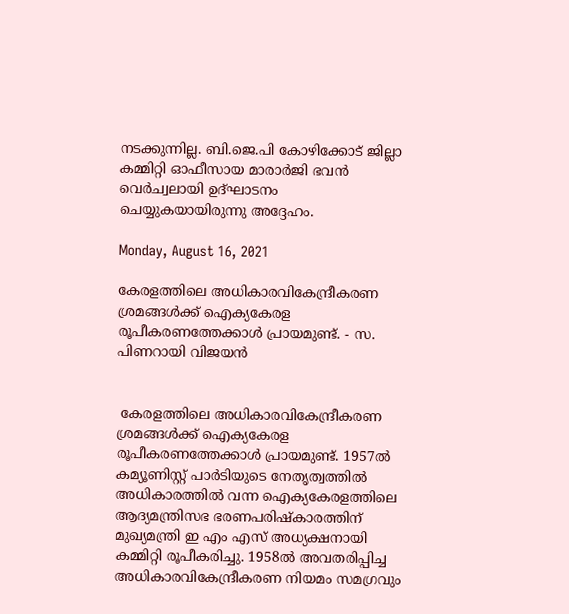നടക്കുന്നില്ല. ബി.ജെ.പി കോഴിക്കോട് ജില്ലാ കമ്മിറ്റി ഓഫീസായ മാരാർജി ഭവൻ വെർച്വലായി ഉദ്ഘാടനം ചെയ്യുകയായിരുന്നു അദ്ദേഹം.

Monday, August 16, 2021

കേരളത്തിലെ അധികാരവികേന്ദ്രീകരണ ശ്രമങ്ങൾക്ക് ഐക്യകേരള രൂപീകരണത്തേക്കാൾ പ്രായമുണ്ട്. - സ. പിണറായി വിജയൻ


 കേരളത്തിലെ അധികാരവികേന്ദ്രീകരണ ശ്രമങ്ങൾക്ക് ഐക്യകേരള രൂപീകരണത്തേക്കാൾ പ്രായമുണ്ട്. 1957ൽ കമ്യൂണിസ്റ്റ് പാർടിയുടെ നേതൃത്വത്തിൽ അധികാരത്തിൽ വന്ന ഐക്യകേരളത്തിലെ ആദ്യമന്ത്രിസഭ ഭരണപരിഷ്കാരത്തിന് മുഖ്യമന്ത്രി ഇ എം എസ് അധ്യക്ഷനായി കമ്മിറ്റി രൂപീകരിച്ചു. 1958ൽ അവതരിപ്പിച്ച അധികാരവികേന്ദ്രീകരണ നിയമം സമഗ്രവും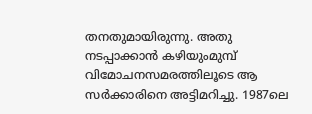തനതുമായിരുന്നു. അതു നടപ്പാക്കാൻ കഴിയുംമുമ്പ് വിമോചനസമരത്തിലൂടെ ആ സർക്കാരിനെ അട്ടിമറിച്ചു. 1987ലെ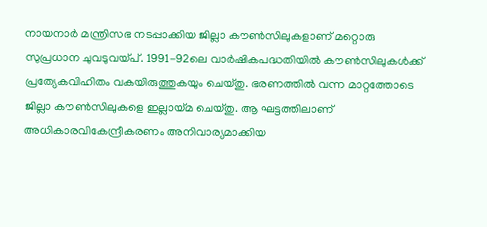നായനാർ മന്ത്രിസഭ നടപ്പാക്കിയ ജില്ലാ കൗൺസിലുകളാണ് മറ്റൊരു സുപ്രധാന ചുവടുവയ്പ്. 1991-92ലെ വാർഷികപദ്ധതിയിൽ കൗൺസിലുകൾക്ക്‌ പ്രത്യേകവിഹിതം വകയിരുത്തുകയും ചെയ്തു. ഭരണത്തിൽ വന്ന മാറ്റത്തോടെ ജില്ലാ കൗൺസിലുകളെ ഇല്ലായ്മ ചെയ്തു. ആ ഘട്ടത്തിലാണ് അധികാരവികേന്ദ്രീകരണം അനിവാര്യമാക്കിയ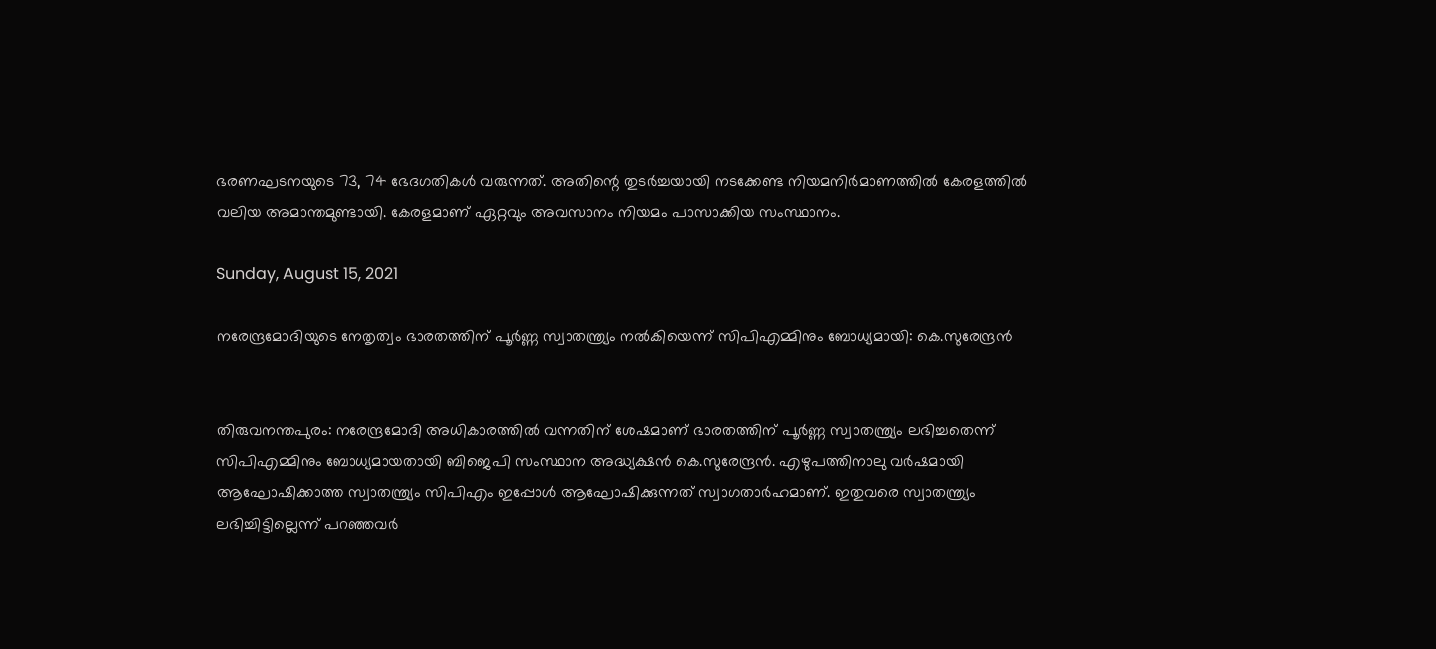ഭരണഘടനയുടെ 73, 74 ഭേദഗതികൾ വരുന്നത്. അതിന്റെ തുടർച്ചയായി നടക്കേണ്ട നിയമനിർമാണത്തിൽ കേരളത്തിൽ വലിയ അമാന്തമുണ്ടായി. കേരളമാണ് ഏറ്റവും അവസാനം നിയമം പാസാക്കിയ സംസ്ഥാനം.

Sunday, August 15, 2021

നരേന്ദ്രമോദിയുടെ നേതൃത്വം ഭാരതത്തിന് പൂർണ്ണ സ്വാതന്ത്ര്യം നൽകിയെന്ന് സിപിഎമ്മിനും ബോധ്യമായി: കെ.സുരേന്ദ്രൻ


തിരുവനന്തപുരം: നരേന്ദ്രമോദി അധികാരത്തിൽ വന്നതിന് ശേഷമാണ് ഭാരതത്തിന് പൂർണ്ണ സ്വാതന്ത്ര്യം ലഭിച്ചതെന്ന് സിപിഎമ്മിനും ബോധ്യമായതായി ബിജെപി സംസ്ഥാന അദ്ധ്യക്ഷൻ കെ.സുരേന്ദ്രൻ. എഴുപത്തിനാലു വർഷമായി ആഘോഷിക്കാത്ത സ്വാതന്ത്ര്യം സിപിഎം ഇപ്പോൾ ആഘോഷിക്കുന്നത് സ്വാഗതാർഹമാണ്. ഇതുവരെ സ്വാതന്ത്ര്യം ലഭിച്ചിട്ടില്ലെന്ന് പറഞ്ഞവർ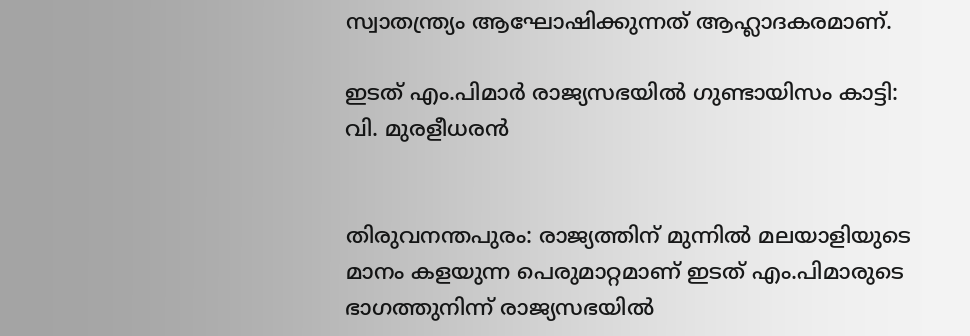സ്വാതന്ത്ര്യം ആഘോഷിക്കുന്നത് ആഹ്ലാദകരമാണ്.

ഇടത് എം.പിമാർ രാജ്യസഭയിൽ ഗുണ്ടായിസം കാട്ടി: വി. മുരളീധരൻ


തിരുവനന്തപുരം: രാജ്യത്തിന് മുന്നില്‍ മലയാളിയുടെ മാനം കളയുന്ന പെരുമാറ്റമാണ് ഇടത് എം.പിമാരുടെ ഭാഗത്തുനിന്ന് രാജ്യസഭയില്‍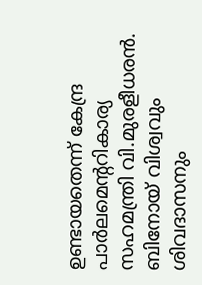ഉണ്ടായതെന്ന് കേന്ദ്ര പാർലമെൻ്ററികാര്യ സഹമന്ത്രി വി.മുരളീധരൻ.  ബിനോയ് വിശ്വവും ശിവദാസനും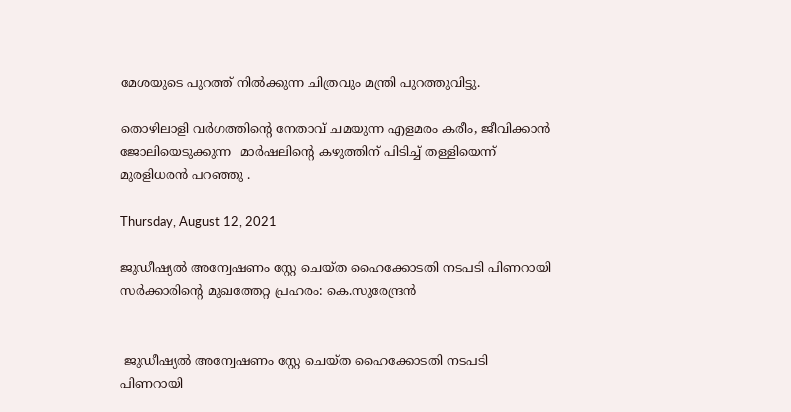മേശയുടെ പുറത്ത് നില്‍ക്കുന്ന ചിത്രവും മന്ത്രി പുറത്തുവിട്ടു.

തൊഴിലാളി വര്‍ഗത്തിന്‍റെ നേതാവ് ചമയുന്ന എളമരം കരീം, ജീവിക്കാന്‍ ജോലിയെടുക്കുന്ന  മാര്‍ഷലിന്‍റെ കഴുത്തിന് പിടിച്ച് തള്ളിയെന്ന് മുരളിധരൻ പറഞ്ഞു .

Thursday, August 12, 2021

ജുഡീഷ്യൽ അന്വേഷണം സ്റ്റേ ചെയ്ത ഹൈക്കോടതി നടപടി പിണറായി സർക്കാരിന്റെ മുഖത്തേറ്റ പ്രഹരം: കെ.സുരേന്ദ്രൻ


 ജുഡീഷ്യൽ അന്വേഷണം സ്റ്റേ ചെയ്ത ഹൈക്കോടതി നടപടി പിണറായി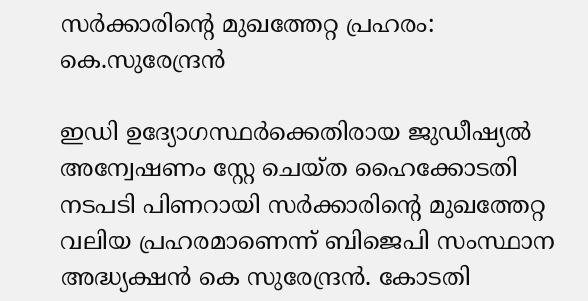സർക്കാരിന്റെ മുഖത്തേറ്റ പ്രഹരം: കെ.സുരേന്ദ്രൻ

ഇഡി ഉദ്യോഗസ്ഥർക്കെതിരായ ജുഡീഷ്യൽ അന്വേഷണം സ്റ്റേ ചെയ്ത ഹൈക്കോടതി നടപടി പിണറായി സർക്കാരിന്റെ മുഖത്തേറ്റ വലിയ പ്രഹരമാണെന്ന് ബിജെപി സംസ്ഥാന അദ്ധ്യക്ഷൻ കെ സുരേന്ദ്രൻ. കോടതി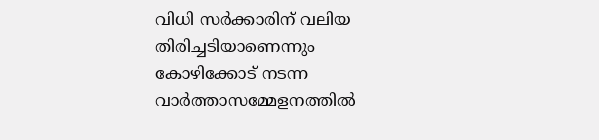വിധി സർക്കാരിന് വലിയ തിരിച്ചടിയാണെന്നും കോഴിക്കോട് നടന്ന വാർത്താസമ്മേളനത്തിൽ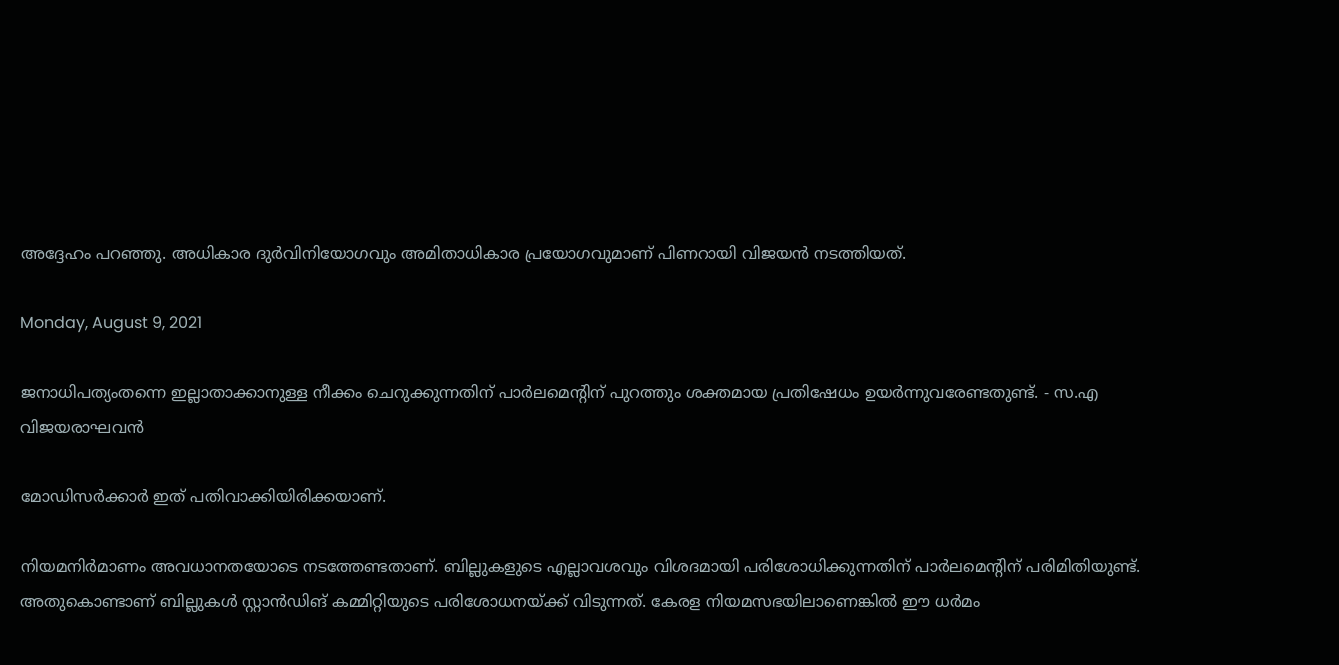അദ്ദേഹം പറഞ്ഞു. അധികാര ദുർവിനിയോഗവും അമിതാധികാര പ്രയോഗവുമാണ് പിണറായി വിജയൻ നടത്തിയത്.

Monday, August 9, 2021

ജനാധിപത്യംതന്നെ ഇല്ലാതാക്കാനുള്ള നീക്കം ചെറുക്കുന്നതിന് പാർലമെന്റിന് പുറത്തും ശക്തമായ പ്രതിഷേധം ഉയർന്നുവരേണ്ടതുണ്ട്. - സ.എ വിജയരാഘവൻ

മോഡിസർക്കാർ ഇത്‌ പതിവാക്കിയിരിക്കയാണ്.

നിയമനിർമാണം അവധാനതയോടെ നടത്തേണ്ടതാണ്. ബില്ലുകളുടെ എല്ലാവശവും വിശദമായി പരിശോധിക്കുന്നതിന് പാർലമെന്റിന് പരിമിതിയുണ്ട്. അതുകൊണ്ടാണ് ബില്ലുകൾ സ്റ്റാൻഡിങ് കമ്മിറ്റിയുടെ പരിശോധനയ്‌ക്ക് വിടുന്നത്. കേരള നിയമസഭയിലാണെങ്കിൽ ഈ ധർമം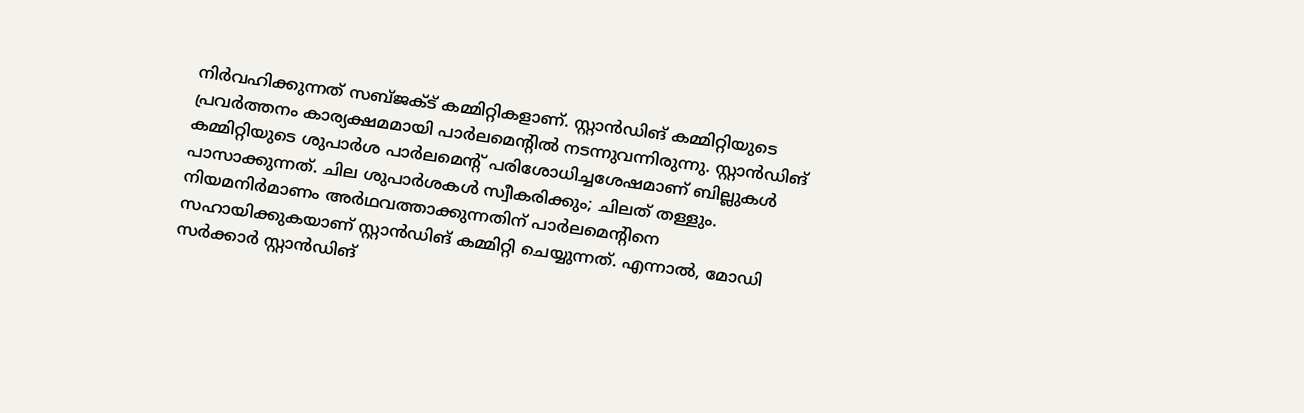നിർവഹിക്കുന്നത് സബ്ജക്ട് കമ്മിറ്റികളാണ്. സ്റ്റാൻഡിങ്‌ കമ്മിറ്റിയുടെ പ്രവർത്തനം കാര്യക്ഷമമായി പാർലമെന്റിൽ നടന്നുവന്നിരുന്നു. സ്റ്റാൻഡിങ്‌ കമ്മിറ്റിയുടെ ശുപാർശ പാർലമെന്റ് പരിശോധിച്ചശേഷമാണ് ബില്ലുകൾ പാസാക്കുന്നത്. ചില ശുപാർശകൾ സ്വീകരിക്കും; ചിലത്‌ തള്ളും. നിയമനിർമാണം അർഥവത്താക്കുന്നതിന് പാർലമെന്റിനെ സഹായിക്കുകയാണ് സ്റ്റാൻഡിങ് കമ്മിറ്റി ചെയ്യുന്നത്. എന്നാൽ, മോഡി സർക്കാർ സ്റ്റാൻഡിങ്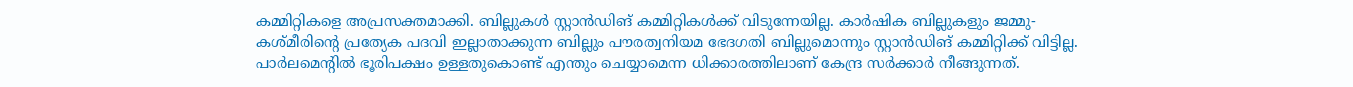കമ്മിറ്റികളെ അപ്രസക്തമാക്കി. ബില്ലുകൾ സ്റ്റാൻഡിങ് കമ്മിറ്റികൾക്ക് വിടുന്നേയില്ല. കാർഷിക ബില്ലുകളും ജമ്മു-കശ്മീരിന്റെ പ്രത്യേക പദവി ഇല്ലാതാക്കുന്ന ബില്ലും പൗരത്വനിയമ ഭേദഗതി ബില്ലുമൊന്നും സ്റ്റാൻഡിങ്‌ കമ്മിറ്റിക്ക് വിട്ടില്ല. പാർലമെന്റിൽ ഭൂരിപക്ഷം ഉള്ളതുകൊണ്ട് എന്തും ചെയ്യാമെന്ന ധിക്കാരത്തിലാണ് കേന്ദ്ര സർക്കാർ നീങ്ങുന്നത്.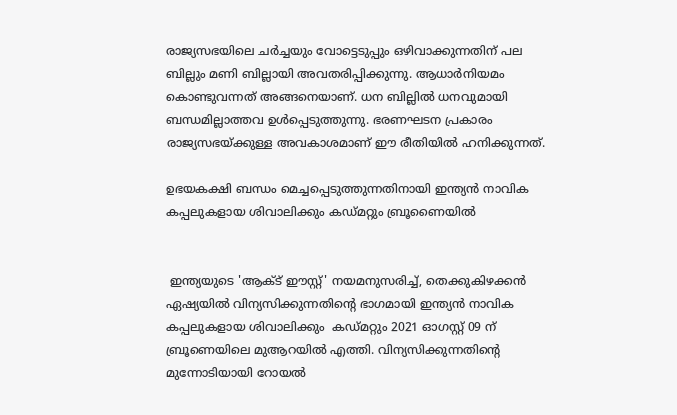രാജ്യസഭയിലെ ചർച്ചയും വോട്ടെടുപ്പും ഒഴിവാക്കുന്നതിന് പല ബില്ലും മണി ബില്ലായി അവതരിപ്പിക്കുന്നു. ആധാർനിയമം കൊണ്ടുവന്നത് അങ്ങനെയാണ്. ധന ബില്ലിൽ ധനവുമായി ബന്ധമില്ലാത്തവ ഉൾപ്പെടുത്തുന്നു. ഭരണഘടന പ്രകാരം രാജ്യസഭയ്ക്കുള്ള അവകാശമാണ് ഈ രീതിയിൽ ഹനിക്കുന്നത്.

ഉഭയകക്ഷി ബന്ധം മെച്ചപ്പെടുത്തുന്നതിനായി ഇന്ത്യൻ നാവിക കപ്പലുകളായ ശിവാലിക്കും കഡ്‌മറ്റും ബ്രൂണൈയിൽ


 ഇന്ത്യയുടെ 'ആക്ട് ഈസ്റ്റ്' നയമനുസരിച്ച്, തെക്കുകിഴക്കൻ ഏഷ്യയിൽ വിന്യസിക്കുന്നതിന്റെ ഭാഗമായി ഇന്ത്യൻ നാവിക കപ്പലുകളായ ശിവാലിക്കും  കഡ്‌മറ്റും 2021 ഓഗസ്റ്റ് 09 ന് ബ്രൂണെയിലെ മുആറയിൽ എത്തി. വിന്യസിക്കുന്നതിന്റെ മുന്നോടിയായി റോയൽ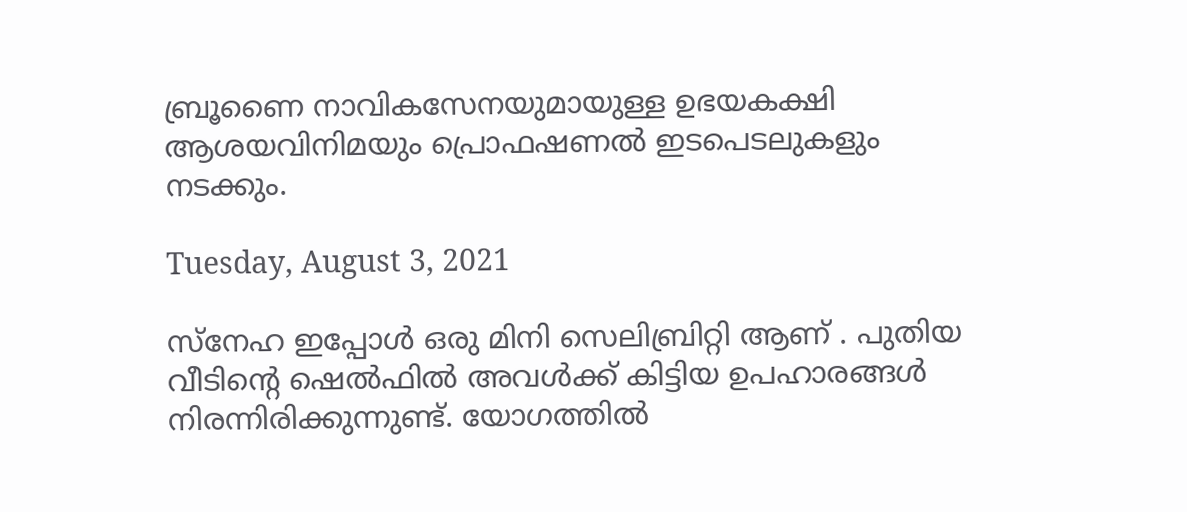ബ്രൂണൈ നാവികസേനയുമായുള്ള ഉഭയകക്ഷി ആശയവിനിമയും പ്രൊഫഷണൽ ഇടപെടലുകളും നടക്കും.

Tuesday, August 3, 2021

സ്നേഹ ഇപ്പോൾ ഒരു മിനി സെലിബ്രിറ്റി ആണ് . പുതിയ വീടിന്റെ ഷെൽഫിൽ അവൾക്ക് കിട്ടിയ ഉപഹാരങ്ങൾ നിരന്നിരിക്കുന്നുണ്ട്. യോഗത്തിൽ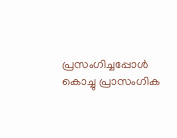പ്രസംഗിച്ചപ്പോൾ കൊച്ചു പ്രാസംഗിക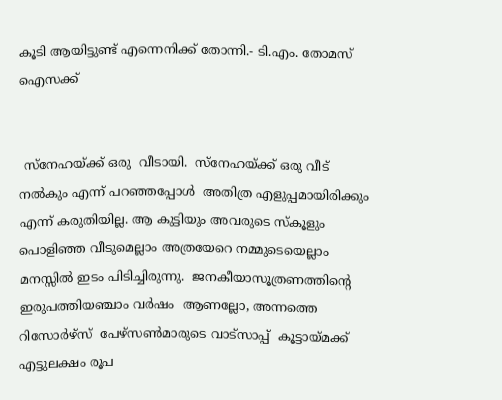കൂടി ആയിട്ടുണ്ട് എന്നെനിക്ക് തോന്നി.- ടി.എം. തോമസ് ഐസക്ക്


 സ്നേഹയ്ക്ക് ഒരു  വീടായി.  സ്നേഹയ്ക്ക് ഒരു വീട് നൽകും എന്ന് പറഞ്ഞപ്പോൾ  അതിത്ര എളുപ്പമായിരിക്കും എന്ന് കരുതിയില്ല. ആ കുട്ടിയും അവരുടെ സ്‌കൂളും പൊളിഞ്ഞ വീടുമെല്ലാം അത്രയേറെ നമ്മുടെയെല്ലാം മനസ്സിൽ ഇടം പിടിച്ചിരുന്നു.  ജനകീയാസൂത്രണത്തിന്റെ ഇരുപത്തിയഞ്ചാം വർഷം  ആണല്ലോ, അന്നത്തെ  റിസോർഴ്‌സ്  പേഴ്‌സൺമാരുടെ വാട്സാപ്പ്  കൂട്ടായ്മക്ക്  എട്ടുലക്ഷം രൂപ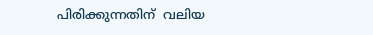പിരിക്കുന്നതിന്  വലിയ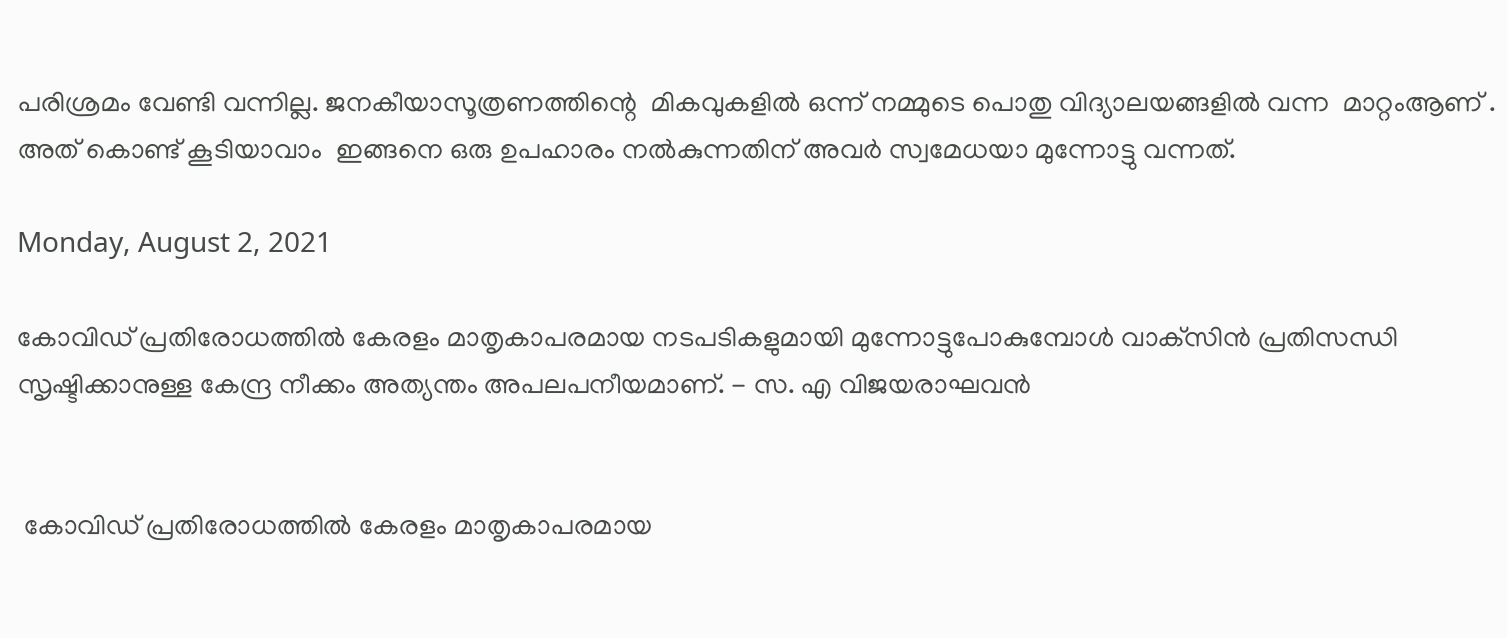പരിശ്രമം വേണ്ടി വന്നില്ല. ജനകീയാസൂത്രണത്തിന്റെ  മികവുകളിൽ ഒന്ന് നമ്മുടെ പൊതു വിദ്യാലയങ്ങളിൽ വന്ന  മാറ്റംആണ് . അത് കൊണ്ട് കൂടിയാവാം  ഇങ്ങനെ ഒരു ഉപഹാരം നൽകുന്നതിന് അവർ സ്വമേധയാ മുന്നോട്ടു വന്നത്.

Monday, August 2, 2021

കോവിഡ്‌ പ്രതിരോധത്തില്‍ കേരളം മാതൃകാപരമായ നടപടികളുമായി മുന്നോട്ടുപോകുമ്പോള്‍ വാക്‌സിന്‍ പ്രതിസന്ധി സൃഷ്ടിക്കാനുള്ള കേന്ദ്ര നീക്കം അത്യന്തം അപലപനീയമാണ്. - സ. എ വിജയരാഘവൻ


 കോവിഡ്‌ പ്രതിരോധത്തില്‍ കേരളം മാതൃകാപരമായ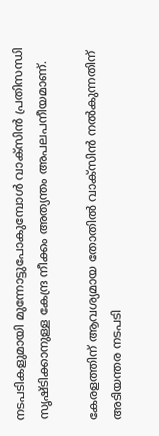നടപടികളുമായി മുന്നോട്ടുപോകുമ്പോള്‍ വാക്‌സിന്‍ പ്രതിസന്ധി സൃഷ്ടിക്കാനുള്ള കേന്ദ്ര നീക്കം അത്യന്തം അപലപനീയമാണ്.

കേരളത്തിന്‌ ആവശ്യമായ തോതില്‍ വാക്‌സിന്‍ നല്‍കുന്നതിന്‌ അടിയന്തര നടപടി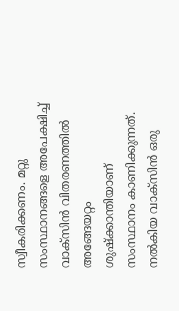സ്വീകരിക്കണം. മറ്റു സംസ്ഥാനങ്ങളെ അപേക്ഷിച്ച്‌ വാക്‌സിന്‍ വിതരണത്തില്‍ അങ്ങേയറ്റം ശുഷ്‌ക്കാന്തിയാണ്‌ സംസ്ഥാനം കാണിക്കുന്നത്‌. നല്‍കിയ വാക്‌സിന്‍ ഒരു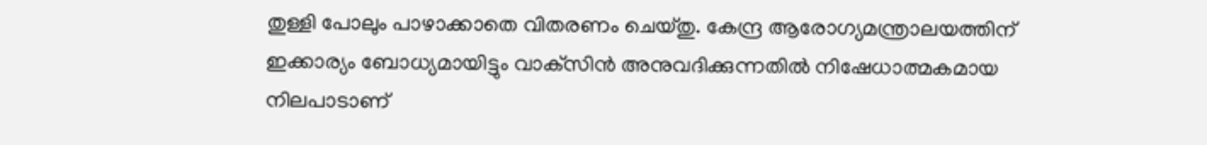തുള്ളി പോലും പാഴാക്കാതെ വിതരണം ചെയ്‌തു. കേന്ദ്ര ആരോഗ്യമന്ത്രാലയത്തിന്‌ ഇക്കാര്യം ബോധ്യമായിട്ടും വാക്‌സിന്‍ അനുവദിക്കുന്നതില്‍ നിഷേധാത്മകമായ നിലപാടാണ്‌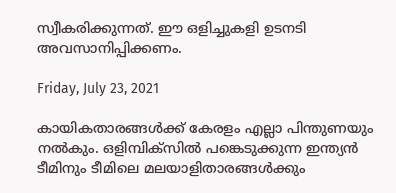സ്വീകരിക്കുന്നത്‌. ഈ ഒളിച്ചുകളി ഉടനടി അവസാനിപ്പിക്കണം.

Friday, July 23, 2021

കായികതാരങ്ങള്‍ക്ക് കേരളം എല്ലാ പിന്തുണയും നല്‍കും. ഒളിമ്പിക്‌സില്‍ പങ്കെടുക്കുന്ന ഇന്ത്യന്‍ ടീമിനും ടീമിലെ മലയാളിതാരങ്ങള്‍ക്കും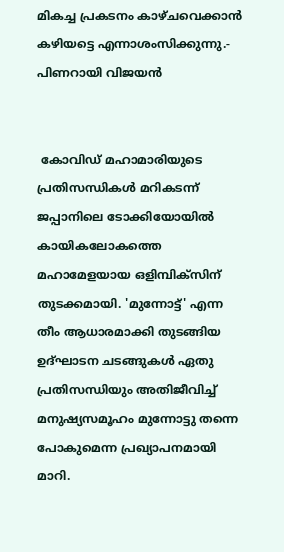മികച്ച പ്രകടനം കാഴ്ചവെക്കാന്‍ കഴിയട്ടെ എന്നാശംസിക്കുന്നു.- പിണറായി വിജയൻ


 കോവിഡ് മഹാമാരിയുടെ പ്രതിസന്ധികള്‍ മറികടന്ന് ജപ്പാനിലെ ടോക്കിയോയില്‍ കായികലോകത്തെ മഹാമേളയായ ഒളിമ്പിക്സിന് തുടക്കമായി. 'മുന്നോട്ട്' എന്ന തീം ആധാരമാക്കി തുടങ്ങിയ ഉദ്ഘാടന ചടങ്ങുകള്‍ ഏതു പ്രതിസന്ധിയും അതിജീവിച്ച് മനുഷ്യസമൂഹം മുന്നോട്ടു തന്നെ പോകുമെന്ന പ്രഖ്യാപനമായി മാറി.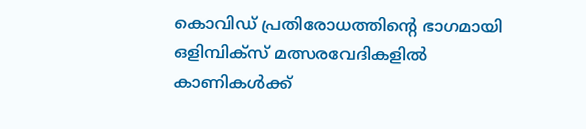കൊവിഡ് പ്രതിരോധത്തിന്റെ ഭാഗമായി ഒളിമ്പിക്‌സ് മത്സരവേദികളില്‍ കാണികള്‍ക്ക്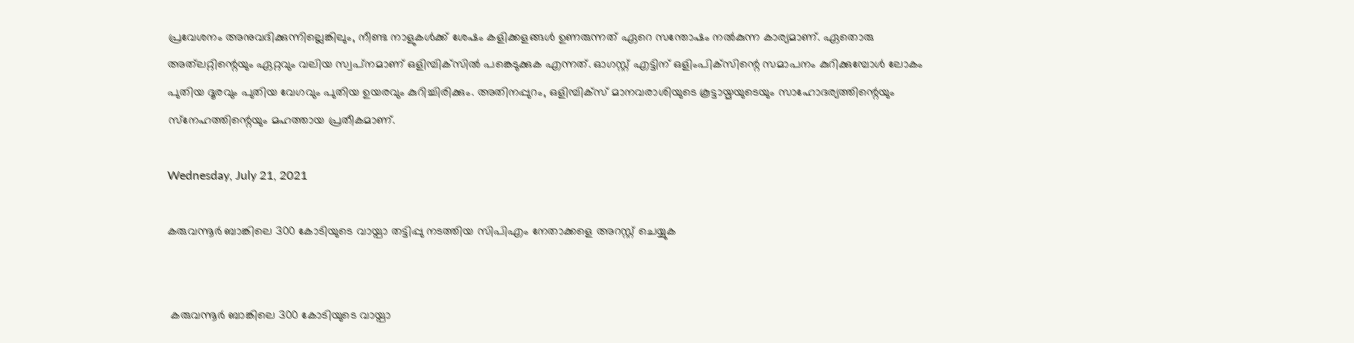പ്രവേശനം അനുവദിക്കുന്നില്ലെങ്കിലും, നീണ്ട നാളുകള്‍ക്ക് ശേഷം കളിക്കളങ്ങള്‍ ഉണരുന്നത് ഏറെ സന്തോഷം നല്‍കുന്ന കാര്യമാണ്. ഏതൊരു അത്‌ലറ്റിന്റെയും ഏറ്റവും വലിയ സ്വപ്‌നമാണ് ഒളിമ്പിക്‌സില്‍ പങ്കെടുക്കുക എന്നത്. ഓഗസ്റ്റ് എട്ടിന് ഒളിംപിക്‌സിന്റെ സമാപനം കുറിക്കുമ്പോള്‍ ലോകം പുതിയ ദൂരവും പുതിയ വേഗവും പുതിയ ഉയരവും കുറിച്ചിരിക്കും. അതിനപ്പുറം, ഒളിമ്പിക്‌സ് മാനവരാശിയുടെ കൂട്ടായ്മയുടെയും സാഹോദര്യത്തിന്റെയും സ്‌നേഹത്തിന്റെയും മഹത്തായ പ്രതീകമാണ്.

Wednesday, July 21, 2021

കരുവന്നൂർ ബാങ്കിലെ 300 കോടിയുടെ വായ്പാ തട്ടിപ്പു നടത്തിയ സിപിഎം നേതാക്കളെ അറസ്റ്റ് ചെയ്യുക


 കരുവന്നൂർ ബാങ്കിലെ 300 കോടിയുടെ വായ്പാ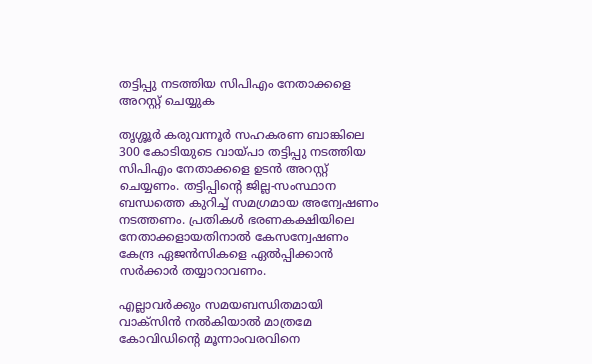തട്ടിപ്പു നടത്തിയ സിപിഎം നേതാക്കളെ അറസ്റ്റ് ചെയ്യുക

തൃശ്ശൂർ കരുവന്നൂർ സഹകരണ ബാങ്കിലെ 300 കോടിയുടെ വായ്പാ തട്ടിപ്പു നടത്തിയ സിപിഎം നേതാക്കളെ ഉടൻ അറസ്റ്റ് ചെയ്യണം. തട്ടിപ്പിന്റെ ജില്ല-സംസ്ഥാന ബന്ധത്തെ കുറിച്ച് സമഗ്രമായ അന്വേഷണം നടത്തണം. പ്രതികൾ ഭരണകക്ഷിയിലെ നേതാക്കളായതിനാൽ കേസന്വേഷണം കേന്ദ്ര ഏജൻസികളെ ഏൽപ്പിക്കാൻ സർക്കാർ തയ്യാറാവണം.

എല്ലാവർക്കും സമയബന്ധിതമായി വാക്‌സിൻ നൽകിയാൽ മാത്രമേ കോവിഡിന്റെ മൂന്നാംവരവിനെ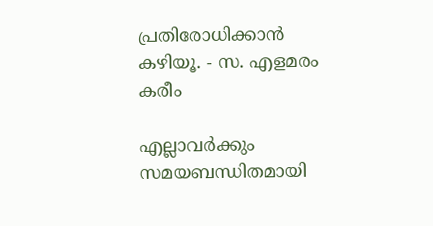പ്രതിരോധിക്കാൻ കഴിയൂ. - സ. എളമരം കരീം

എല്ലാവർക്കും സമയബന്ധിതമായി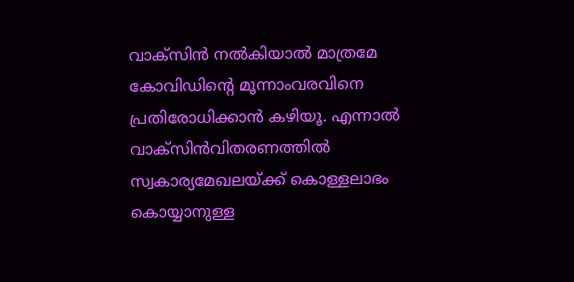വാക്‌സിൻ നൽകിയാൽ മാത്രമേ കോവിഡിന്റെ മൂന്നാംവരവിനെ പ്രതിരോധിക്കാൻ കഴിയൂ. എന്നാൽ വാക്‌സിൻവിതരണത്തിൽ സ്വകാര്യമേഖലയ്‌ക്ക്‌ കൊള്ളലാഭം കൊയ്യാനുള്ള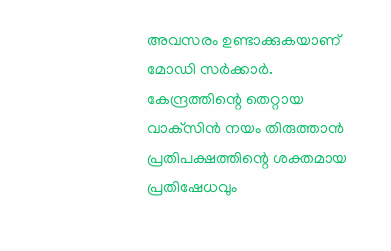അവസരം ഉണ്ടാക്കുകയാണ്‌ മോഡി സർക്കാർ. കേന്ദ്രത്തിന്റെ തെറ്റായ വാക്‌സിൻ നയം തിരുത്താൻ  പ്രതിപക്ഷത്തിന്റെ ശക്തമായ പ്രതിഷേധവും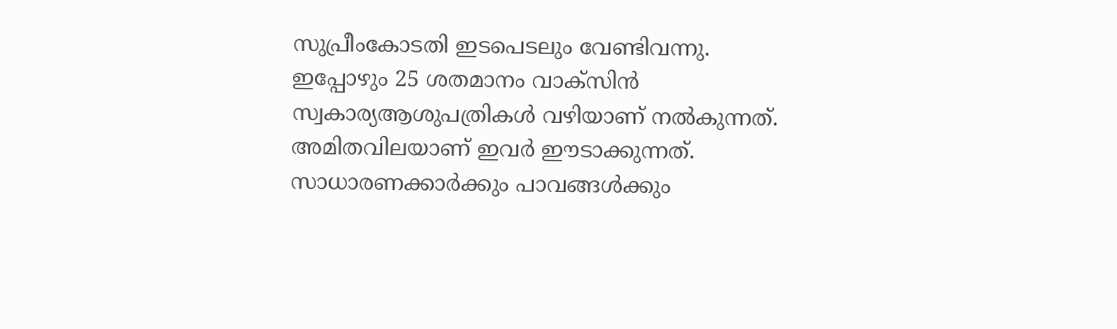സുപ്രീംകോടതി ഇടപെടലും വേണ്ടിവന്നു. ഇപ്പോഴും 25 ശതമാനം വാക്‌സിൻ സ്വകാര്യആശുപത്രികൾ വഴിയാണ്‌ നൽകുന്നത്‌. അമിതവിലയാണ്‌ ഇവർ ഈടാക്കുന്നത്‌. സാധാരണക്കാർക്കും പാവങ്ങൾക്കും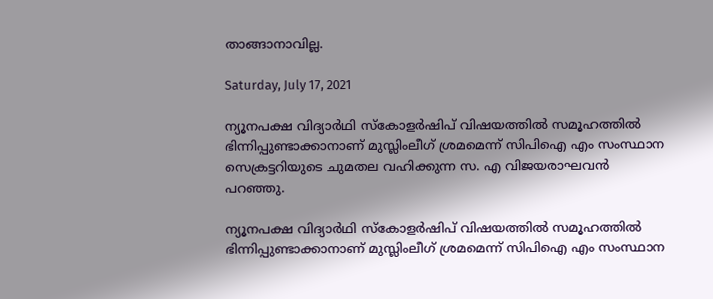താങ്ങാനാവില്ല.

Saturday, July 17, 2021

ന്യൂനപക്ഷ വിദ്യാര്‍ഥി സ്‌കോളര്‍ഷിപ് വിഷയത്തില്‍ സമൂഹത്തില്‍ ഭിന്നിപ്പുണ്ടാക്കാനാണ് മുസ്ലിംലീഗ് ശ്രമമെന്ന് സിപിഐ എം സംസ്ഥാന സെക്രട്ടറിയുടെ ചുമതല വഹിക്കുന്ന സ. എ വിജയരാഘവന്‍ പറഞ്ഞു.

ന്യൂനപക്ഷ വിദ്യാര്‍ഥി സ്‌കോളര്‍ഷിപ് വിഷയത്തില്‍ സമൂഹത്തില്‍ ഭിന്നിപ്പുണ്ടാക്കാനാണ് മുസ്ലിംലീഗ് ശ്രമമെന്ന് സിപിഐ എം സംസ്ഥാന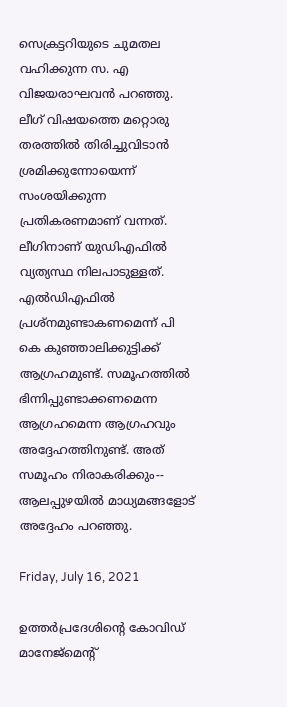സെക്രട്ടറിയുടെ ചുമതല വഹിക്കുന്ന സ. എ വിജയരാഘവന്‍ പറഞ്ഞു. ലീഗ് വിഷയത്തെ മറ്റൊരു തരത്തില്‍ തിരിച്ചുവിടാന്‍ ശ്രമിക്കുന്നോയെന്ന് സംശയിക്കുന്ന പ്രതികരണമാണ് വന്നത്. ലീഗിനാണ് യുഡിഎഫില്‍ വ്യത്യസ്ഥ നിലപാടുള്ളത്. എല്‍ഡിഎഫില്‍ പ്രശ്‌നമുണ്ടാകണമെന്ന് പി കെ കുഞ്ഞാലിക്കുട്ടിക്ക് ആഗ്രഹമുണ്ട്. സമൂഹത്തില്‍ ഭിന്നിപ്പുണ്ടാക്കണമെന്ന ആഗ്രഹമെന്ന ആഗ്രഹവും അദ്ദേഹത്തിനുണ്ട്. അത് സമൂഹം നിരാകരിക്കും-- ആലപ്പുഴയില്‍ മാധ്യമങ്ങളോട് അദ്ദേഹം പറഞ്ഞു.

Friday, July 16, 2021

ഉത്തർപ്രദേശിന്റെ കോവിഡ് മാനേജ്മെന്റ്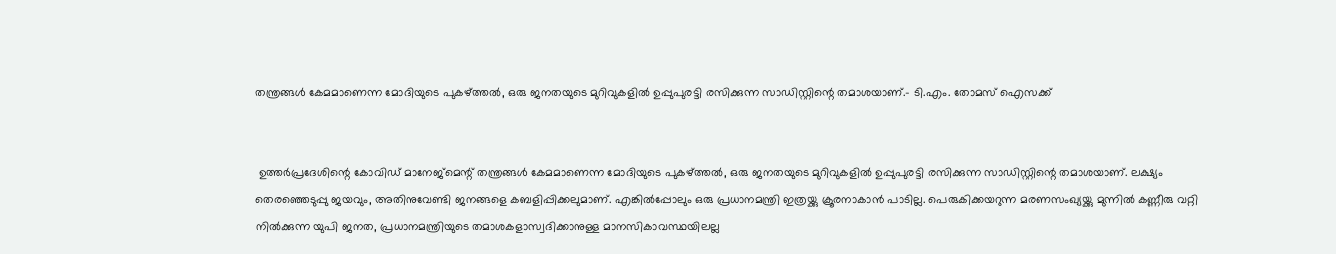തന്ത്രങ്ങൾ കേമമാണെന്ന മോദിയുടെ പുകഴ്ത്തൽ, ഒരു ജനതയുടെ മുറിവുകളിൽ ഉപ്പുപുരട്ടി രസിക്കുന്ന സാഡിസ്റ്റിന്റെ തമാശയാണ്.- ടി.എം. തോമസ് ഐസക്ക്


 ഉത്തർപ്രദേശിന്റെ കോവിഡ് മാനേജ്മെന്റ് തന്ത്രങ്ങൾ കേമമാണെന്ന മോദിയുടെ പുകഴ്ത്തൽ, ഒരു ജനതയുടെ മുറിവുകളിൽ ഉപ്പുപുരട്ടി രസിക്കുന്ന സാഡിസ്റ്റിന്റെ തമാശയാണ്. ലക്ഷ്യം തെരഞ്ഞെടുപ്പു ജയവും, അതിനുവേണ്ടി ജനങ്ങളെ കബളിപ്പിക്കലുമാണ്. എങ്കിൽപ്പോലും ഒരു പ്രധാനമന്ത്രി ഇത്രയ്ക്കു ക്രൂരനാകാൻ പാടില്ല. പെരുകിക്കയറുന്ന മരണസംഖ്യയ്ക്കു മുന്നിൽ കണ്ണീരു വറ്റി നിൽക്കുന്ന യുപി ജനത, പ്രധാനമന്ത്രിയുടെ തമാശകളാസ്വദിക്കാനുള്ള മാനസികാവസ്ഥയിലല്ല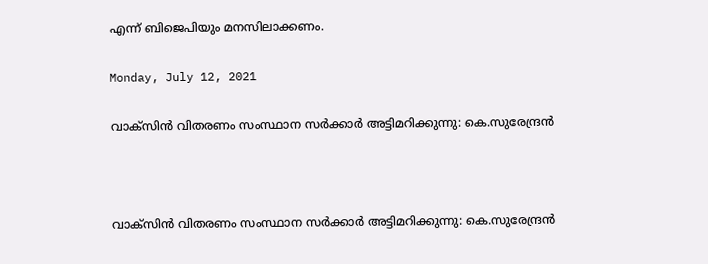എന്ന് ബിജെപിയും മനസിലാക്കണം.

Monday, July 12, 2021

വാക്സിൻ വിതരണം സംസ്ഥാന സർക്കാർ അട്ടിമറിക്കുന്നു: കെ.സുരേന്ദ്രൻ



വാക്സിൻ വിതരണം സംസ്ഥാന സർക്കാർ അട്ടിമറിക്കുന്നു: കെ.സുരേന്ദ്രൻ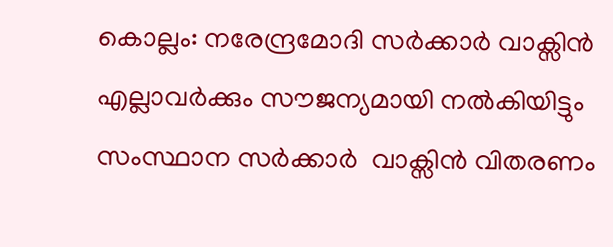കൊല്ലം: നരേന്ദ്രമോദി സർക്കാർ വാക്സിൻ എല്ലാവർക്കും സൗജന്യമായി നൽകിയിട്ടും സംസ്ഥാന സർക്കാർ  വാക്സിൻ വിതരണം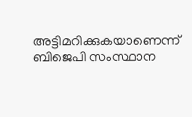അട്ടിമറിക്കുകയാണെന്ന് ബിജെപി സംസ്ഥാന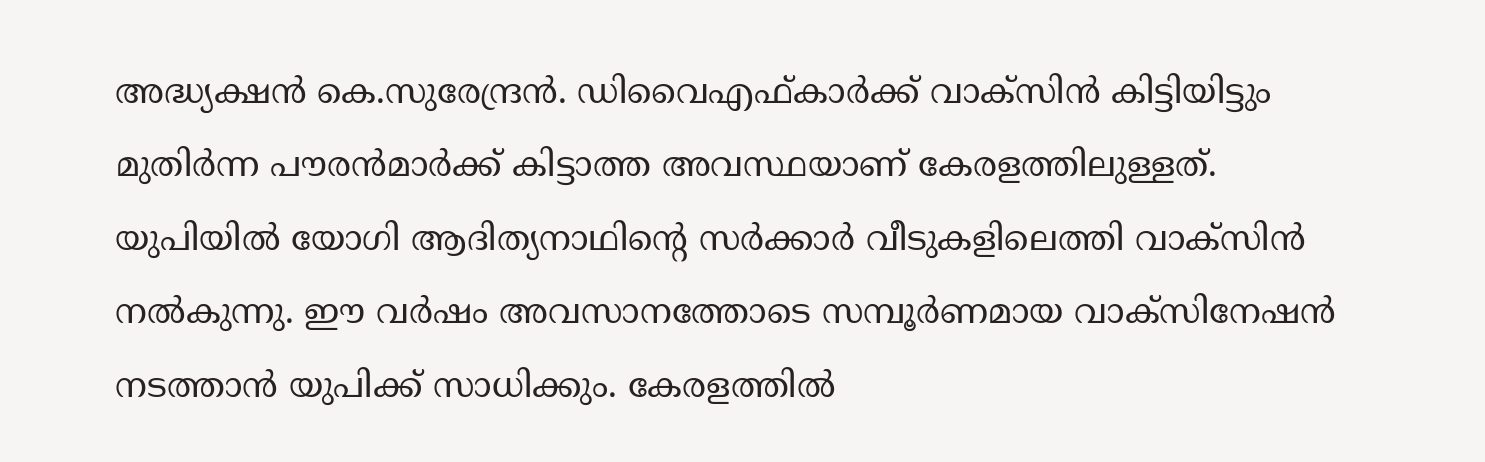അദ്ധ്യക്ഷൻ കെ.സുരേന്ദ്രൻ. ഡിവൈഎഫ്കാർക്ക് വാക്സിൻ കിട്ടിയിട്ടും മുതിർന്ന പൗരൻമാർക്ക് കിട്ടാത്ത അവസ്ഥയാണ് കേരളത്തിലുള്ളത്. യുപിയിൽ യോഗി ആദിത്യനാഥിൻ്റെ സർക്കാർ വീടുകളിലെത്തി വാക്സിൻ നൽകുന്നു. ഈ വർഷം അവസാനത്തോടെ സമ്പൂർണമായ വാക്സിനേഷൻ നടത്താൻ യുപിക്ക് സാധിക്കും. കേരളത്തിൽ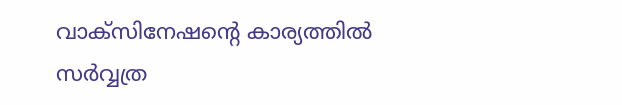വാക്സിനേഷൻ്റെ കാര്യത്തിൽ സർവ്വത്ര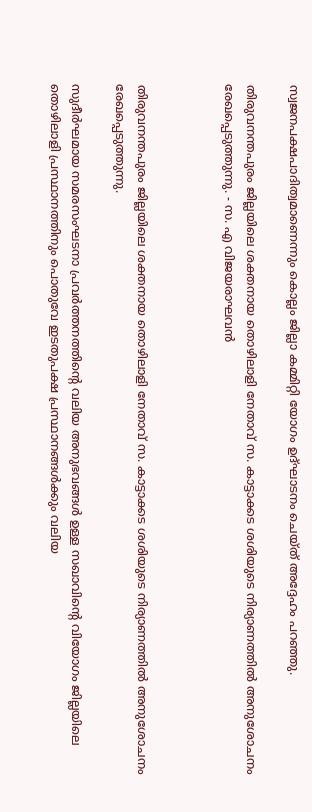സ്വജനപക്ഷപാദിത്വമാണെന്നും കൊല്ലം ജില്ലാ കമ്മിറ്റി യോഗം ഉദ്ഘാടനം ചെയ്ത് അദ്ദേഹം പറഞ്ഞു.

തിരുവനന്തപുരം ജില്ലയിലെ ശക്തനായ തൊഴിലാളി നേതാവ് സ. കാട്ടാക്കട ശശിയുടെ നിര്യാണത്തിൽ അനുശോചനം രേഖപ്പെടുത്തുന്നു. - സ. എ വിജയരാഘവൻ



തിരുവനന്തപുരം ജില്ലയിലെ ശക്തനായ തൊഴിലാളി നേതാവ് സ. കാട്ടാക്കട ശശിയുടെ നിര്യാണത്തിൽ അനുശോചനം രേഖപ്പെടുത്തുന്നു.

സുദീർഘമായ സമരസംഘടനാ പ്രവർത്തനത്തിന്റെ വലിയ അനുഭവങ്ങൾ ഉള്ള സഖാവിന്റെ വിയോഗം ജില്ലയിലെ തൊഴിലാളി പ്രസ്ഥാനത്തിനും പൊതുവേ ഇടതുപക്ഷ പ്രസ്ഥാനങ്ങൾക്കും വലിയ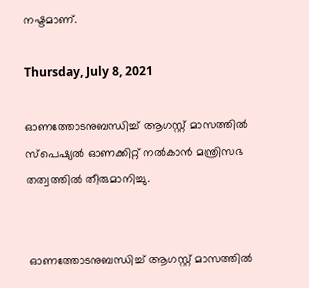നഷ്ടമാണ്.

Thursday, July 8, 2021

ഓണത്തോടനുബന്ധിച്ച് ആഗസ്റ്റ് മാസത്തിൽ സ്പെഷ്യൽ ഓണക്കിറ്റ് നൽകാൻ മന്ത്രിസഭ തത്വത്തിൽ തീരുമാനിച്ചു.


 ഓണത്തോടനുബന്ധിച്ച് ആഗസ്റ്റ് മാസത്തിൽ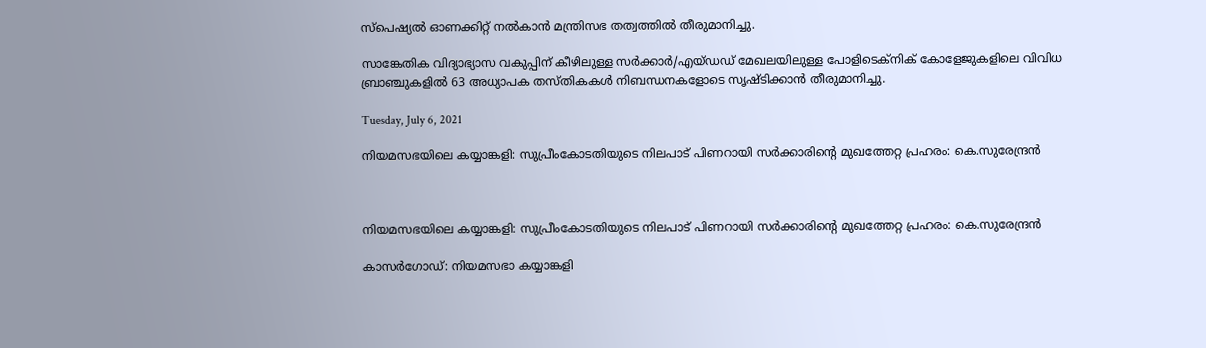സ്പെഷ്യൽ ഓണക്കിറ്റ് നൽകാൻ മന്ത്രിസഭ തത്വത്തിൽ തീരുമാനിച്ചു.

സാങ്കേതിക വിദ്യാഭ്യാസ വകുപ്പിന് കീഴിലുള്ള സര്‍ക്കാര്‍/എയ്ഡഡ് മേഖലയിലുള്ള പോളിടെക്‌നിക് കോളേജുകളിലെ വിവിധ ബ്രാഞ്ചുകളില്‍ 63 അധ്യാപക തസ്തികകള്‍ നിബന്ധനകളോടെ സൃഷ്ടിക്കാന്‍ തീരുമാനിച്ചു.

Tuesday, July 6, 2021

നിയമസഭയിലെ കയ്യാങ്കളി: സുപ്രീംകോടതിയുടെ നിലപാട് പിണറായി സർക്കാരിൻ്റെ മുഖത്തേറ്റ പ്രഹരം: കെ.സുരേന്ദ്രൻ



നിയമസഭയിലെ കയ്യാങ്കളി: സുപ്രീംകോടതിയുടെ നിലപാട് പിണറായി സർക്കാരിൻ്റെ മുഖത്തേറ്റ പ്രഹരം: കെ.സുരേന്ദ്രൻ

കാസർഗോഡ്: നിയമസഭാ കയ്യാങ്കളി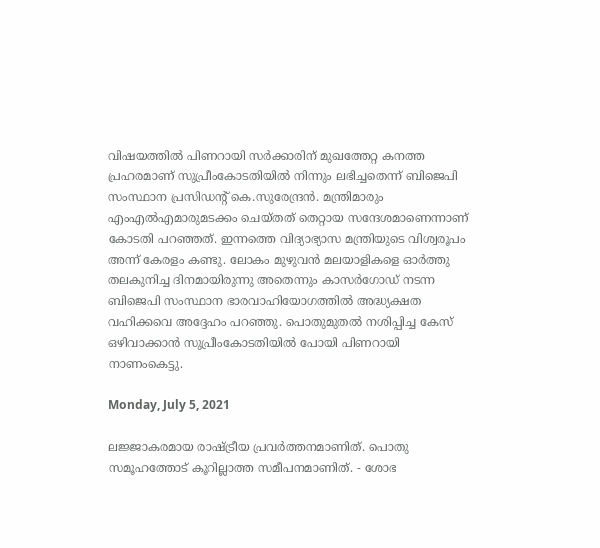വിഷയത്തിൽ പിണറായി സർക്കാരിന് മുഖത്തേറ്റ കനത്ത പ്രഹരമാണ് സുപ്രീംകോടതിയിൽ നിന്നും ലഭിച്ചതെന്ന് ബിജെപി സംസ്ഥാന പ്രസിഡൻ്റ് കെ.സുരേന്ദ്രൻ. മന്ത്രിമാരും എംഎൽഎമാരുമടക്കം ചെയ്തത് തെറ്റായ സന്ദേശമാണെന്നാണ് കോടതി പറഞ്ഞത്. ഇന്നത്തെ വിദ്യാഭ്യാസ മന്ത്രിയുടെ വിശ്വരൂപം അന്ന് കേരളം കണ്ടു. ലോകം മുഴുവൻ മലയാളികളെ ഓർത്തു തലകുനിച്ച ദിനമായിരുന്നു അതെന്നും കാസർഗോഡ് നടന്ന ബിജെപി സംസ്ഥാന ഭാരവാഹിയോഗത്തിൽ അദ്ധ്യക്ഷത വഹിക്കവെ അദ്ദേഹം പറഞ്ഞു. പൊതുമുതൽ നശിപ്പിച്ച കേസ് ഒഴിവാക്കാൻ സുപ്രീംകോടതിയിൽ പോയി പിണറായി നാണംകെട്ടു.

Monday, July 5, 2021

ലജ്ജാകരമായ രാഷ്ട്രീയ പ്രവർത്തനമാണിത്. പൊതു സമൂഹത്തോട് കൂറില്ലാത്ത സമീപനമാണിത്. - ശോഭ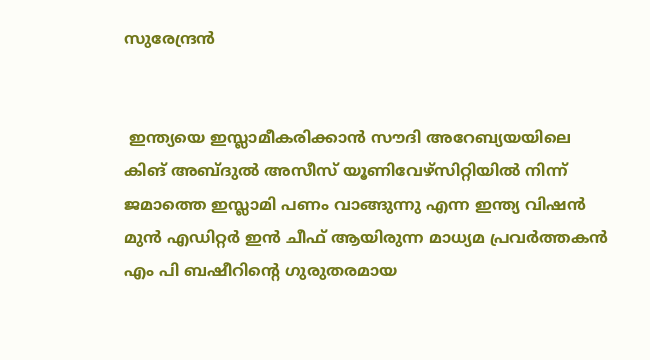സുരേന്ദ്രൻ


 ഇന്ത്യയെ ഇസ്ലാമീകരിക്കാൻ സൗദി അറേബ്യയയിലെ കിങ് അബ്ദുൽ അസീസ് യൂണിവേഴ്സിറ്റിയിൽ നിന്ന് ജമാത്തെ ഇസ്ലാമി പണം വാങ്ങുന്നു എന്ന ഇന്ത്യ വിഷൻ മുൻ എഡിറ്റർ ഇൻ ചീഫ് ആയിരുന്ന മാധ്യമ പ്രവർത്തകൻ എം പി ബഷീറിന്റെ ഗുരുതരമായ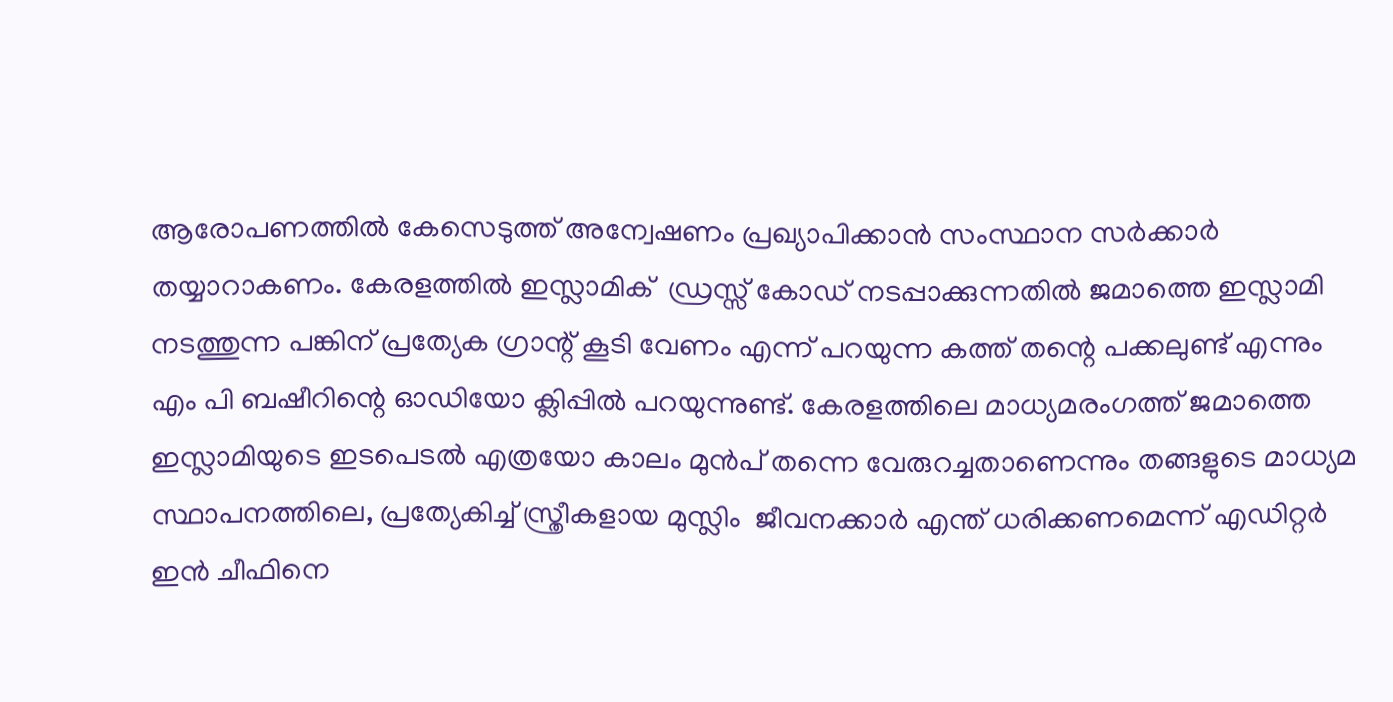ആരോപണത്തിൽ കേസെടുത്ത് അന്വേഷണം പ്രഖ്യാപിക്കാൻ സംസ്ഥാന സർക്കാർ തയ്യാറാകണം. കേരളത്തിൽ ഇസ്ലാമിക്  ഡ്രസ്സ്‌ കോഡ് നടപ്പാക്കുന്നതിൽ ജമാത്തെ ഇസ്ലാമി നടത്തുന്ന പങ്കിന് പ്രത്യേക ഗ്രാന്റ് കൂടി വേണം എന്ന് പറയുന്ന കത്ത് തന്റെ പക്കലുണ്ട് എന്നും എം പി ബഷീറിന്റെ ഓഡിയോ ക്ലിപ്പിൽ പറയുന്നുണ്ട്. കേരളത്തിലെ മാധ്യമരംഗത്ത് ജമാത്തെ ഇസ്ലാമിയുടെ ഇടപെടൽ എത്രയോ കാലം മുൻപ് തന്നെ വേരുറച്ചതാണെന്നും തങ്ങളുടെ മാധ്യമ സ്ഥാപനത്തിലെ, പ്രത്യേകിച്ച് സ്ത്രീകളായ മുസ്ലിം  ജീവനക്കാർ എന്ത് ധരിക്കണമെന്ന് എഡിറ്റർ ഇൻ ചീഫിനെ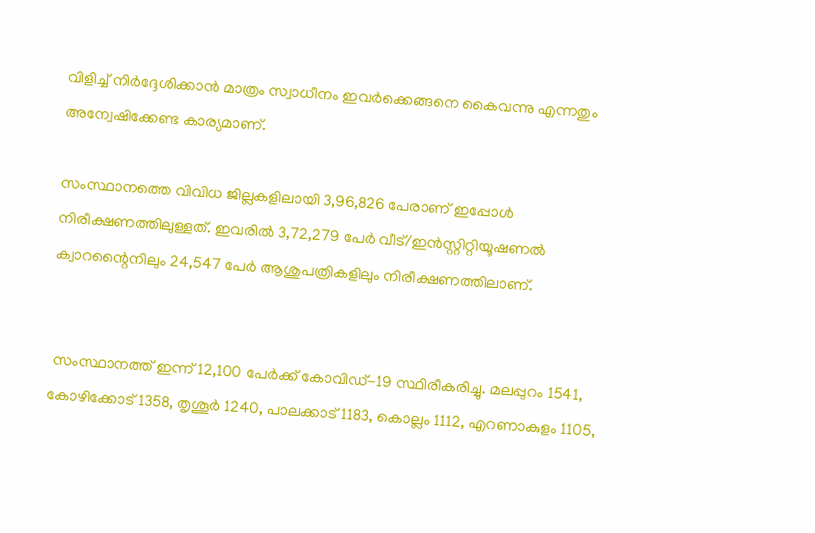വിളിച്ച് നിർദ്ദേശിക്കാൻ മാത്രം സ്വാധീനം ഇവർക്കെങ്ങനെ കൈവന്നു എന്നതും അന്വേഷിക്കേണ്ട കാര്യമാണ്.

സംസ്ഥാനത്തെ വിവിധ ജില്ലകളിലായി 3,96,826 പേരാണ് ഇപ്പോള്‍ നിരീക്ഷണത്തിലുള്ളത്. ഇവരില്‍ 3,72,279 പേര്‍ വീട്/ഇന്‍സ്റ്റിറ്റിയൂഷണല്‍ ക്വാറന്റൈനിലും 24,547 പേര്‍ ആശുപത്രികളിലും നിരീക്ഷണത്തിലാണ്.


 സംസ്ഥാനത്ത് ഇന്ന് 12,100 പേര്‍ക്ക് കോവിഡ്-19 സ്ഥിരീകരിച്ചു. മലപ്പുറം 1541, കോഴിക്കോട് 1358, തൃശൂര്‍ 1240, പാലക്കാട് 1183, കൊല്ലം 1112, എറണാകുളം 1105,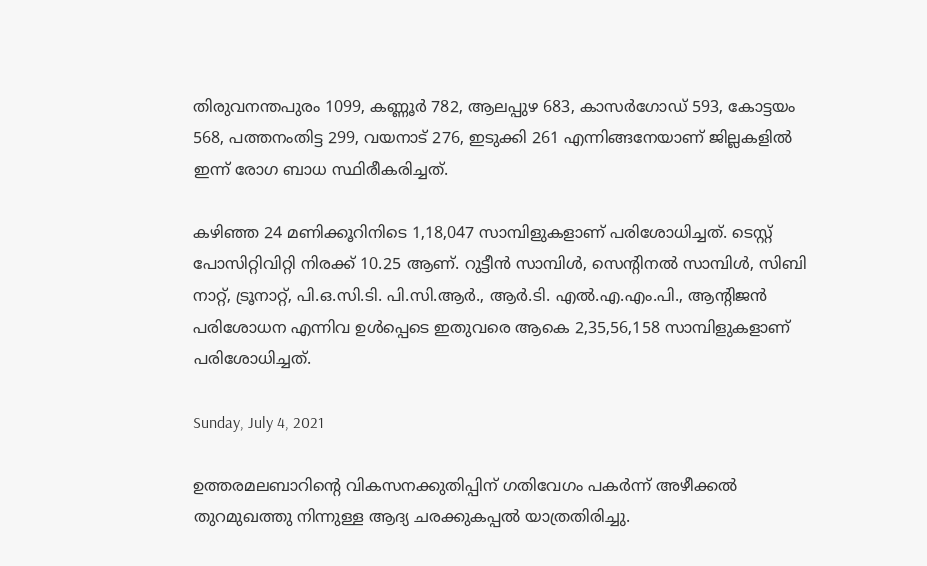തിരുവനന്തപുരം 1099, കണ്ണൂര്‍ 782, ആലപ്പുഴ 683, കാസര്‍ഗോഡ് 593, കോട്ടയം 568, പത്തനംതിട്ട 299, വയനാട് 276, ഇടുക്കി 261 എന്നിങ്ങനേയാണ് ജില്ലകളില്‍ ഇന്ന് രോഗ ബാധ സ്ഥിരീകരിച്ചത്.

കഴിഞ്ഞ 24 മണിക്കൂറിനിടെ 1,18,047 സാമ്പിളുകളാണ് പരിശോധിച്ചത്. ടെസ്റ്റ് പോസിറ്റിവിറ്റി നിരക്ക് 10.25 ആണ്. റുട്ടീന്‍ സാമ്പിള്‍, സെന്റിനല്‍ സാമ്പിള്‍, സിബി നാറ്റ്, ട്രൂനാറ്റ്, പി.ഒ.സി.ടി. പി.സി.ആര്‍., ആര്‍.ടി. എല്‍.എ.എം.പി., ആന്റിജന്‍ പരിശോധന എന്നിവ ഉള്‍പ്പെടെ ഇതുവരെ ആകെ 2,35,56,158 സാമ്പിളുകളാണ് പരിശോധിച്ചത്.

Sunday, July 4, 2021

ഉത്തരമലബാറിന്റെ വികസനക്കുതിപ്പിന് ഗതിവേഗം പകര്‍ന്ന് അഴീക്കല്‍ തുറമുഖത്തു നിന്നുള്ള ആദ്യ ചരക്കുകപ്പല്‍ യാത്രതിരിച്ചു.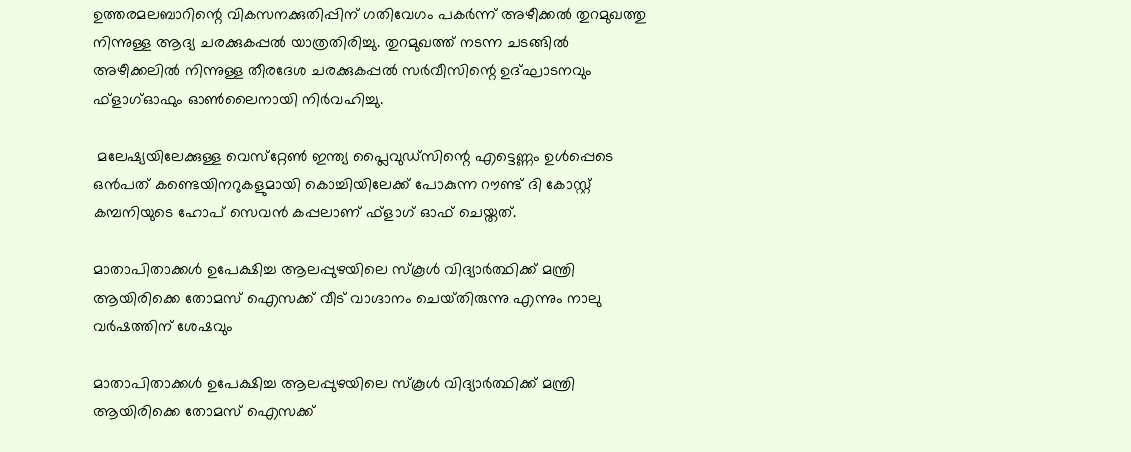ഉത്തരമലബാറിന്റെ വികസനക്കുതിപ്പിന് ഗതിവേഗം പകര്‍ന്ന് അഴീക്കല്‍ തുറമുഖത്തു നിന്നുള്ള ആദ്യ ചരക്കുകപ്പല്‍ യാത്രതിരിച്ചു. തുറമുഖത്ത് നടന്ന ചടങ്ങില്‍ അഴീക്കലില്‍ നിന്നുള്ള തീരദേശ ചരക്കുകപ്പല്‍ സര്‍വീസിന്റെ ഉദ്ഘാടനവും ഫ്‌ളാഗ്ഓഫും ഓണ്‍ലൈനായി നിര്‍വഹിച്ചു.

 മലേഷ്യയിലേക്കുള്ള വെസ്‌റ്റേണ്‍ ഇന്ത്യ പ്ലൈവുഡ്‌സിന്റെ എട്ടെണ്ണം ഉള്‍പ്പെടെ ഒന്‍പത് കണ്ടെയിനറുകളുമായി കൊച്ചിയിലേക്ക് പോകുന്ന റൗണ്ട് ദി കോസ്റ്റ് കമ്പനിയുടെ ഹോപ് സെവന്‍ കപ്പലാണ് ഫ്‌ളാഗ് ഓഫ് ചെയ്തത്.

മാതാപിതാക്കൾ ഉപേക്ഷിച്ച ആലപ്പുഴയിലെ സ്കൂൾ വിദ്യാർത്ഥിക്ക് മന്ത്രി ആയിരിക്കെ തോമസ് ഐസക്ക്‌ വീട് വാഗ്ദാനം ചെയ്‌തിരുന്നു എന്നും നാലു വർഷത്തിന് ശേഷവും

മാതാപിതാക്കൾ ഉപേക്ഷിച്ച ആലപ്പുഴയിലെ സ്കൂൾ വിദ്യാർത്ഥിക്ക് മന്ത്രി ആയിരിക്കെ തോമസ് ഐസക്ക്‌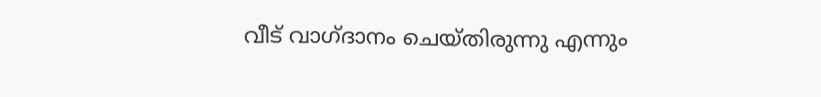വീട് വാഗ്ദാനം ചെയ്‌തിരുന്നു എന്നും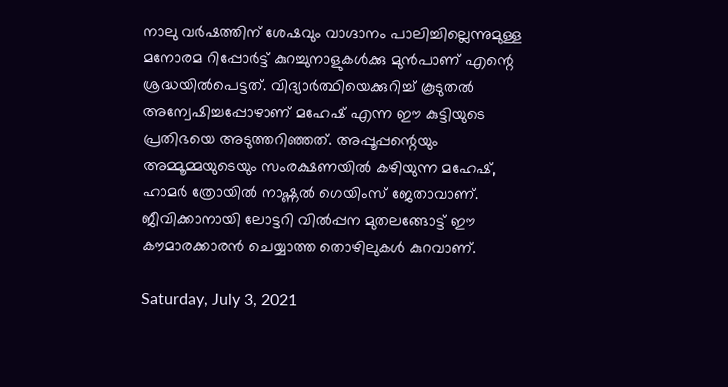നാലു വർഷത്തിന് ശേഷവും വാഗ്ദാനം പാലിച്ചില്ലെന്നുമുള്ള മനോരമ റിപ്പോർട്ട് കുറച്ചുനാളുകൾക്കു മുൻപാണ് എന്റെ ശ്രദ്ധയിൽപെട്ടത്. വിദ്യാർത്ഥിയെക്കുറിച്ച് കൂടുതൽ അന്വേഷിച്ചപ്പോഴാണ് മഹേഷ് എന്ന ഈ കുട്ടിയുടെ പ്രതിഭയെ അടുത്തറിഞ്ഞത്. അപ്പൂപ്പന്റെയും അമ്മൂമ്മയുടെയും സംരക്ഷണയിൽ കഴിയുന്ന മഹേഷ്‌, ഹാമർ ത്രോയിൽ നാഷ്ണൽ ഗെയിംസ് ജേതാവാണ്. ജീവിക്കാനായി ലോട്ടറി വിൽപ്പന മുതലങ്ങോട്ട് ഈ കൗമാരക്കാരൻ ചെയ്യാത്ത തൊഴിലുകൾ കുറവാണ്‌.

Saturday, July 3, 2021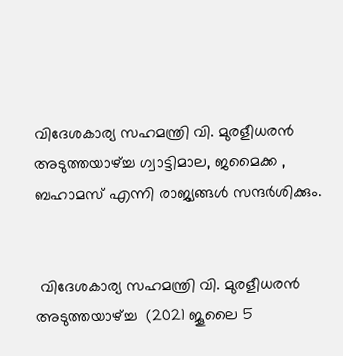വിദേശകാര്യ സഹമന്ത്രി വി. മുരളീധരൻ അടുത്തയാഴ്ച്ച ഗ്വാട്ടിമാല, ജമൈക്ക , ബഹാമസ് എന്നി രാജ്യങ്ങൾ സന്ദർശിക്കും.


 വിദേശകാര്യ സഹമന്ത്രി വി. മുരളീധരൻ അടുത്തയാഴ്ച്ച  (2021 ജൂലൈ 5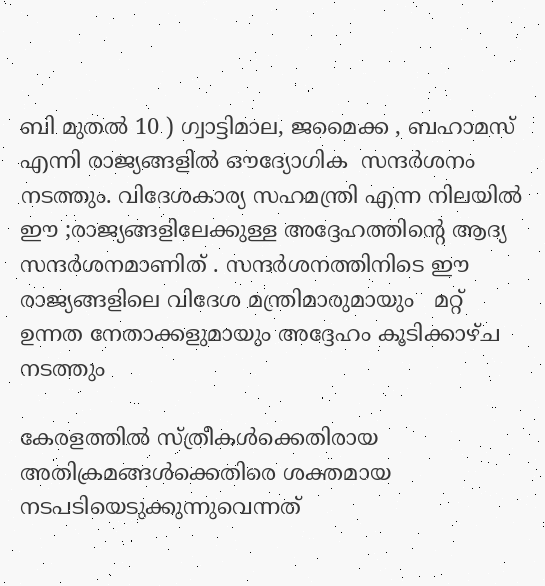ബി മുതൽ 10 ) ഗ്വാട്ടിമാല, ജമൈക്ക , ബഹാമസ്  എന്നി രാജ്യങ്ങളിൽ ഔദ്യോഗിക  സന്ദർശനം  നടത്തും. വിദേശകാര്യ സഹമന്ത്രി എന്ന നിലയിൽ  ഈ ;രാജ്യങ്ങളിലേക്കുള്ള അദ്ദേഹത്തിന്റെ ആദ്യ സന്ദർശനമാണിത് . സന്ദർശനത്തിനിടെ ഈ രാജ്യങ്ങളിലെ വിദേശ മന്ത്രിമാരുമായും   മറ്റ് ഉന്നത നേതാക്കളുമായും അദ്ദേഹം കൂടിക്കാഴ്ച നടത്തും

കേരളത്തിൽ സ്‌ത്രീകൾക്കെതിരായ അതിക്രമങ്ങൾക്കെതിരെ ശക്തമായ നടപടിയെടുക്കുന്നുവെന്നത്‌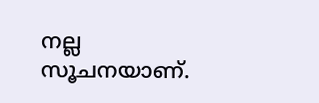നല്ല സൂചനയാണ്‌.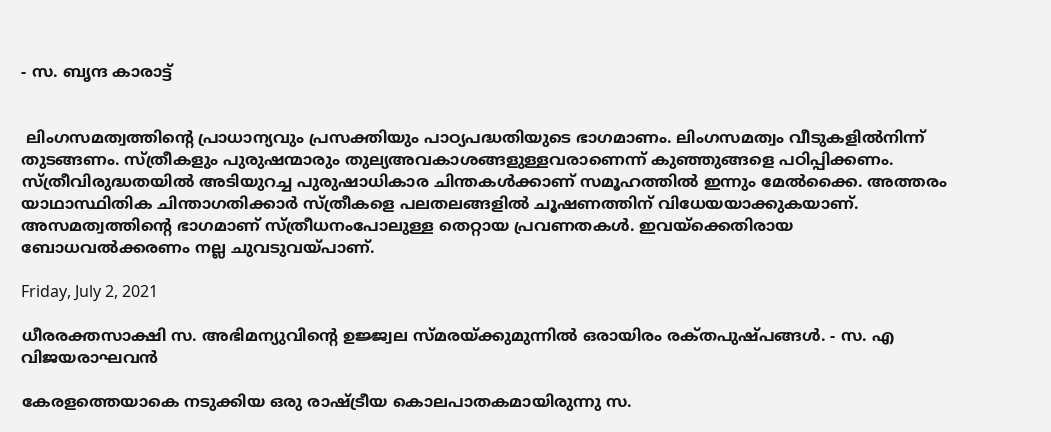- സ. ബൃന്ദ കാരാട്ട്


 ലിംഗസമത്വത്തിന്റെ പ്രാധാന്യവും പ്രസക്തിയും പാഠ്യപദ്ധതിയുടെ ഭാഗമാണം. ലിംഗസമത്വം വീടുകളിൽനിന്ന്‌ തുടങ്ങണം. സ്‌ത്രീകളും പുരുഷന്മാരും തുല്യഅവകാശങ്ങളുള്ളവരാണെന്ന്‌ കുഞ്ഞുങ്ങളെ പഠിപ്പിക്കണം. സ്‌ത്രീവിരുദ്ധതയിൽ അടിയുറച്ച പുരുഷാധികാര ചിന്തകൾക്കാണ്‌ സമൂഹത്തിൽ ഇന്നും മേൽക്കൈ. അത്തരം യാഥാസ്ഥിതിക ചിന്താഗതിക്കാർ സ്‌ത്രീകളെ പലതലങ്ങളിൽ ചൂഷണത്തിന്‌ വിധേയയാക്കുകയാണ്‌. അസമത്വത്തിന്റെ ഭാഗമാണ്‌ സ്‌ത്രീധനംപോലുള്ള തെറ്റായ പ്രവണതകൾ. ഇവയ്‌ക്കെതിരായ ബോധവൽക്കരണം നല്ല ചുവടുവയ്‌പാണ്‌.

Friday, July 2, 2021

ധീരരക്തസാക്ഷി സ. അഭിമന്യുവിന്റെ ഉജ്ജ്വല സ്മരയ്ക്കുമുന്നിൽ ഒരായിരം രക്‌തപുഷ്പങ്ങൾ. - സ. എ വിജയരാഘവൻ

കേരളത്തെയാകെ നടുക്കിയ ഒരു രാഷ്ട്രീയ കൊലപാതകമായിരുന്നു സ.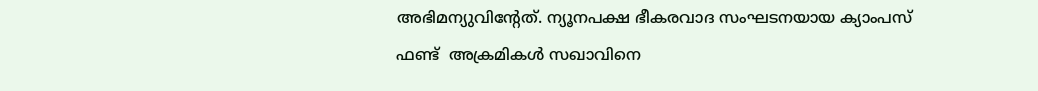അഭിമന്യുവിന്റേത്. ന്യൂനപക്ഷ ഭീകരവാദ സംഘടനയായ ക്യാംപസ്‌ ഫണ്ട്‌  അക്രമികൾ സഖാവിനെ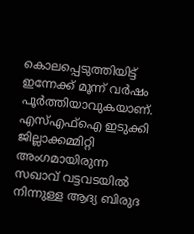കൊലപ്പെടുത്തിയിട്ട് ഇന്നേക്ക് മൂന്ന് വർഷം പൂർത്തിയാവുകയാണ്. എസ്എഫ്ഐ ഇടുക്കി ജില്ലാക്കമ്മിറ്റി അംഗമായിരുന്ന സഖാവ് വട്ടവടയിൽ നിന്നുള്ള ആദ്യ ബിരുദ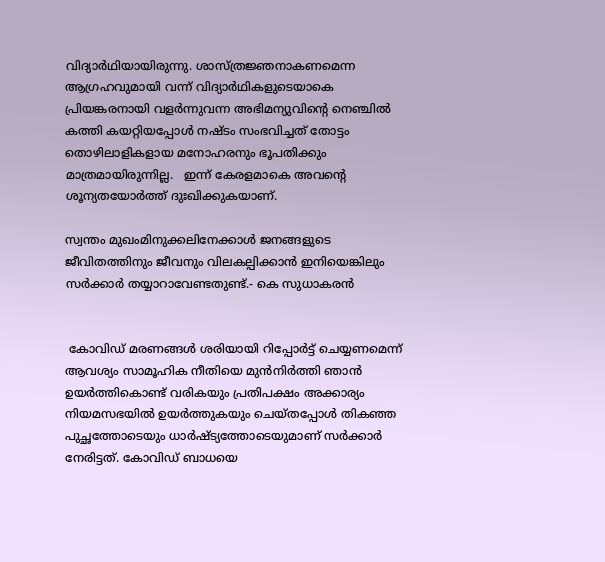വിദ്യാർഥിയായിരുന്നു. ശാസ്ത്രജ്ഞനാകണമെന്ന ആഗ്രഹവുമായി വന്ന് വിദ്യാർഥികളുടെയാകെ പ്രിയങ്കരനായി വളർന്നുവന്ന അഭിമന്യുവിന്റെ നെഞ്ചിൽ കത്തി കയറ്റിയപ്പോൾ നഷ്ടം സംഭവിച്ചത് തോട്ടം തൊഴിലാളികളായ മനോഹരനും ഭൂപതിക്കും മാത്രമായിരുന്നില്ല.   ഇന്ന് കേരളമാകെ അവന്റെ ശൂന്യതയോർത്ത് ദുഃഖിക്കുകയാണ്.

സ്വന്തം മുഖംമിനുക്കലിനേക്കാൾ ജനങ്ങളുടെ ജീവിതത്തിനും ജീവനും വിലകല്പിക്കാൻ ഇനിയെങ്കിലും സർക്കാർ തയ്യാറാവേണ്ടതുണ്ട്.- കെ സുധാകരൻ


 കോവിഡ് മരണങ്ങൾ ശരിയായി റിപ്പോർട്ട് ചെയ്യണമെന്ന് ആവശ്യം സാമൂഹിക നീതിയെ മുൻനിർത്തി ഞാൻ ഉയർത്തികൊണ്ട് വരികയും പ്രതിപക്ഷം അക്കാര്യം നിയമസഭയിൽ ഉയർത്തുകയും ചെയ്തപ്പോൾ തികഞ്ഞ പുച്ഛത്തോടെയും ധാർഷ്ട്യത്തോടെയുമാണ് സർക്കാർ നേരിട്ടത്. കോവിഡ് ബാധയെ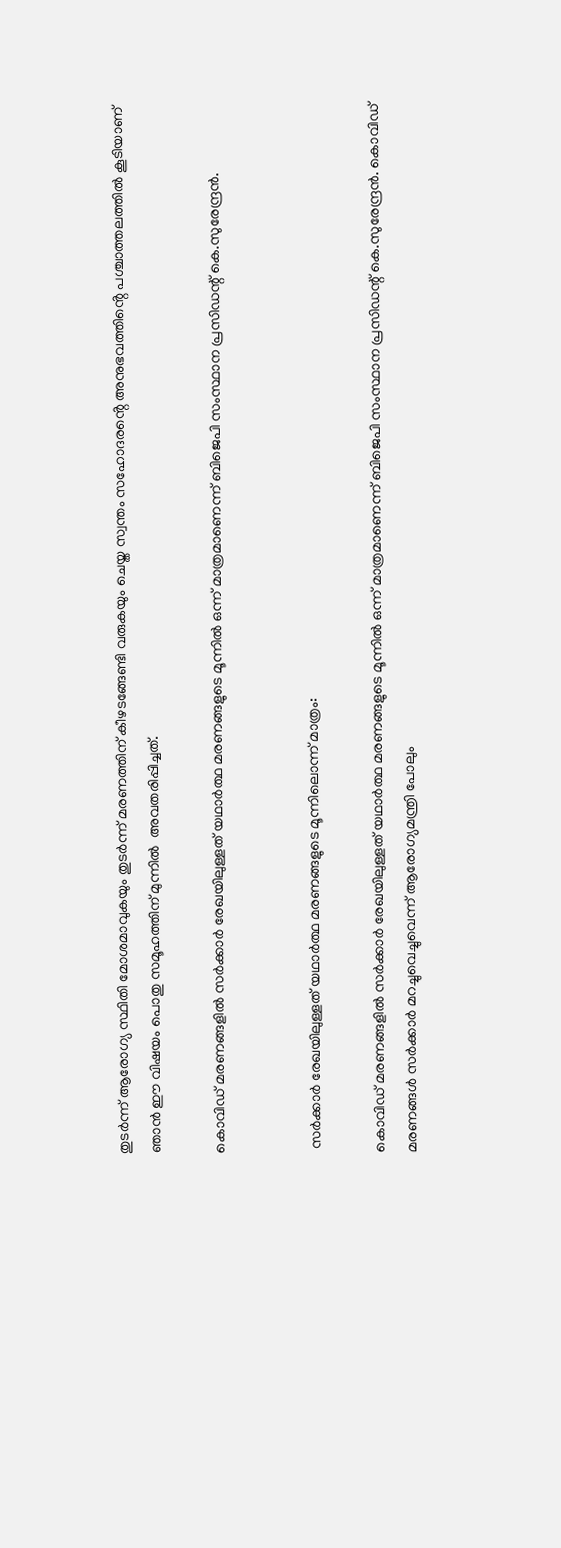തുടർന്ന് ആരോഗ്യ സ്ഥിതി മോശമാവുകയും തുടർന്ന് മരണത്തിന് കീഴടങ്ങേണ്ടി വരുകയും ചെയ്ത സ്വന്തം സഹോദരൻ്റെ അനുഭവത്തിൻ്റെ പശ്ചാത്തലത്തിൽ കൂടിയാണ് ഞാൻ ഈ വിഷയം പൊതു സമൂഹത്തിന് മുന്നിൽ  അവതരിപ്പിച്ചത്.

കൊവിഡ് മരണങ്ങളിൽ സർക്കാർ രേഖയിലുള്ളത് യഥാർത്ഥ മരണങ്ങളുടെ മൂന്നിൽ ഒന്ന് മാത്രമാണെന്ന് ബിജെപി സംസ്ഥാന പ്രസിഡന്റ് കെ.സുരേന്ദ്രൻ.


 സർക്കാർ രേഖയിലുള്ളത് യഥാർത്ഥ മരണങ്ങളുടെ മൂന്നിലൊന്ന് മാത്രം:

കൊവിഡ് മരണങ്ങളിൽ സർക്കാർ രേഖയിലുള്ളത് യഥാർത്ഥ മരണങ്ങളുടെ മൂന്നിൽ ഒന്ന് മാത്രമാണെന്ന് ബിജെപി സംസ്ഥാന പ്രസിഡന്റ് കെ.സുരേന്ദ്രൻ. കൊവിഡ് മരണങ്ങൾ സർക്കാർ മറച്ചുവെച്ചുവെന്ന് ആരോഗ്യമന്ത്രി പോലും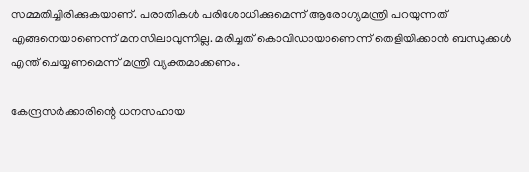സമ്മതിച്ചിരിക്കുകയാണ്. പരാതികൾ പരിശോധിക്കുമെന്ന് ആരോഗ്യമന്ത്രി പറയുന്നത് എങ്ങനെയാണെന്ന് മനസിലാവുന്നില്ല. മരിച്ചത് കൊവിഡായാണെന്ന് തെളിയിക്കാൻ ബന്ധുക്കൾ എന്ത് ചെയ്യണമെന്ന് മന്ത്രി വ്യക്തമാക്കണം.

കേന്ദ്രസർക്കാരിന്റെ ധനസഹായ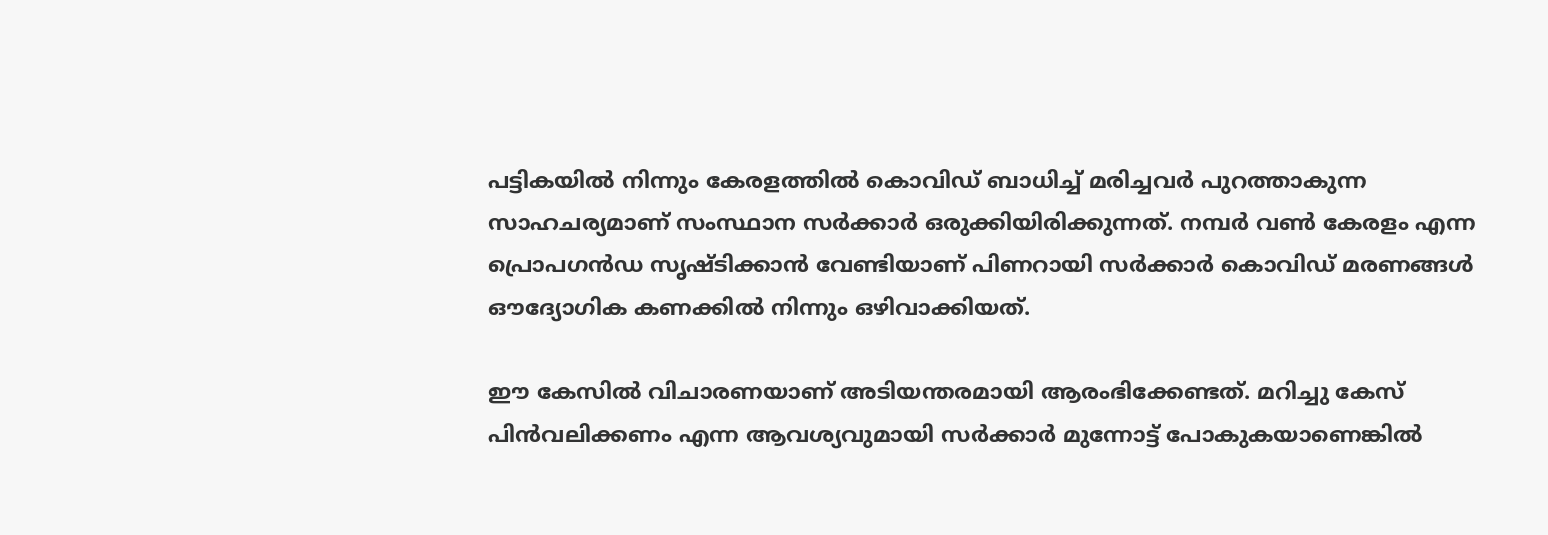പട്ടികയിൽ നിന്നും കേരളത്തിൽ കൊവിഡ് ബാധിച്ച് മരിച്ചവർ പുറത്താകുന്ന സാഹചര്യമാണ് സംസ്ഥാന സർക്കാർ ഒരുക്കിയിരിക്കുന്നത്. നമ്പർ വൺ കേരളം എന്ന പ്രൊപഗൻഡ സൃഷ്ടിക്കാൻ വേണ്ടിയാണ് പിണറായി സർക്കാർ കൊവിഡ് മരണങ്ങൾ ഔദ്യോഗിക കണക്കിൽ നിന്നും ഒഴിവാക്കിയത്.

ഈ കേസിൽ വിചാരണയാണ് അടിയന്തരമായി ആരംഭിക്കേണ്ടത്. മറിച്ചു കേസ് പിൻവലിക്കണം എന്ന ആവശ്യവുമായി സർക്കാർ മുന്നോട്ട് പോകുകയാണെങ്കിൽ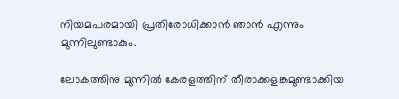നിയമപരമായി പ്രതിരോധിക്കാൻ ഞാൻ എന്നും മുന്നിലുണ്ടാകും.

ലോകത്തിനു മുന്നിൽ കേരളത്തിന് തീരാക്കളങ്കമുണ്ടാക്കിയ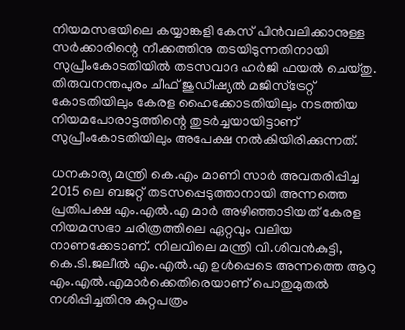നിയമസഭയിലെ കയ്യാങ്കളി കേസ് പിൻവലിക്കാനുള്ള സർക്കാരിന്റെ നീക്കത്തിനു തടയിടുന്നതിനായി സുപ്രീംകോടതിയിൽ തടസവാദ ഹർജി ഫയൽ ചെയ്തു. തിരുവനന്തപുരം ചീഫ് ജുഡീഷ്യൽ മജിസ്‌ട്രേറ്റ് കോടതിയിലും കേരള ഹൈക്കോടതിയിലും നടത്തിയ നിയമപോരാട്ടത്തിന്റെ തുടർച്ചയായിട്ടാണ് സുപ്രീംകോടതിയിലും അപേക്ഷ നൽകിയിരിക്കുന്നത്.

ധനകാര്യ മന്ത്രി കെ.എം മാണി സാർ അവതരിപ്പിച്ച 2015 ലെ ബജറ്റ് തടസപ്പെടുത്താനായി അന്നത്തെ പ്രതിപക്ഷ എം.എൽ.എ മാർ അഴിഞ്ഞാടിയത് കേരള നിയമസഭാ ചരിത്രത്തിലെ ഏറ്റവും വലിയ നാണക്കേടാണ്. നിലവിലെ മന്ത്രി വി.ശിവൻകുട്ടി, കെ.ടി.ജലീൽ എം.എൽ.എ ഉൾപ്പെടെ അന്നത്തെ ആറു എം.എൽ.എമാർക്കെതിരെയാണ് പൊതുമുതൽ നശിപ്പിച്ചതിനു കുറ്റപത്രം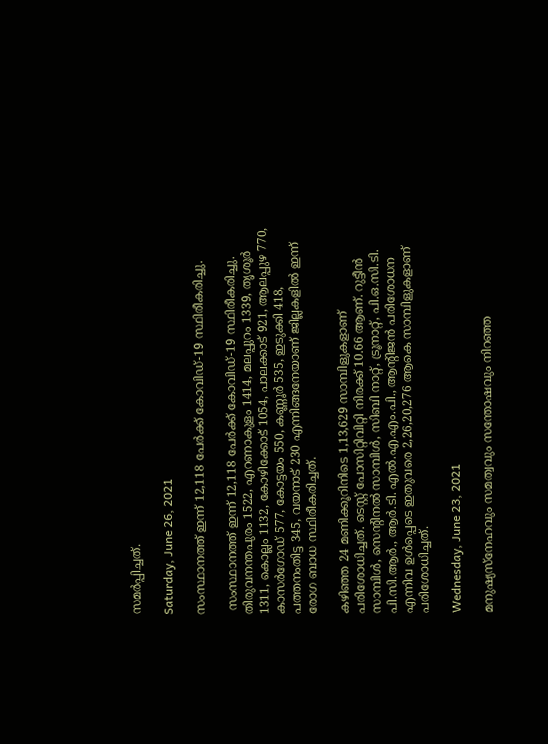സമർപ്പിച്ചത്.

Saturday, June 26, 2021

സംസ്ഥാനത്ത് ഇന്ന് 12,118 പേര്‍ക്ക് കോവിഡ്-19 സ്ഥിരീകരിച്ചു.

 സംസ്ഥാനത്ത് ഇന്ന് 12,118 പേര്‍ക്ക് കോവിഡ്-19 സ്ഥിരീകരിച്ചു. തിരുവനന്തപുരം 1522, എറണാകുളം 1414, മലപ്പുറം 1339, തൃശൂര്‍ 1311, കൊല്ലം 1132, കോഴിക്കോട് 1054, പാലക്കാട് 921, ആലപ്പുഴ 770, കാസര്‍ഗോഡ് 577, കോട്ടയം 550, കണ്ണൂര്‍ 535, ഇടുക്കി 418, പത്തനംതിട്ട 345, വയനാട് 230 എന്നിങ്ങനേയാണ് ജില്ലകളില്‍ ഇന്ന് രോഗ ബാധ സ്ഥിരീകരിച്ചത്.

കഴിഞ്ഞ 24 മണിക്കൂറിനിടെ 1,13,629 സാമ്പിളുകളാണ് പരിശോധിച്ചത്. ടെസ്റ്റ് പോസിറ്റിവിറ്റി നിരക്ക് 10.66 ആണ്. റുട്ടീന്‍ സാമ്പിള്‍, സെന്റിനല്‍ സാമ്പിള്‍, സിബി നാറ്റ്, ട്രൂനാറ്റ്, പി.ഒ.സി.ടി. പി.സി.ആര്‍., ആര്‍.ടി. എല്‍.എ.എം.പി., ആന്റിജന്‍ പരിശോധന എന്നിവ ഉള്‍പ്പെടെ ഇതുവരെ 2,26,20,276 ആകെ സാമ്പിളുകളാണ് പരിശോധിച്ചത്.

Wednesday, June 23, 2021

മനുഷ്യസ്നേഹവും സമത്വവും സന്തോഷവും നിറഞ്ഞ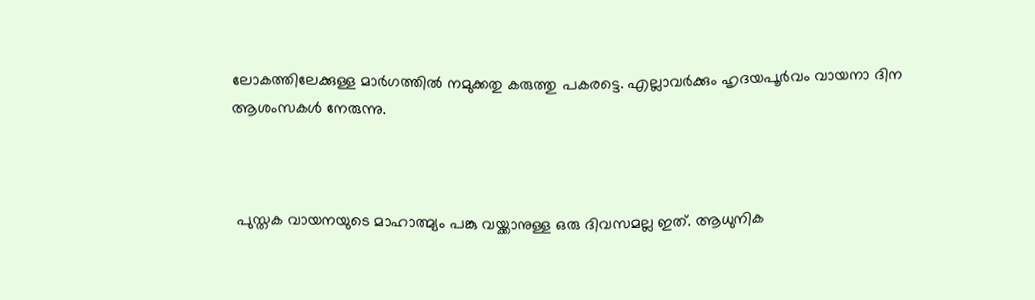ലോകത്തിലേക്കുള്ള മാർഗത്തിൽ നമുക്കതു കരുത്തു പകരട്ടെ. എല്ലാവർക്കും ഹൃദയപൂർവം വായനാ ദിന ആശംസകൾ നേരുന്നു.



 പുസ്തക വായനയുടെ മാഹാത്മ്യം പങ്കു വയ്ക്കാനുള്ള ഒരു ദിവസമല്ല ഇത്. ആധുനിക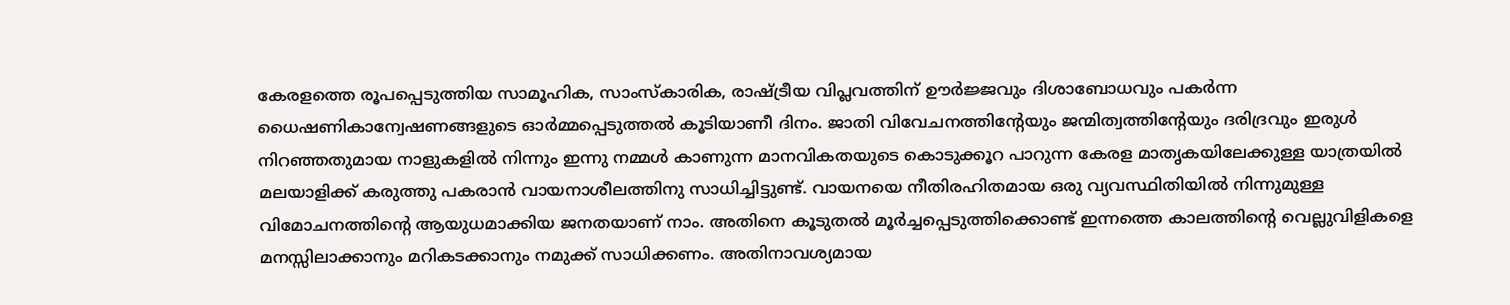കേരളത്തെ രൂപപ്പെടുത്തിയ സാമൂഹിക, സാംസ്കാരിക, രാഷ്ട്രീയ വിപ്ലവത്തിന് ഊർജ്ജവും ദിശാബോധവും പകർന്ന ധൈഷണികാന്വേഷണങ്ങളുടെ ഓർമ്മപ്പെടുത്തൽ കൂടിയാണീ ദിനം. ജാതി വിവേചനത്തിൻ്റേയും ജന്മിത്വത്തിൻ്റേയും ദരിദ്രവും ഇരുൾ നിറഞ്ഞതുമായ നാളുകളിൽ നിന്നും ഇന്നു നമ്മൾ കാണുന്ന മാനവികതയുടെ കൊടുക്കൂറ പാറുന്ന കേരള മാതൃകയിലേക്കുള്ള യാത്രയിൽ മലയാളിക്ക് കരുത്തു പകരാൻ വായനാശീലത്തിനു സാധിച്ചിട്ടുണ്ട്. വായനയെ നീതിരഹിതമായ ഒരു വ്യവസ്ഥിതിയിൽ നിന്നുമുള്ള വിമോചനത്തിൻ്റെ ആയുധമാക്കിയ ജനതയാണ് നാം. അതിനെ കൂടുതൽ മൂർച്ചപ്പെടുത്തിക്കൊണ്ട് ഇന്നത്തെ കാലത്തിൻ്റെ വെല്ലുവിളികളെ മനസ്സിലാക്കാനും മറികടക്കാനും നമുക്ക് സാധിക്കണം. അതിനാവശ്യമായ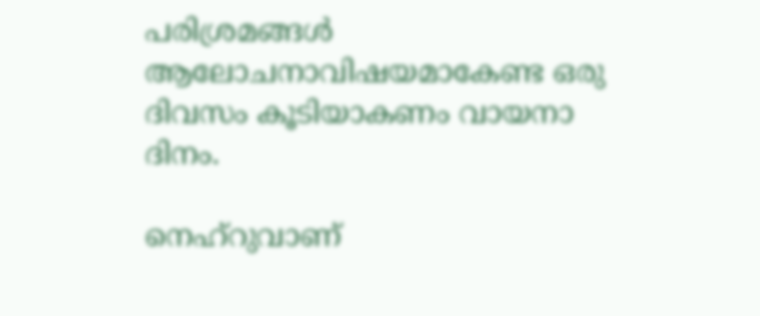പരിശ്രമങ്ങൾ ആലോചനാവിഷയമാകേണ്ട ഒരു ദിവസം കൂടിയാകണം വായനാ ദിനം.

നെഹ്റുവാണ്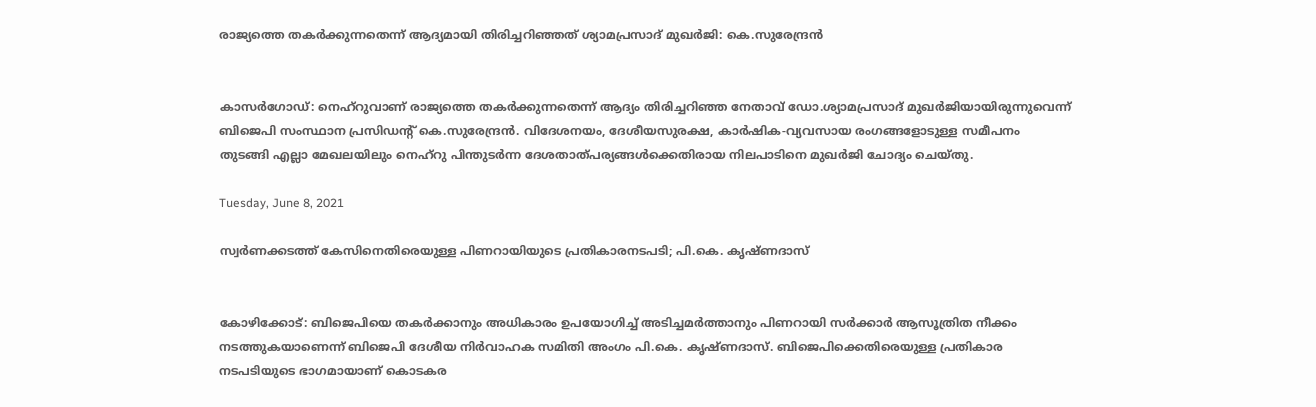രാജ്യത്തെ തകർക്കുന്നതെന്ന് ആദ്യമായി തിരിച്ചറിഞ്ഞത് ശ്യാമപ്രസാദ് മുഖർജി: കെ.സുരേന്ദ്രൻ


കാസർഗോഡ്: നെഹ്റുവാണ് രാജ്യത്തെ തകർക്കുന്നതെന്ന് ആദ്യം തിരിച്ചറിഞ്ഞ നേതാവ് ഡോ.ശ്യാമപ്രസാദ് മുഖർജിയായിരുന്നുവെന്ന് ബിജെപി സംസ്ഥാന പ്രസിഡന്റ് കെ.സുരേന്ദ്രൻ. വിദേശനയം, ദേശീയസുരക്ഷ, കാർഷിക-വ്യവസായ രംഗങ്ങളോടുള്ള സമീപനം തുടങ്ങി എല്ലാ മേഖലയിലും നെഹ്റു പിന്തുടർന്ന ദേശതാത്പര്യങ്ങൾക്കെതിരായ നിലപാടിനെ മുഖർജി ചോദ്യം ചെയ്തു.

Tuesday, June 8, 2021

സ്വര്‍ണക്കടത്ത് കേസിനെതിരെയുള്ള പിണറായിയുടെ പ്രതികാരനടപടി; പി.കെ. കൃഷ്ണദാസ്


കോഴിക്കോട്: ബിജെപിയെ തകര്‍ക്കാനും അധികാരം ഉപയോഗിച്ച് അടിച്ചമര്‍ത്താനും പിണറായി സര്‍ക്കാര്‍ ആസൂത്രിത നീക്കം നടത്തുകയാണെന്ന് ബിജെപി ദേശീയ നിര്‍വാഹക സമിതി അംഗം പി.കെ. കൃഷ്ണദാസ്. ബിജെപിക്കെതിരെയുള്ള പ്രതികാര നടപടിയുടെ ഭാഗമായാണ് കൊടകര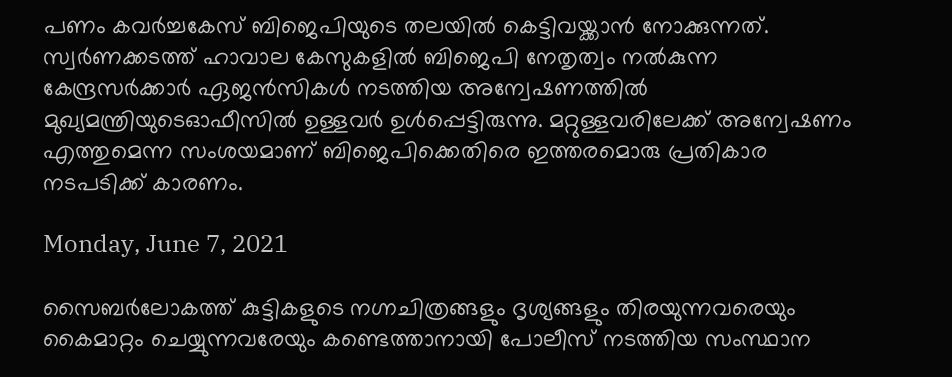പണം കവര്‍ച്ചകേസ് ബിജെപിയുടെ തലയില്‍ കെട്ടിവയ്ക്കാന്‍ നോക്കുന്നത്. സ്വര്‍ണക്കടത്ത് ഹാവാല കേസുകളില്‍ ബിജെപി നേതൃത്വം നല്‍കുന്ന കേന്ദ്രസര്‍ക്കാര്‍ ഏജന്‍സികള്‍ നടത്തിയ അന്വേഷണത്തില്‍ മുഖ്യമന്ത്രിയുടെഓഫീസില്‍ ഉള്ളവര്‍ ഉള്‍പ്പെട്ടിരുന്നു. മറ്റുള്ളവരിലേക്ക് അന്വേഷണം എത്തുമെന്ന സംശയമാണ് ബിജെപിക്കെതിരെ ഇത്തരമൊരു പ്രതികാര നടപടിക്ക് കാരണം.

Monday, June 7, 2021

സൈബര്‍ലോകത്ത് കുട്ടികളുടെ നഗ്നചിത്രങ്ങളും ദൃശ്യങ്ങളും തിരയുന്നവരെയും കൈമാറ്റം ചെയ്യുന്നവരേയും കണ്ടെത്താനായി പോലീസ് നടത്തിയ സംസ്ഥാന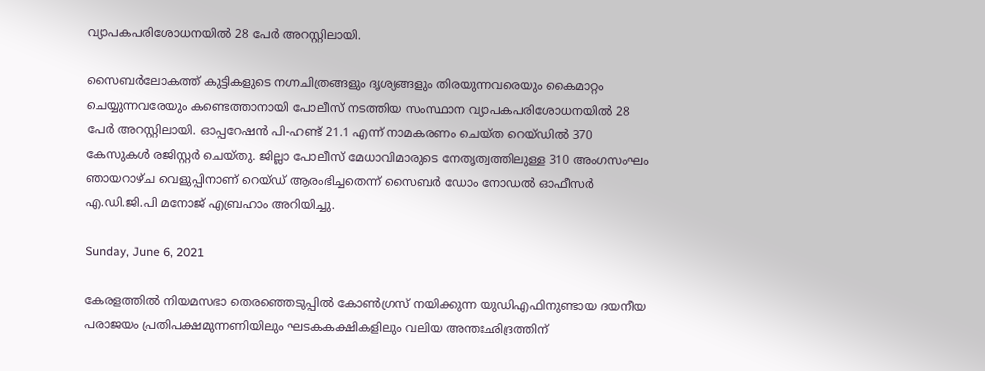വ്യാപകപരിശോധനയില്‍ 28 പേര്‍ അറസ്റ്റിലായി.

സൈബര്‍ലോകത്ത് കുട്ടികളുടെ നഗ്നചിത്രങ്ങളും ദൃശ്യങ്ങളും തിരയുന്നവരെയും കൈമാറ്റം ചെയ്യുന്നവരേയും കണ്ടെത്താനായി പോലീസ് നടത്തിയ സംസ്ഥാന വ്യാപകപരിശോധനയില്‍ 28 പേര്‍ അറസ്റ്റിലായി. ഓപ്പറേഷന്‍ പി-ഹണ്ട് 21.1 എന്ന് നാമകരണം ചെയ്ത റെയ്ഡില്‍ 370 കേസുകള്‍ രജിസ്റ്റര്‍ ചെയ്തു. ജില്ലാ പോലീസ് മേധാവിമാരുടെ നേതൃത്വത്തിലുള്ള 310 അംഗസംഘം ഞായറാഴ്ച വെളുപ്പിനാണ് റെയ്ഡ് ആരംഭിച്ചതെന്ന് സൈബര്‍ ഡോം നോഡല്‍ ഓഫീസര്‍ എ.ഡി.ജി.പി മനോജ് എബ്രഹാം അറിയിച്ചു.

Sunday, June 6, 2021

കേരളത്തിൽ നിയമസഭാ തെരഞ്ഞെടുപ്പിൽ കോൺഗ്രസ്‌ നയിക്കുന്ന യുഡിഎഫിനുണ്ടായ ദയനീയ പരാജയം പ്രതിപക്ഷമുന്നണിയിലും ഘടകകക്ഷികളിലും വലിയ അന്തഃഛിദ്രത്തിന്‌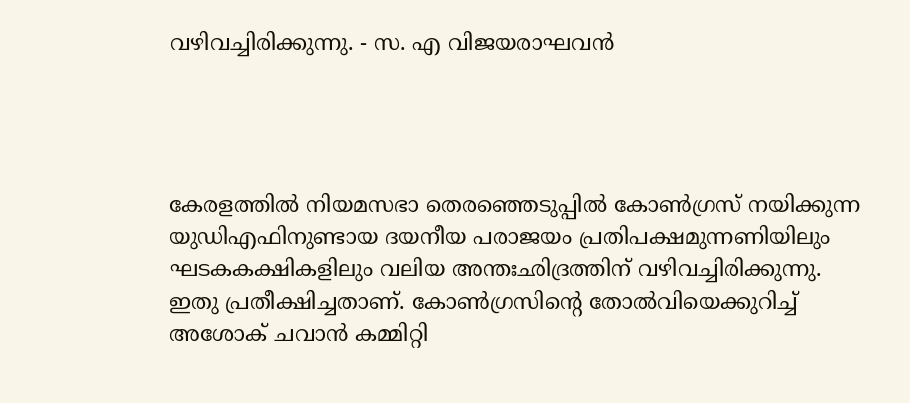വഴിവച്ചിരിക്കുന്നു. - സ. എ വിജയരാഘവൻ




കേരളത്തിൽ നിയമസഭാ തെരഞ്ഞെടുപ്പിൽ കോൺഗ്രസ്‌ നയിക്കുന്ന യുഡിഎഫിനുണ്ടായ ദയനീയ പരാജയം പ്രതിപക്ഷമുന്നണിയിലും ഘടകകക്ഷികളിലും വലിയ അന്തഃഛിദ്രത്തിന്‌ വഴിവച്ചിരിക്കുന്നു. ഇതു പ്രതീക്ഷിച്ചതാണ്‌. കോൺഗ്രസിന്റെ തോൽവിയെക്കുറിച്ച്‌ അശോക്‌ ചവാൻ കമ്മിറ്റി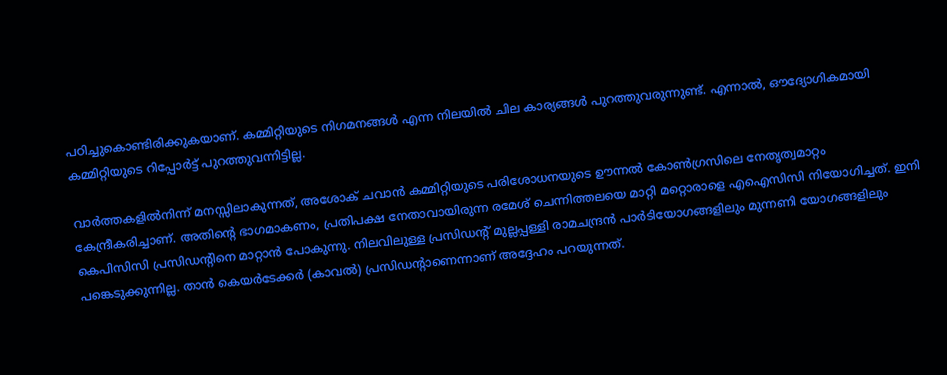പഠിച്ചുകൊണ്ടിരിക്കുകയാണ്‌. കമ്മിറ്റിയുടെ നിഗമനങ്ങൾ എന്ന നിലയിൽ ചില കാര്യങ്ങൾ പുറത്തുവരുന്നുണ്ട്‌. എന്നാൽ, ഔദ്യോഗികമായി കമ്മിറ്റിയുടെ റിപ്പോർട്ട്‌ പുറത്തുവന്നിട്ടില്ല.

വാർത്തകളിൽനിന്ന്‌ മനസ്സിലാകുന്നത്‌, അശോക്‌ ചവാൻ കമ്മിറ്റിയുടെ പരിശോധനയുടെ ഊന്നൽ കോൺഗ്രസിലെ നേതൃത്വമാറ്റം കേന്ദ്രീകരിച്ചാണ്‌. അതിന്റെ ഭാഗമാകണം, പ്രതിപക്ഷ നേതാവായിരുന്ന രമേശ്‌ ചെന്നിത്തലയെ മാറ്റി മറ്റൊരാളെ എഐസിസി നിയോഗിച്ചത്‌. ഇനി കെപിസിസി പ്രസിഡന്റിനെ മാറ്റാൻ പോകുന്നു. നിലവിലുള്ള പ്രസിഡന്റ്‌ മുല്ലപ്പള്ളി രാമചന്ദ്രൻ പാർടിയോഗങ്ങളിലും മുന്നണി യോഗങ്ങളിലും പങ്കെടുക്കുന്നില്ല. താൻ കെയർടേക്കർ (കാവൽ) പ്രസിഡന്റാണെന്നാണ്‌ അദ്ദേഹം പറയുന്നത്‌.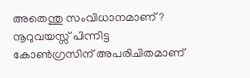അതെന്തു സംവിധാനമാണ്‌? നൂറുവയസ്സ്‌ പിന്നിട്ട കോൺഗ്രസിന്‌ അപരിചിതമാണ്‌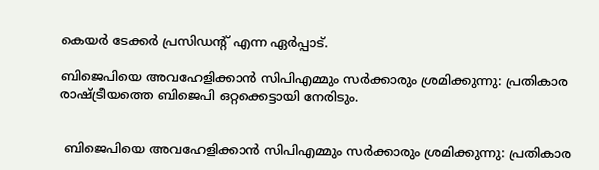കെയർ ടേക്കർ പ്രസിഡന്റ്‌ എന്ന ഏർപ്പാട്‌.

ബിജെപിയെ അവഹേളിക്കാൻ സിപിഎമ്മും സർക്കാരും ശ്രമിക്കുന്നു: പ്രതികാര രാഷ്ട്രീയത്തെ ബിജെപി ഒറ്റക്കെട്ടായി നേരിടും.


 ബിജെപിയെ അവഹേളിക്കാൻ സിപിഎമ്മും സർക്കാരും ശ്രമിക്കുന്നു: പ്രതികാര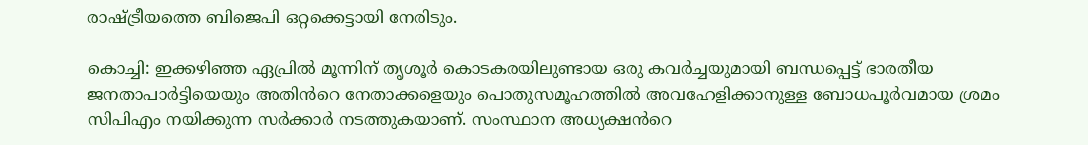രാഷ്ട്രീയത്തെ ബിജെപി ഒറ്റക്കെട്ടായി നേരിടും.

കൊച്ചി: ഇക്കഴിഞ്ഞ ഏപ്രിൽ മൂന്നിന് തൃശൂർ കൊടകരയിലുണ്ടായ ഒരു കവർച്ചയുമായി ബന്ധപ്പെട്ട് ഭാരതീയ ജനതാപാർട്ടിയെയും അതിൻറെ നേതാക്കളെയും പൊതുസമൂഹത്തിൽ അവഹേളിക്കാനുള്ള ബോധപൂർവമായ ശ്രമം സിപിഎം നയിക്കുന്ന സർക്കാർ നടത്തുകയാണ്. സംസ്ഥാന അധ്യക്ഷൻറെ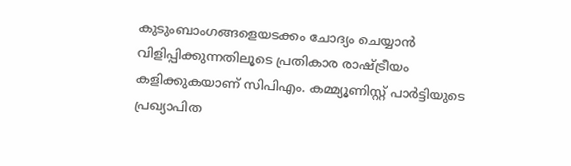കുടുംബാംഗങ്ങളെയടക്കം ചോദ്യം ചെയ്യാൻ വിളിപ്പിക്കുന്നതിലൂടെ പ്രതികാര രാഷ്ട്രീയം കളിക്കുകയാണ് സിപിഎം. കമ്മ്യൂണിസ്റ്റ് പാർട്ടിയുടെ പ്രഖ്യാപിത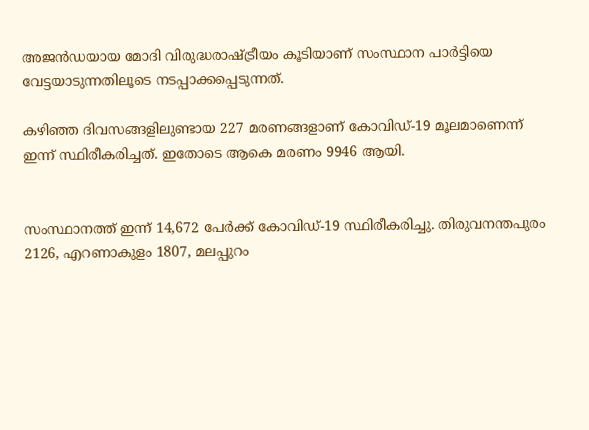അജൻഡയായ മോദി വിരുദ്ധരാഷ്ട്രീയം കൂടിയാണ് സംസ്ഥാന പാർട്ടിയെ വേട്ടയാടുന്നതിലൂടെ നടപ്പാക്കപ്പെടുന്നത്.

കഴിഞ്ഞ ദിവസങ്ങളിലുണ്ടായ 227 മരണങ്ങളാണ് കോവിഡ്-19 മൂലമാണെന്ന് ഇന്ന് സ്ഥിരീകരിച്ചത്. ഇതോടെ ആകെ മരണം 9946 ആയി.


സംസ്ഥാനത്ത് ഇന്ന് 14,672 പേര്‍ക്ക് കോവിഡ്-19 സ്ഥിരീകരിച്ചു. തിരുവനന്തപുരം 2126, എറണാകുളം 1807, മലപ്പുറം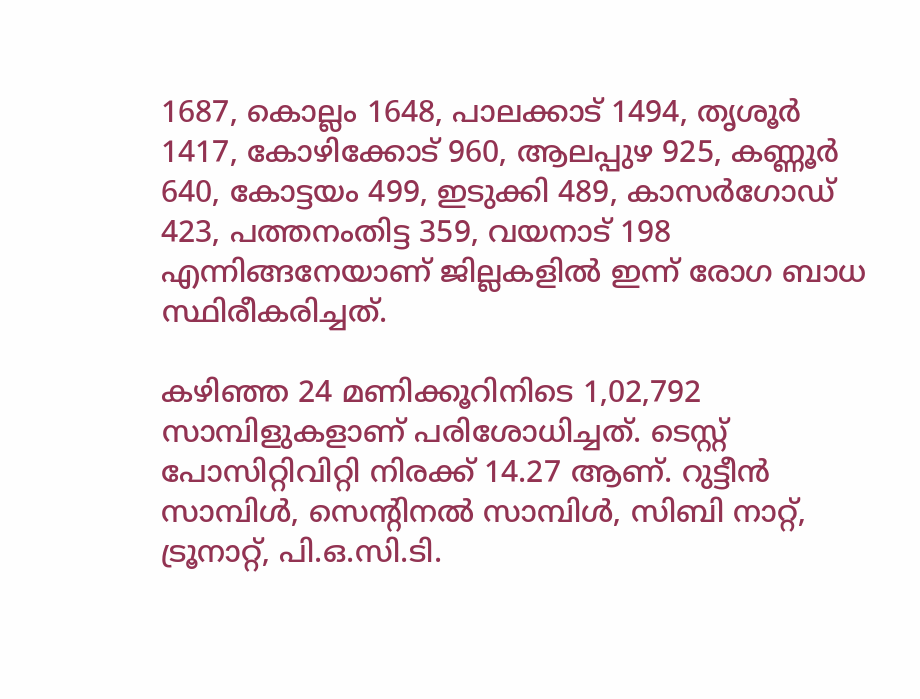1687, കൊല്ലം 1648, പാലക്കാട് 1494, തൃശൂര്‍ 1417, കോഴിക്കോട് 960, ആലപ്പുഴ 925, കണ്ണൂര്‍ 640, കോട്ടയം 499, ഇടുക്കി 489, കാസര്‍ഗോഡ് 423, പത്തനംതിട്ട 359, വയനാട് 198 എന്നിങ്ങനേയാണ് ജില്ലകളില്‍ ഇന്ന് രോഗ ബാധ സ്ഥിരീകരിച്ചത്.

കഴിഞ്ഞ 24 മണിക്കൂറിനിടെ 1,02,792 സാമ്പിളുകളാണ് പരിശോധിച്ചത്. ടെസ്റ്റ് പോസിറ്റിവിറ്റി നിരക്ക് 14.27 ആണ്. റുട്ടീന്‍ സാമ്പിള്‍, സെന്റിനല്‍ സാമ്പിള്‍, സിബി നാറ്റ്, ട്രൂനാറ്റ്, പി.ഒ.സി.ടി.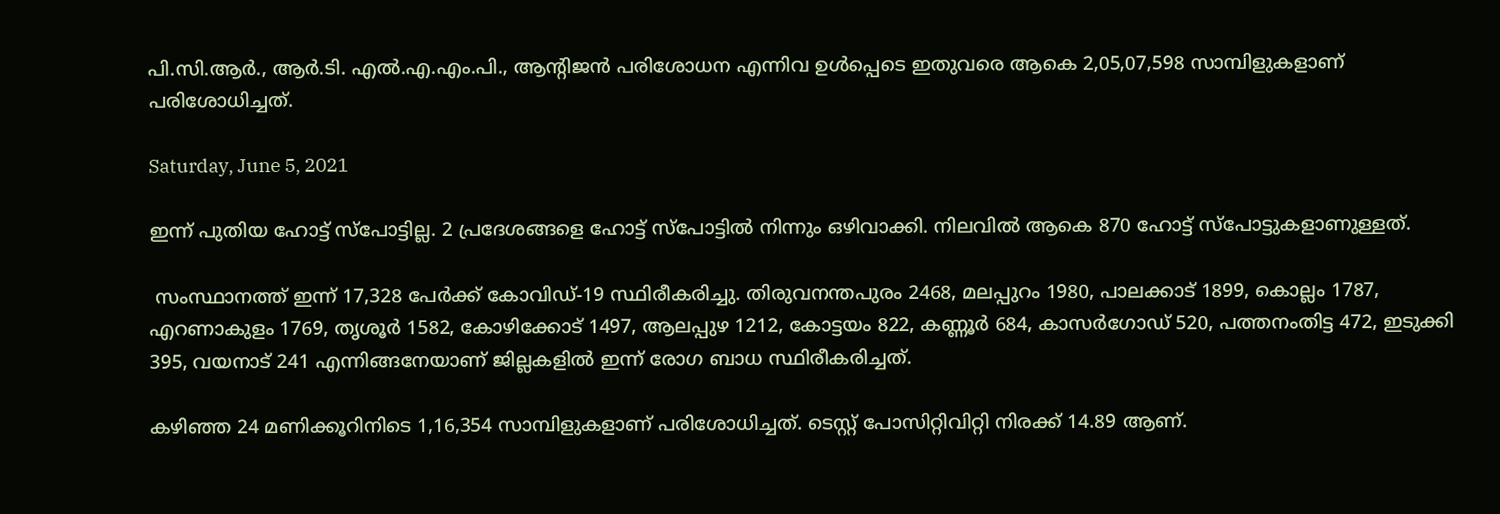പി.സി.ആര്‍., ആര്‍.ടി. എല്‍.എ.എം.പി., ആന്റിജന്‍ പരിശോധന എന്നിവ ഉള്‍പ്പെടെ ഇതുവരെ ആകെ 2,05,07,598 സാമ്പിളുകളാണ് പരിശോധിച്ചത്.

Saturday, June 5, 2021

ഇന്ന് പുതിയ ഹോട്ട് സ്‌പോട്ടില്ല. 2 പ്രദേശങ്ങളെ ഹോട്ട് സ്‌പോട്ടില്‍ നിന്നും ഒഴിവാക്കി. നിലവില്‍ ആകെ 870 ഹോട്ട് സ്‌പോട്ടുകളാണുള്ളത്.

 സംസ്ഥാനത്ത് ഇന്ന് 17,328 പേര്‍ക്ക് കോവിഡ്-19 സ്ഥിരീകരിച്ചു. തിരുവനന്തപുരം 2468, മലപ്പുറം 1980, പാലക്കാട് 1899, കൊല്ലം 1787, എറണാകുളം 1769, തൃശൂര്‍ 1582, കോഴിക്കോട് 1497, ആലപ്പുഴ 1212, കോട്ടയം 822, കണ്ണൂര്‍ 684, കാസര്‍ഗോഡ് 520, പത്തനംതിട്ട 472, ഇടുക്കി 395, വയനാട് 241 എന്നിങ്ങനേയാണ് ജില്ലകളില്‍ ഇന്ന് രോഗ ബാധ സ്ഥിരീകരിച്ചത്.

കഴിഞ്ഞ 24 മണിക്കൂറിനിടെ 1,16,354 സാമ്പിളുകളാണ് പരിശോധിച്ചത്. ടെസ്റ്റ് പോസിറ്റിവിറ്റി നിരക്ക് 14.89 ആണ്.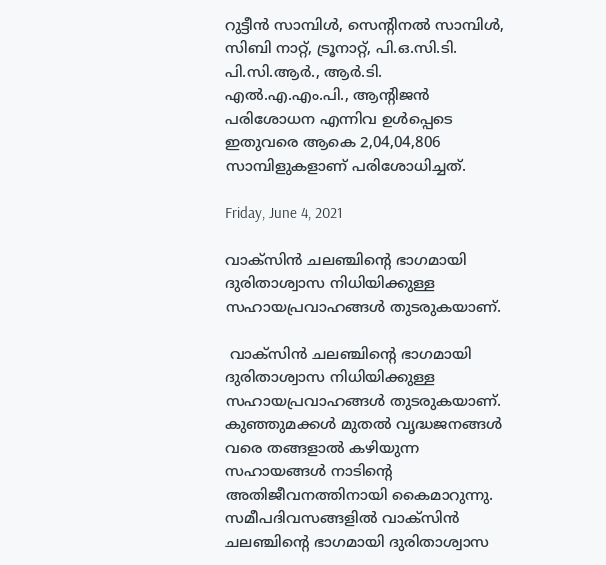റുട്ടീന്‍ സാമ്പിള്‍, സെന്റിനല്‍ സാമ്പിള്‍, സിബി നാറ്റ്, ട്രൂനാറ്റ്, പി.ഒ.സി.ടി. പി.സി.ആര്‍., ആര്‍.ടി. എല്‍.എ.എം.പി., ആന്റിജന്‍ പരിശോധന എന്നിവ ഉള്‍പ്പെടെ ഇതുവരെ ആകെ 2,04,04,806 സാമ്പിളുകളാണ് പരിശോധിച്ചത്.

Friday, June 4, 2021

വാക്സിൻ ചലഞ്ചിന്റെ ഭാഗമായി ദുരിതാശ്വാസ നിധിയിക്കുള്ള സഹായപ്രവാഹങ്ങൾ തുടരുകയാണ്.

 വാക്സിൻ ചലഞ്ചിന്റെ ഭാഗമായി ദുരിതാശ്വാസ നിധിയിക്കുള്ള സഹായപ്രവാഹങ്ങൾ തുടരുകയാണ്. കുഞ്ഞുമക്കൾ മുതൽ വൃദ്ധജനങ്ങൾ വരെ തങ്ങളാൽ കഴിയുന്ന സഹായങ്ങൾ നാടിന്റെ അതിജീവനത്തിനായി കൈമാറുന്നു. സമീപദിവസങ്ങളിൽ വാക്സിൻ ചലഞ്ചിന്റെ ഭാഗമായി ദുരിതാശ്വാസ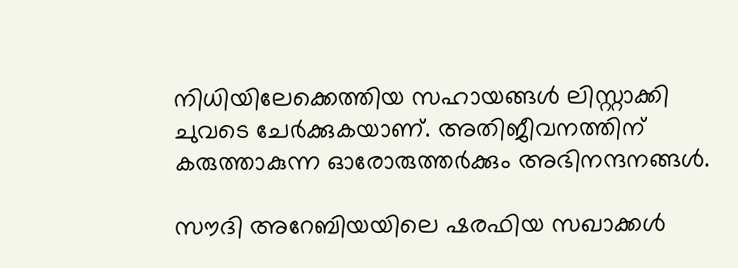നിധിയിലേക്കെത്തിയ സഹായങ്ങൾ ലിസ്റ്റാക്കി ചുവടെ ചേർക്കുകയാണ്. അതിജീവനത്തിന് കരുത്താകുന്ന ഓരോരുത്തർക്കും അഭിനന്ദനങ്ങൾ.

സൗദി അറേബിയയിലെ ഷരഫിയ സഖാക്കൾ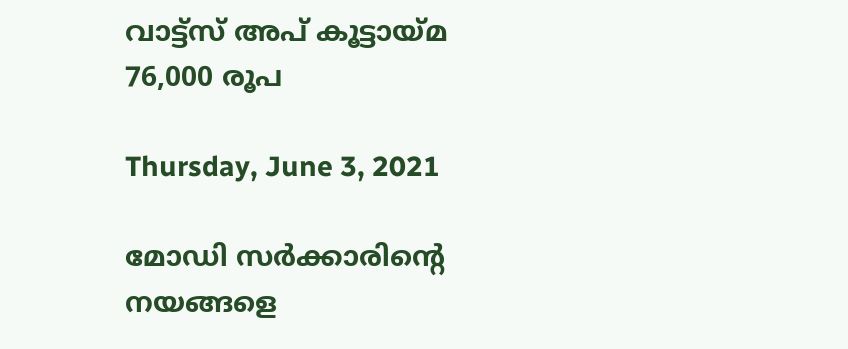വാട്ട്സ് അപ് കൂട്ടായ്മ 76,000 രൂപ

Thursday, June 3, 2021

മോഡി സർക്കാരിന്റെ നയങ്ങളെ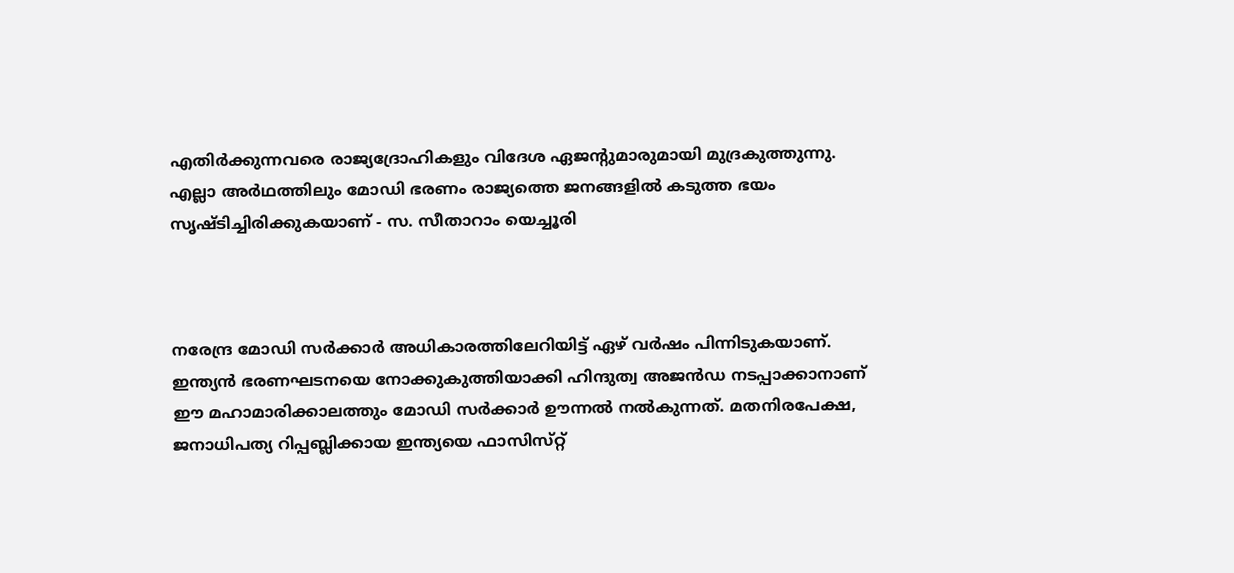എതിർക്കുന്നവരെ രാജ്യദ്രോഹികളും വിദേശ ഏജന്റുമാരുമായി മുദ്രകുത്തുന്നു. എല്ലാ അർഥത്തിലും മോഡി ഭരണം രാജ്യത്തെ ജനങ്ങളിൽ കടുത്ത ഭയം സൃഷ്ടിച്ചിരിക്കുകയാണ്‌ - സ. സീതാറാം യെച്ചൂരി



നരേന്ദ്ര മോഡി സർക്കാർ അധികാരത്തിലേറിയിട്ട്‌ ഏഴ്‌ വർഷം പിന്നിടുകയാണ്‌. ഇന്ത്യൻ ഭരണഘടനയെ നോക്കുകുത്തിയാക്കി ഹിന്ദുത്വ അജൻഡ നടപ്പാക്കാനാണ്‌ ഈ മഹാമാരിക്കാലത്തും മോഡി സർക്കാർ ഊന്നൽ നൽകുന്നത്‌. മതനിരപേക്ഷ, ജനാധിപത്യ റിപ്പബ്ലിക്കായ ഇന്ത്യയെ ഫാസിസ്‌റ്റ്‌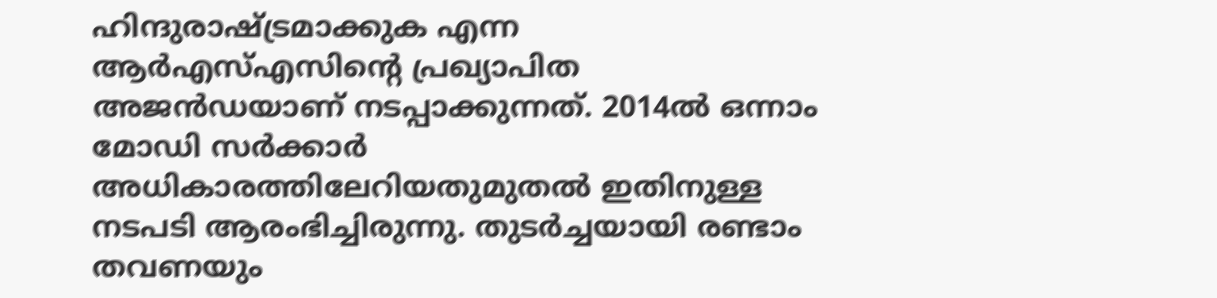ഹിന്ദുരാഷ്ട്രമാക്കുക എന്ന ആർഎസ്‌എസിന്റെ പ്രഖ്യാപിത അജൻഡയാണ്‌ നടപ്പാക്കുന്നത്‌. 2014ൽ ഒന്നാം മോഡി സർക്കാർ അധികാരത്തിലേറിയതുമുതൽ ഇതിനുള്ള നടപടി ആരംഭിച്ചിരുന്നു. തുടർച്ചയായി രണ്ടാം തവണയും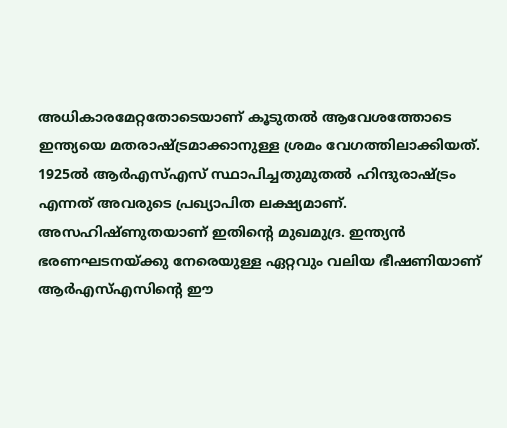അധികാരമേറ്റതോടെയാണ്‌ കൂടുതൽ ആവേശത്തോടെ ഇന്ത്യയെ മതരാഷ്ട്രമാക്കാനുള്ള ശ്രമം വേഗത്തിലാക്കിയത്‌. 1925ൽ ആർഎസ്‌എസ്‌ സ്ഥാപിച്ചതുമുതൽ ഹിന്ദുരാഷ്ട്രം എന്നത്‌ അവരുടെ പ്രഖ്യാപിത ലക്ഷ്യമാണ്‌. അസഹിഷ്‌ണുതയാണ്‌ ഇതിന്റെ മുഖമുദ്ര. ഇന്ത്യൻ ഭരണഘടനയ്‌ക്കു നേരെയുള്ള ഏറ്റവും വലിയ ഭീഷണിയാണ്‌ ആർഎസ്‌എസിന്റെ ഈ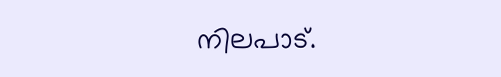നിലപാട്‌.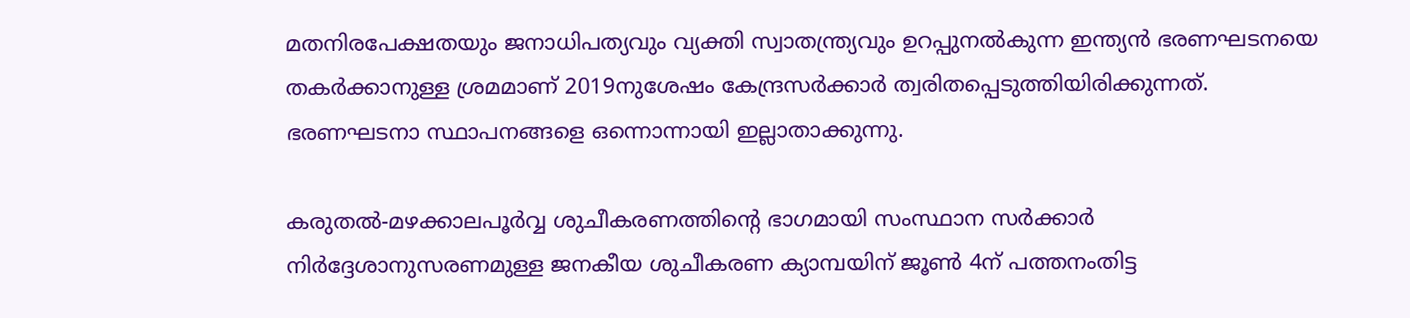മതനിരപേക്ഷതയും ജനാധിപത്യവും വ്യക്തി സ്വാതന്ത്ര്യവും ഉറപ്പുനൽകുന്ന ഇന്ത്യൻ ഭരണഘടനയെ തകർക്കാനുള്ള ശ്രമമാണ്‌ 2019നുശേഷം കേന്ദ്രസർക്കാർ ത്വരിതപ്പെടുത്തിയിരിക്കുന്നത്‌. ഭരണഘടനാ സ്ഥാപനങ്ങളെ ഒന്നൊന്നായി ഇല്ലാതാക്കുന്നു.

കരുതല്‍-മഴക്കാലപൂര്‍വ്വ ശുചീകരണത്തിന്റെ ഭാഗമായി സംസ്ഥാന സര്‍ക്കാര്‍ നിര്‍ദ്ദേശാനുസരണമുള്ള ജനകീയ ശുചീകരണ ക്യാമ്പയിന് ജൂണ്‍ 4ന് പത്തനംതിട്ട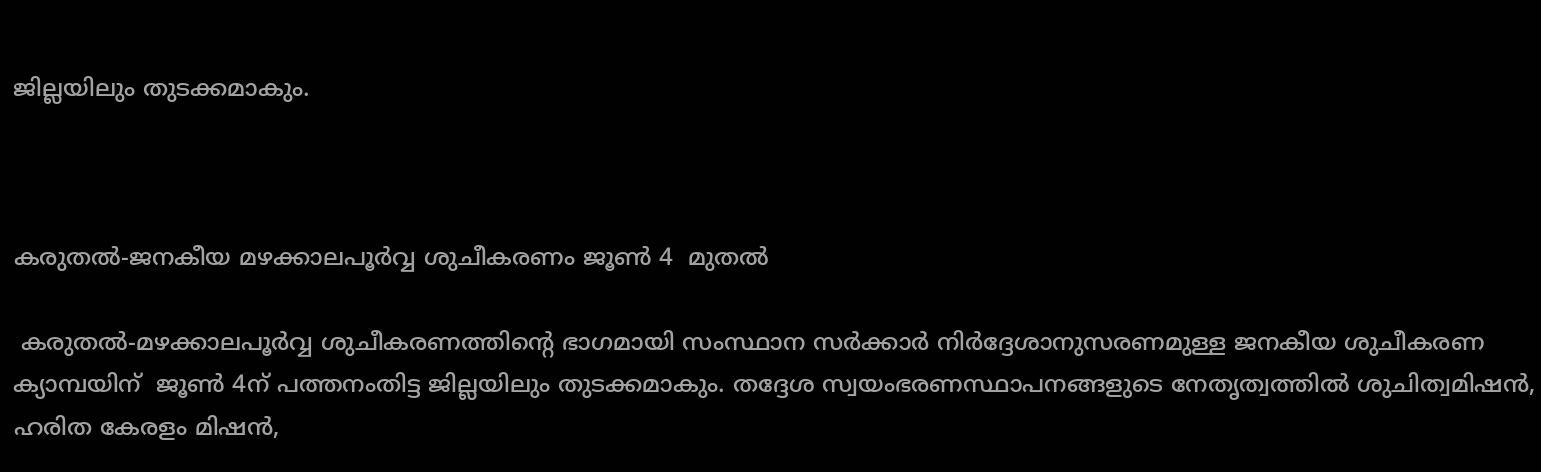ജില്ലയിലും തുടക്കമാകും.



കരുതല്‍-ജനകീയ മഴക്കാലപൂര്‍വ്വ ശുചീകരണം ജൂണ്‍ 4  മുതല്‍

 കരുതല്‍-മഴക്കാലപൂര്‍വ്വ ശുചീകരണത്തിന്റെ ഭാഗമായി സംസ്ഥാന സര്‍ക്കാര്‍ നിര്‍ദ്ദേശാനുസരണമുള്ള ജനകീയ ശുചീകരണ ക്യാമ്പയിന്  ജൂണ്‍ 4ന് പത്തനംതിട്ട ജില്ലയിലും തുടക്കമാകും. തദ്ദേശ സ്വയംഭരണസ്ഥാപനങ്ങളുടെ നേതൃത്വത്തില്‍ ശുചിത്വമിഷന്‍, ഹരിത കേരളം മിഷന്‍,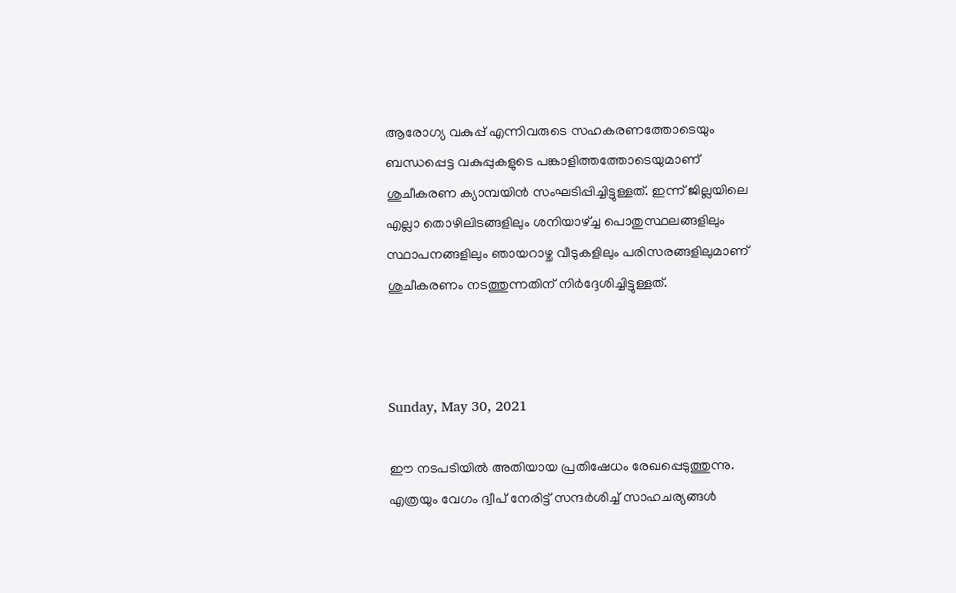ആരോഗ്യ വകുപ്പ് എന്നിവരുടെ സഹകരണത്തോടെയും ബന്ധപ്പെട്ട വകുപ്പുകളുടെ പങ്കാളിത്തത്തോടെയുമാണ് ശുചീകരണ ക്യാമ്പയിന്‍ സംഘടിപ്പിച്ചിട്ടുള്ളത്. ഇന്ന് ജില്ലയിലെ എല്ലാ തൊഴിലിടങ്ങളിലും ശനിയാഴ്ച്ച പൊതുസ്ഥലങ്ങളിലും സ്ഥാപനങ്ങളിലും ഞായറാഴ്ച വീടുകളിലും പരിസരങ്ങളിലുമാണ് ശുചീകരണം നടത്തുന്നതിന് നിര്‍ദ്ദേശിച്ചിട്ടുള്ളത്.



Sunday, May 30, 2021

ഈ നടപടിയിൽ അതിയായ പ്രതിഷേധം രേഖപ്പെടുത്തുന്നു. എത്രയും വേഗം ദ്വീപ് നേരിട്ട് സന്ദർശിച്ച് സാഹചര്യങ്ങൾ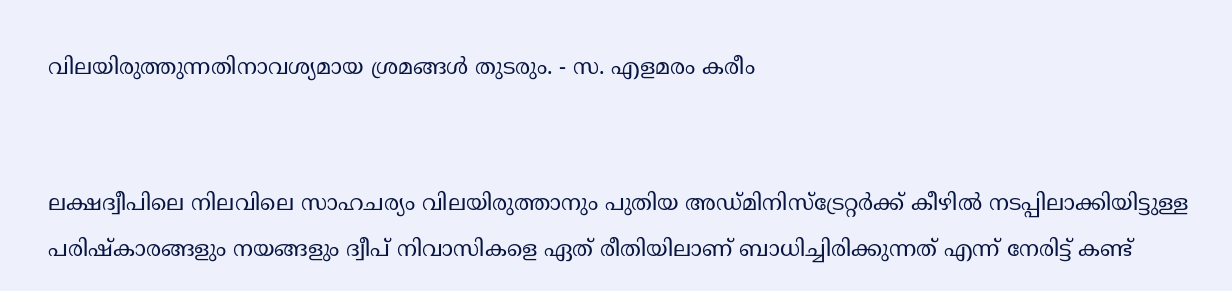വിലയിരുത്തുന്നതിനാവശ്യമായ ശ്രമങ്ങൾ തുടരും. - സ. എളമരം കരീം


ലക്ഷദ്വീപിലെ നിലവിലെ സാഹചര്യം വിലയിരുത്താനും പുതിയ അഡ്മിനിസ്ട്രേറ്റർക്ക് കീഴിൽ നടപ്പിലാക്കിയിട്ടുള്ള പരിഷ്കാരങ്ങളും നയങ്ങളും ദ്വീപ് നിവാസികളെ ഏത് രീതിയിലാണ് ബാധിച്ചിരിക്കുന്നത് എന്ന് നേരിട്ട് കണ്ട്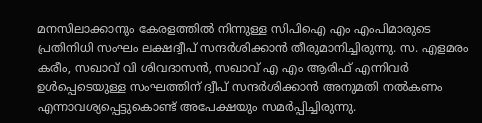മനസിലാക്കാനും കേരളത്തിൽ നിന്നുള്ള സിപിഐ എം എംപിമാരുടെ പ്രതിനിധി സംഘം ലക്ഷദ്വീപ് സന്ദർശിക്കാൻ തീരുമാനിച്ചിരുന്നു. സ. എളമരം കരീം, സഖാവ് വി ശിവദാസൻ, സഖാവ് എ എം ആരിഫ് എന്നിവർ ഉൾപ്പെടെയുള്ള സംഘത്തിന് ദ്വീപ് സന്ദർശിക്കാൻ അനുമതി നൽകണം എന്നാവശ്യപ്പെട്ടുകൊണ്ട് അപേക്ഷയും സമർപ്പിച്ചിരുന്നു.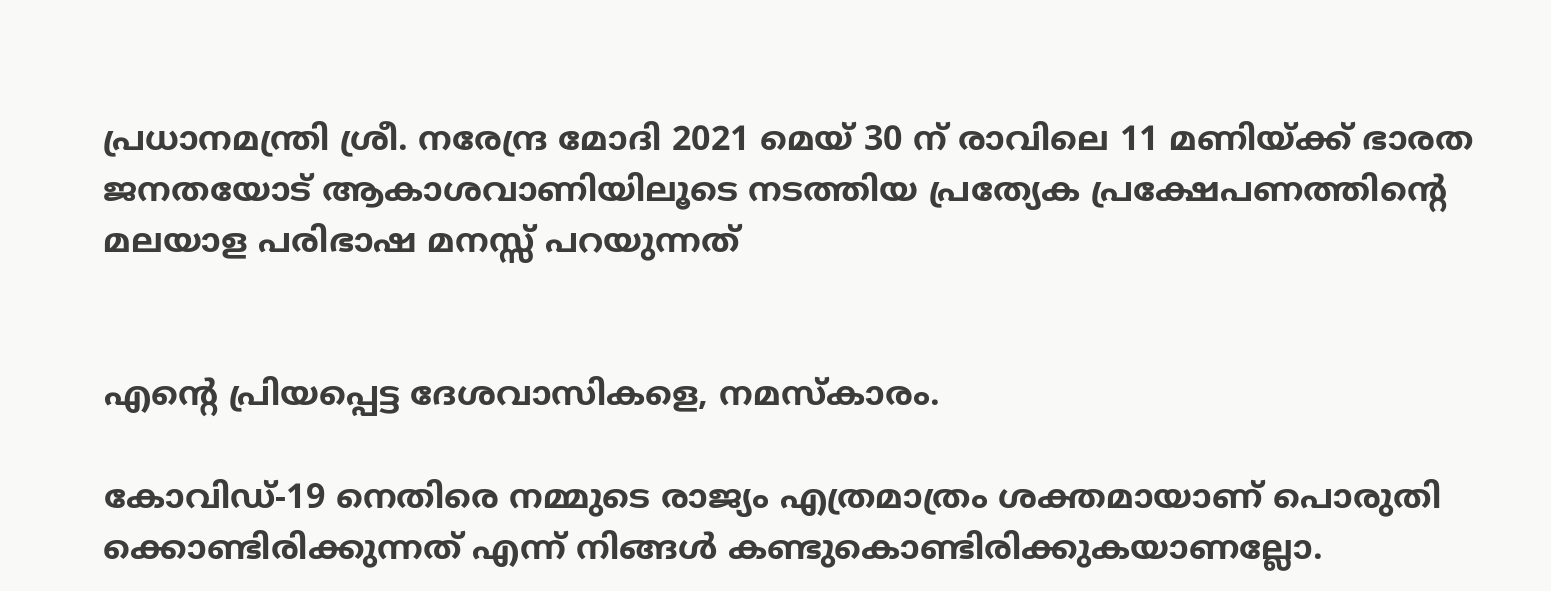പ്രധാനമന്ത്രി ശ്രീ. നരേന്ദ്ര മോദി 2021 മെയ് 30 ന് രാവിലെ 11 മണിയ്ക്ക് ഭാരത ജനതയോട് ആകാശവാണിയിലൂടെ നടത്തിയ പ്രത്യേക പ്രക്ഷേപണത്തിന്റെ മലയാള പരിഭാഷ മനസ്സ് പറയുന്നത്


എന്റെ പ്രിയപ്പെട്ട ദേശവാസികളെ, നമസ്‌കാരം.

കോവിഡ്-19 നെതിരെ നമ്മുടെ രാജ്യം എത്രമാത്രം ശക്തമായാണ് പൊരുതി ക്കൊണ്ടിരിക്കുന്നത് എന്ന് നിങ്ങള്‍ കണ്ടുകൊണ്ടിരിക്കുകയാണല്ലോ.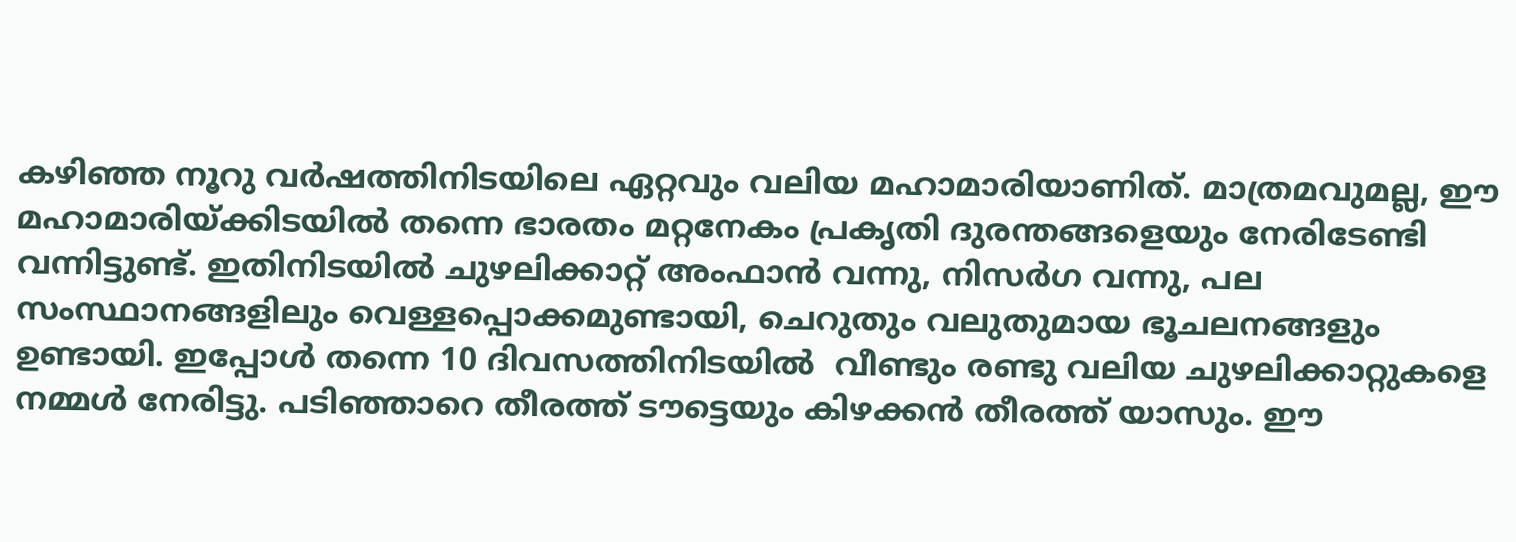കഴിഞ്ഞ നൂറു വര്‍ഷത്തിനിടയിലെ ഏറ്റവും വലിയ മഹാമാരിയാണിത്. മാത്രമവുമല്ല, ഈ മഹാമാരിയ്ക്കിടയില്‍ തന്നെ ഭാരതം മറ്റനേകം പ്രകൃതി ദുരന്തങ്ങളെയും നേരിടേണ്ടി വന്നിട്ടുണ്ട്. ഇതിനിടയില്‍ ചുഴലിക്കാറ്റ് അംഫാന്‍ വന്നു, നിസര്‍ഗ വന്നു, പല സംസ്ഥാനങ്ങളിലും വെള്ളപ്പൊക്കമുണ്ടായി, ചെറുതും വലുതുമായ ഭൂചലനങ്ങളും ഉണ്ടായി. ഇപ്പോള്‍ തന്നെ 10 ദിവസത്തിനിടയില്‍  വീണ്ടും രണ്ടു വലിയ ചുഴലിക്കാറ്റുകളെ നമ്മള്‍ നേരിട്ടു. പടിഞ്ഞാറെ തീരത്ത് ടൗട്ടെയും കിഴക്കന്‍ തീരത്ത് യാസും. ഈ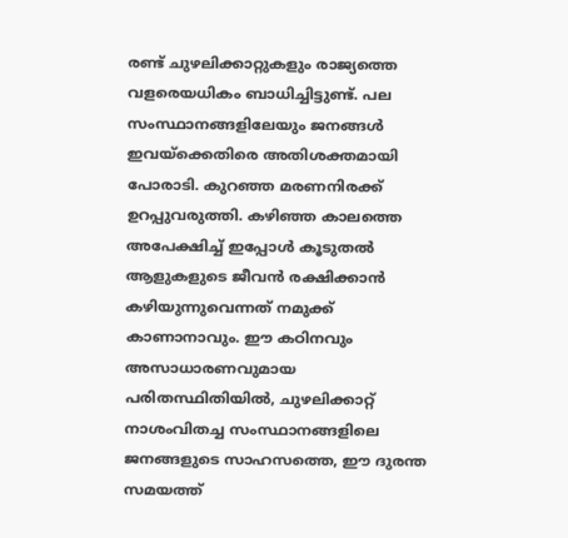രണ്ട് ചുഴലിക്കാറ്റുകളും രാജ്യത്തെ വളരെയധികം ബാധിച്ചിട്ടുണ്ട്. പല  സംസ്ഥാനങ്ങളിലേയും ജനങ്ങള്‍ ഇവയ്‌ക്കെതിരെ അതിശക്തമായി പോരാടി. കുറഞ്ഞ മരണനിരക്ക് ഉറപ്പുവരുത്തി. കഴിഞ്ഞ കാലത്തെ അപേക്ഷിച്ച് ഇപ്പോള്‍ കൂടുതല്‍ ആളുകളുടെ ജീവന്‍ രക്ഷിക്കാന്‍ കഴിയുന്നുവെന്നത് നമുക്ക് കാണാനാവും. ഈ കഠിനവും അസാധാരണവുമായ പരിതസ്ഥിതിയില്‍, ചുഴലിക്കാറ്റ് നാശംവിതച്ച സംസ്ഥാനങ്ങളിലെ ജനങ്ങളുടെ സാഹസത്തെ, ഈ ദുരന്ത സമയത്ത്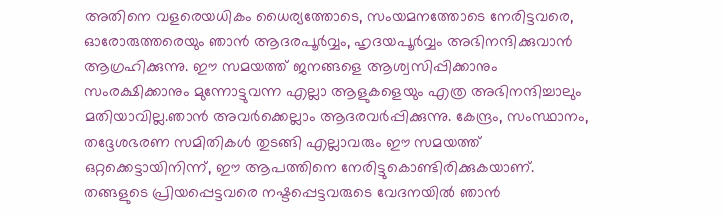അതിനെ വളരെയധികം ധൈര്യത്തോടെ, സംയമനത്തോടെ നേരിട്ടവരെ, ഓരോരുത്തരെയും ഞാന്‍ ആദരപൂര്‍വ്വം, ഹൃദയപൂര്‍വ്വം അഭിനന്ദിക്കുവാന്‍ ആഗ്രഹിക്കുന്നു. ഈ സമയത്ത് ജനങ്ങളെ ആശ്വസിപ്പിക്കാനും സംരക്ഷിക്കാനും മുന്നോട്ടുവന്ന എല്ലാ ആളുകളെയും എത്ര അഭിനന്ദിച്ചാലും മതിയാവില്ല.ഞാന്‍ അവര്‍ക്കെല്ലാം ആദരവര്‍പ്പിക്കുന്നു. കേന്ദ്രം, സംസ്ഥാനം, തദ്ദേശഭരണ സമിതികള്‍ തുടങ്ങി എല്ലാവരും ഈ സമയത്ത് ഒറ്റക്കെട്ടായിനിന്ന്, ഈ ആപത്തിനെ നേരിട്ടുകൊണ്ടിരിക്കുകയാണ്. തങ്ങളുടെ പ്രിയപ്പെട്ടവരെ നഷ്ടപ്പെട്ടവരുടെ വേദനയില്‍ ഞാന്‍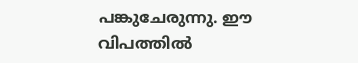പങ്കുചേരുന്നു. ഈ വിപത്തില്‍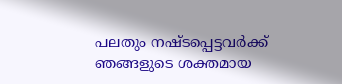പലതും നഷ്ടപ്പെട്ടവര്‍ക്ക് ഞങ്ങളുടെ ശക്തമായ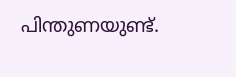പിന്തുണയുണ്ട്.